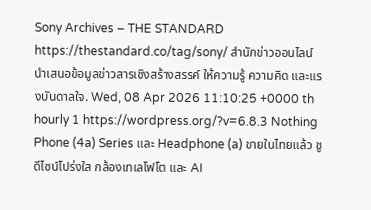Sony Archives – THE STANDARD https://thestandard.co/tag/sony/ สำนักข่าวออนไลน์ นำเสนอข้อมูลข่าวสารเชิงสร้างสรรค์ ให้ความรู้ ความคิด และแรงบันดาลใจ. Wed, 08 Apr 2026 11:10:25 +0000 th hourly 1 https://wordpress.org/?v=6.8.3 Nothing Phone (4a) Series และ Headphone (a) ขายในไทยแล้ว ชูดีไซน์โปร่งใส กล้องเทเลโฟโต และ AI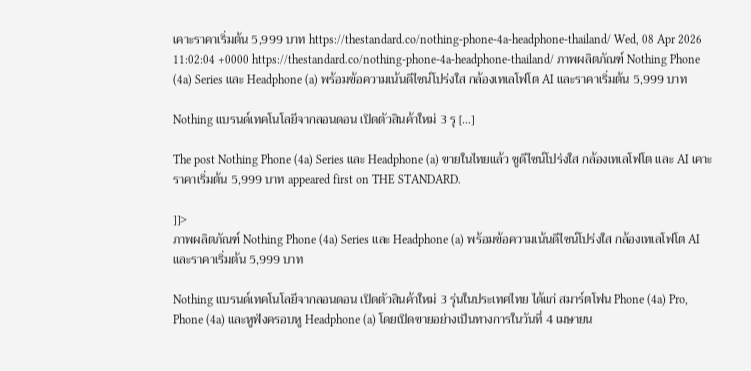เคาะราคาเริ่มต้น 5,999 บาท https://thestandard.co/nothing-phone-4a-headphone-thailand/ Wed, 08 Apr 2026 11:02:04 +0000 https://thestandard.co/nothing-phone-4a-headphone-thailand/ ภาพผลิตภัณฑ์ Nothing Phone (4a) Series และ Headphone (a) พร้อมข้อความเน้นดีไซน์โปร่งใส กล้องเทเลโฟโต AI และราคาเริ่มต้น 5,999 บาท

Nothing แบรนด์เทคโนโลยีจากลอนดอน เปิดตัวสินค้าใหม่ 3 รุ […]

The post Nothing Phone (4a) Series และ Headphone (a) ขายในไทยแล้ว ชูดีไซน์โปร่งใส กล้องเทเลโฟโต และ AI เคาะราคาเริ่มต้น 5,999 บาท appeared first on THE STANDARD.

]]>
ภาพผลิตภัณฑ์ Nothing Phone (4a) Series และ Headphone (a) พร้อมข้อความเน้นดีไซน์โปร่งใส กล้องเทเลโฟโต AI และราคาเริ่มต้น 5,999 บาท

Nothing แบรนด์เทคโนโลยีจากลอนดอน เปิดตัวสินค้าใหม่ 3 รุ่นในประเทศไทย ได้แก่ สมาร์ตโฟน Phone (4a) Pro, Phone (4a) และหูฟังครอบหู Headphone (a) โดยเปิดขายอย่างเป็นทางการในวันที่ 4 เมษายน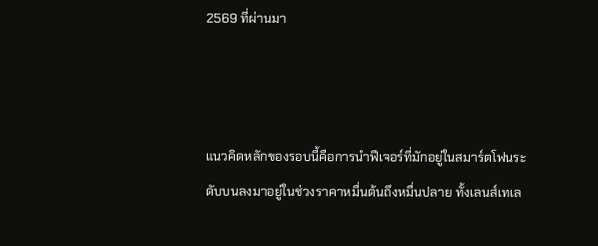2569 ที่ผ่านมา



แนวคิดหลักของรอบนี้คือการนำฟีเจอร์ที่มักอยู่ในสมาร์ตโฟนระดับบนลงมาอยู่ในช่วงราคาหมื่นต้นถึงหมื่นปลาย ทั้งเลนส์เทเล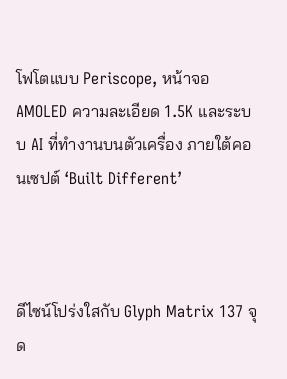โฟโตแบบ Periscope, หน้าจอ AMOLED ความละเอียด 1.5K และระบบ AI ที่ทำงานบนตัวเครื่อง ภายใต้คอนเซปต์ ‘Built Different’



ดีไซน์โปร่งใสกับ Glyph Matrix 137 จุด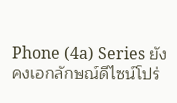Phone (4a) Series ยังคงเอกลักษณ์ดีไซน์โปร่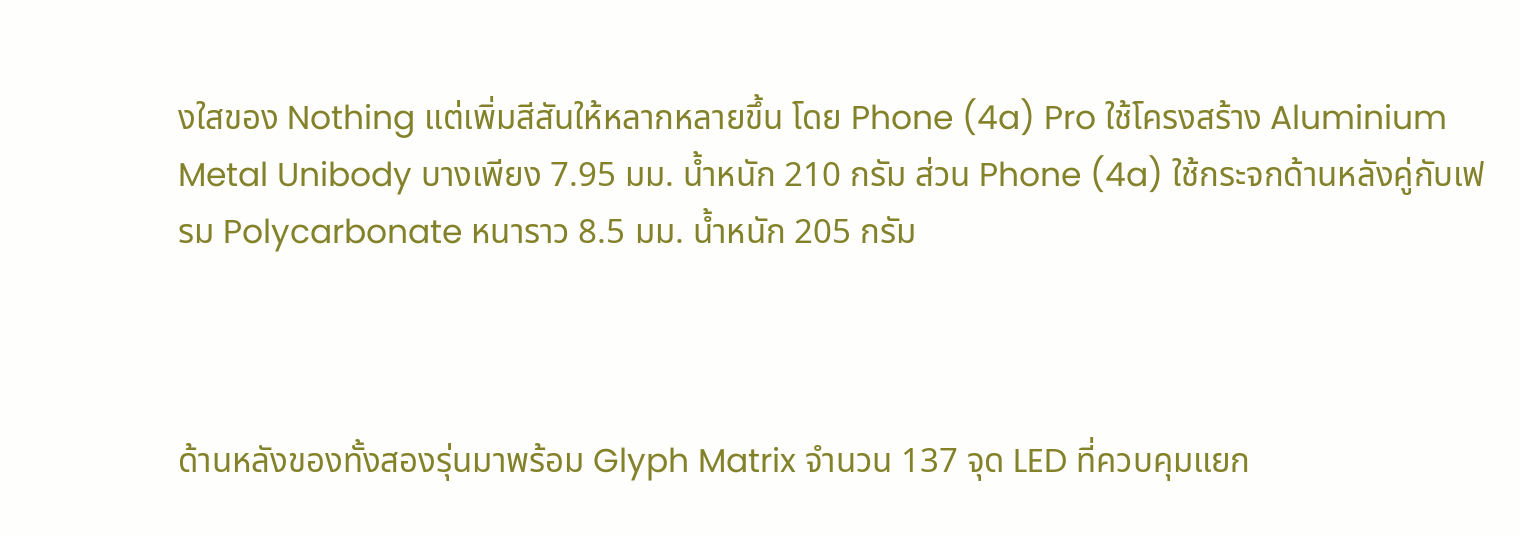งใสของ Nothing แต่เพิ่มสีสันให้หลากหลายขึ้น โดย Phone (4a) Pro ใช้โครงสร้าง Aluminium Metal Unibody บางเพียง 7.95 มม. น้ำหนัก 210 กรัม ส่วน Phone (4a) ใช้กระจกด้านหลังคู่กับเฟรม Polycarbonate หนาราว 8.5 มม. น้ำหนัก 205 กรัม



ด้านหลังของทั้งสองรุ่นมาพร้อม Glyph Matrix จำนวน 137 จุด LED ที่ควบคุมแยก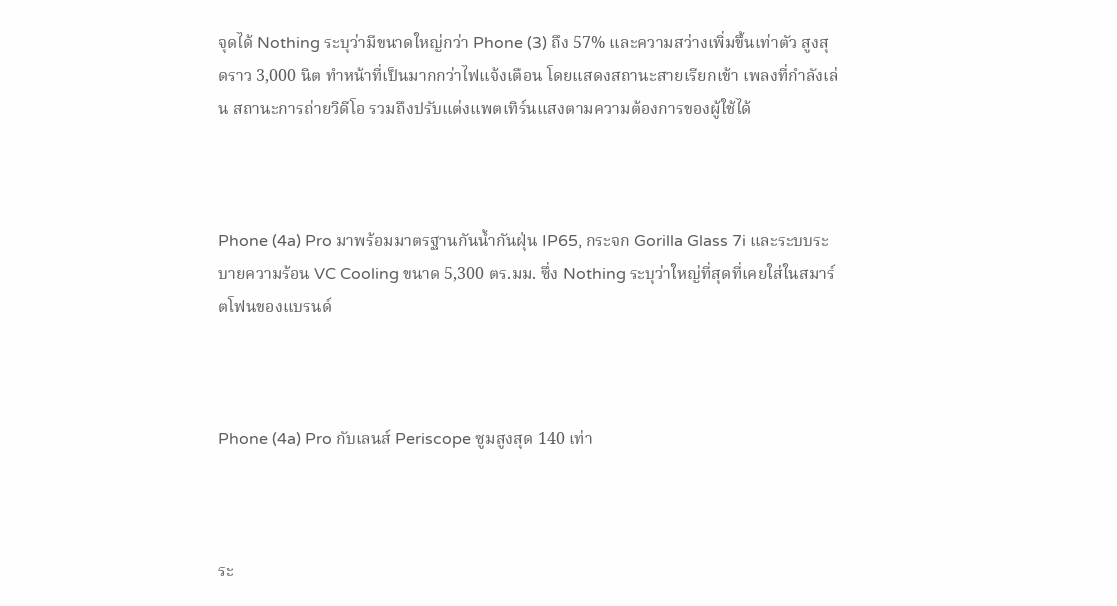จุดได้ Nothing ระบุว่ามีขนาดใหญ่กว่า Phone (3) ถึง 57% และความสว่างเพิ่มขึ้นเท่าตัว สูงสุดราว 3,000 นิต ทำหน้าที่เป็นมากกว่าไฟแจ้งเตือน โดยแสดงสถานะสายเรียกเข้า เพลงที่กำลังเล่น สถานะการถ่ายวิดีโอ รวมถึงปรับแต่งแพตเทิร์นแสงตามความต้องการของผู้ใช้ได้



Phone (4a) Pro มาพร้อมมาตรฐานกันน้ำกันฝุ่น IP65, กระจก Gorilla Glass 7i และระบบระบายความร้อน VC Cooling ขนาด 5,300 ตร.มม. ซึ่ง Nothing ระบุว่าใหญ่ที่สุดที่เคยใส่ในสมาร์ตโฟนของแบรนด์



Phone (4a) Pro กับเลนส์ Periscope ซูมสูงสุด 140 เท่า



ระ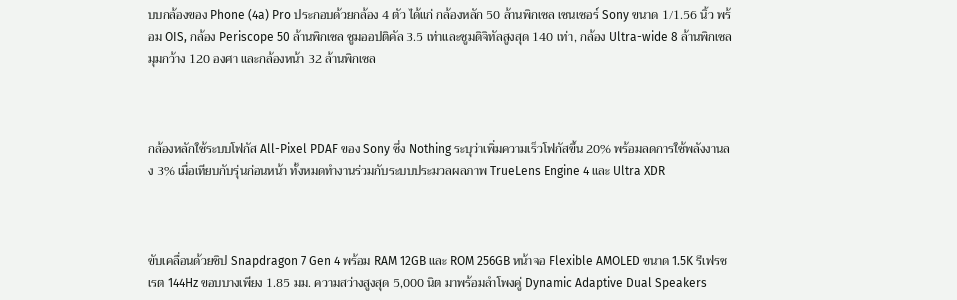บบกล้องของ Phone (4a) Pro ประกอบด้วยกล้อง 4 ตัว ได้แก่ กล้องหลัก 50 ล้านพิกเซล เซนเซอร์ Sony ขนาด 1/1.56 นิ้ว พร้อม OIS, กล้อง Periscope 50 ล้านพิกเซล ซูมออปติคัล 3.5 เท่าและซูมดิจิทัลสูงสุด 140 เท่า, กล้อง Ultra-wide 8 ล้านพิกเซล มุมกว้าง 120 องศา และกล้องหน้า 32 ล้านพิกเซล



กล้องหลักใช้ระบบโฟกัส All-Pixel PDAF ของ Sony ซึ่ง Nothing ระบุว่าเพิ่มความเร็วโฟกัสขึ้น 20% พร้อมลดการใช้พลังงานลง 3% เมื่อเทียบกับรุ่นก่อนหน้า ทั้งหมดทำงานร่วมกับระบบประมวลผลภาพ TrueLens Engine 4 และ Ultra XDR



ขับเคลื่อนด้วยชิป Snapdragon 7 Gen 4 พร้อม RAM 12GB และ ROM 256GB หน้าจอ Flexible AMOLED ขนาด 1.5K รีเฟรชเรต 144Hz ขอบบางเพียง 1.85 มม. ความสว่างสูงสุด 5,000 นิต มาพร้อมลำโพงคู่ Dynamic Adaptive Dual Speakers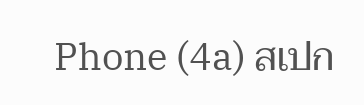Phone (4a) สเปก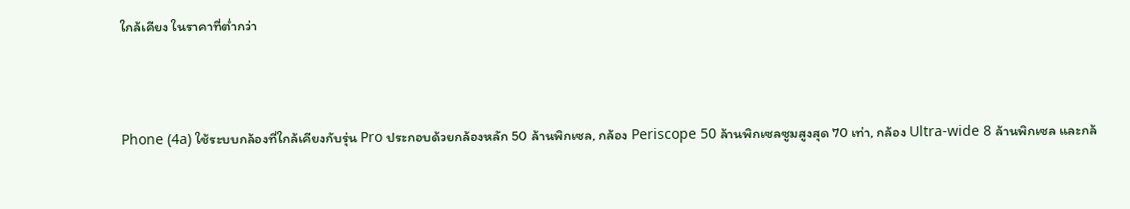ใกล้เคียง ในราคาที่ต่ำกว่า



Phone (4a) ใช้ระบบกล้องที่ใกล้เคียงกับรุ่น Pro ประกอบด้วยกล้องหลัก 50 ล้านพิกเซล, กล้อง Periscope 50 ล้านพิกเซลซูมสูงสุด 70 เท่า, กล้อง Ultra-wide 8 ล้านพิกเซล และกล้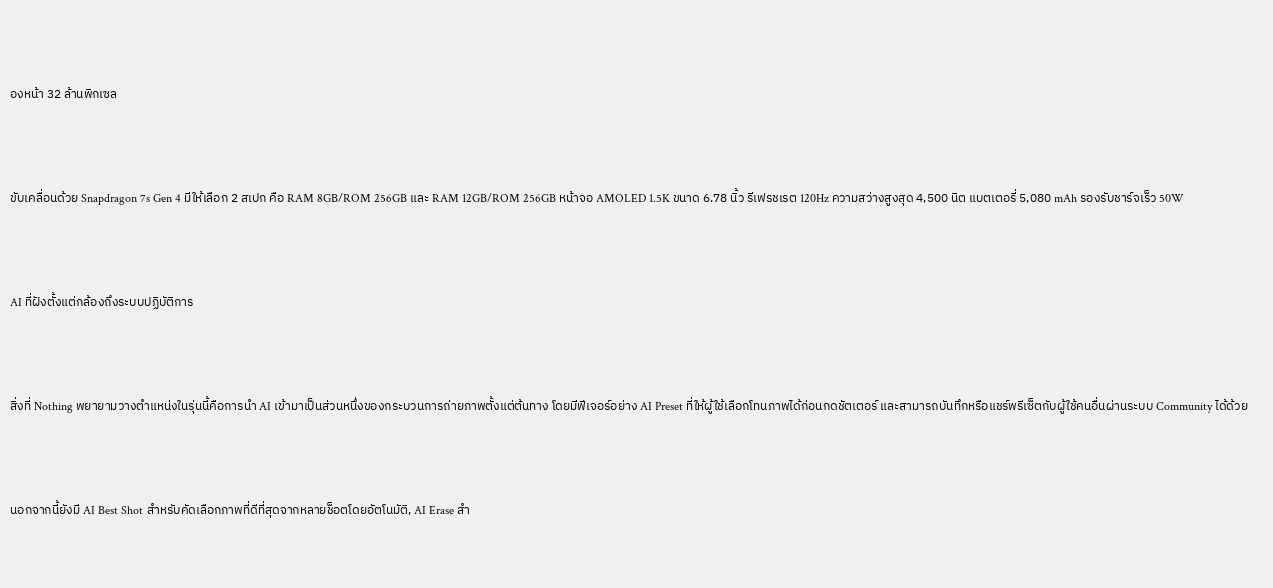องหน้า 32 ล้านพิกเซล



ขับเคลื่อนด้วย Snapdragon 7s Gen 4 มีให้เลือก 2 สเปก คือ RAM 8GB/ROM 256GB และ RAM 12GB/ROM 256GB หน้าจอ AMOLED 1.5K ขนาด 6.78 นิ้ว รีเฟรชเรต 120Hz ความสว่างสูงสุด 4,500 นิต แบตเตอรี่ 5,080 mAh รองรับชาร์จเร็ว 50W



AI ที่ฝังตั้งแต่กล้องถึงระบบปฏิบัติการ



สิ่งที่ Nothing พยายามวางตำแหน่งในรุ่นนี้คือการนำ AI เข้ามาเป็นส่วนหนึ่งของกระบวนการถ่ายภาพตั้งแต่ต้นทาง โดยมีฟีเจอร์อย่าง AI Preset ที่ให้ผู้ใช้เลือกโทนภาพได้ก่อนกดชัตเตอร์ และสามารถบันทึกหรือแชร์พรีเซ็ตกับผู้ใช้คนอื่นผ่านระบบ Community ได้ด้วย



นอกจากนี้ยังมี AI Best Shot สำหรับคัดเลือกภาพที่ดีที่สุดจากหลายช็อตโดยอัตโนมัติ, AI Erase สำ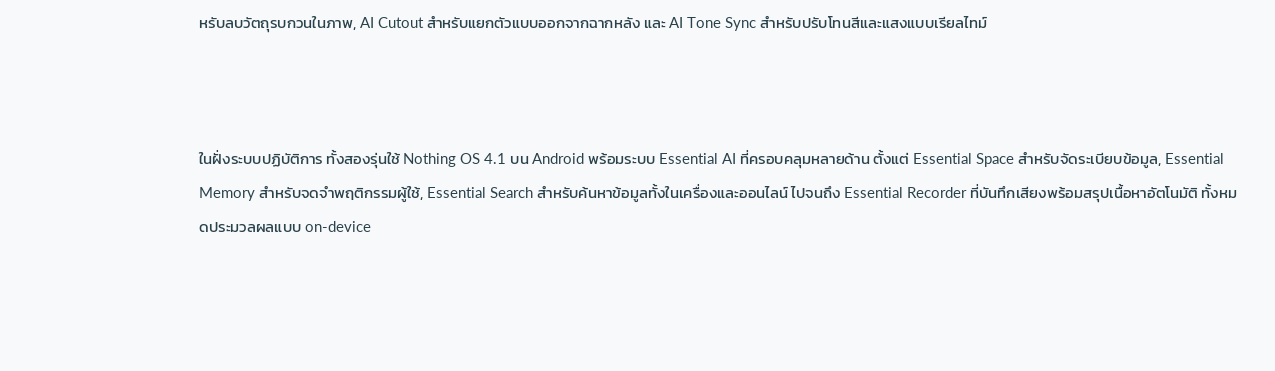หรับลบวัตถุรบกวนในภาพ, AI Cutout สำหรับแยกตัวแบบออกจากฉากหลัง และ AI Tone Sync สำหรับปรับโทนสีและแสงแบบเรียลไทม์



ในฝั่งระบบปฏิบัติการ ทั้งสองรุ่นใช้ Nothing OS 4.1 บน Android พร้อมระบบ Essential AI ที่ครอบคลุมหลายด้าน ตั้งแต่ Essential Space สำหรับจัดระเบียบข้อมูล, Essential Memory สำหรับจดจำพฤติกรรมผู้ใช้, Essential Search สำหรับค้นหาข้อมูลทั้งในเครื่องและออนไลน์ ไปจนถึง Essential Recorder ที่บันทึกเสียงพร้อมสรุปเนื้อหาอัตโนมัติ ทั้งหมดประมวลผลแบบ on-device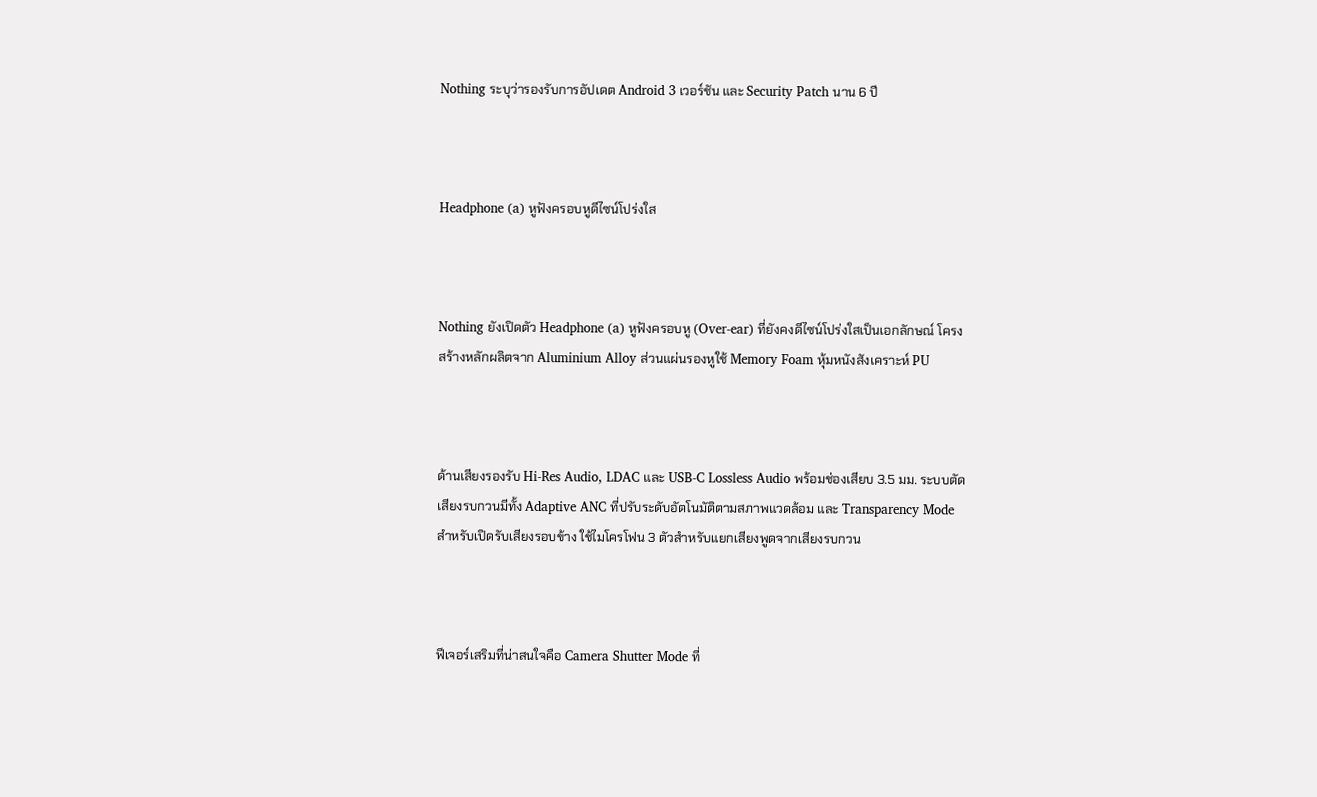Nothing ระบุว่ารองรับการอัปเดต Android 3 เวอร์ชัน และ Security Patch นาน 6 ปี



Headphone (a) หูฟังครอบหูดีไซน์โปร่งใส



Nothing ยังเปิดตัว Headphone (a) หูฟังครอบหู (Over-ear) ที่ยังคงดีไซน์โปร่งใสเป็นเอกลักษณ์ โครงสร้างหลักผลิตจาก Aluminium Alloy ส่วนแผ่นรองหูใช้ Memory Foam หุ้มหนังสังเคราะห์ PU



ด้านเสียงรองรับ Hi-Res Audio, LDAC และ USB-C Lossless Audio พร้อมช่องเสียบ 3.5 มม. ระบบตัดเสียงรบกวนมีทั้ง Adaptive ANC ที่ปรับระดับอัตโนมัติตามสภาพแวดล้อม และ Transparency Mode สำหรับเปิดรับเสียงรอบข้าง ใช้ไมโครโฟน 3 ตัวสำหรับแยกเสียงพูดจากเสียงรบกวน



ฟีเจอร์เสริมที่น่าสนใจคือ Camera Shutter Mode ที่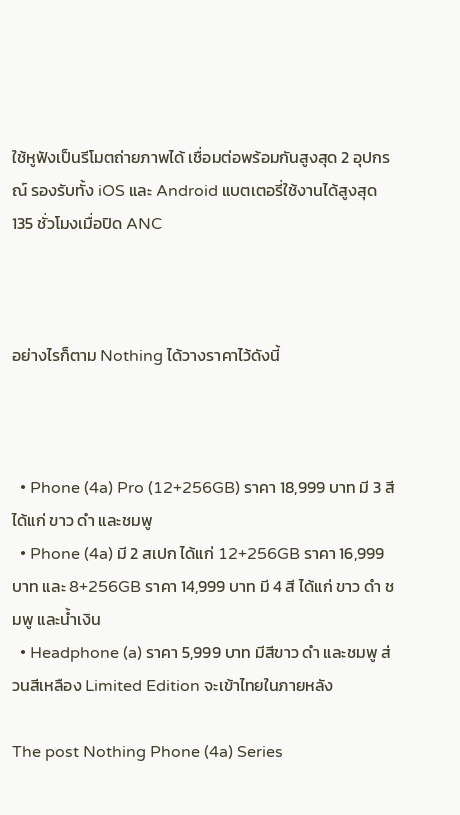ใช้หูฟังเป็นรีโมตถ่ายภาพได้ เชื่อมต่อพร้อมกันสูงสุด 2 อุปกรณ์ รองรับทั้ง iOS และ Android แบตเตอรี่ใช้งานได้สูงสุด 135 ชั่วโมงเมื่อปิด ANC



อย่างไรก็ตาม Nothing ได้วางราคาไว้ดังนี้



  • Phone (4a) Pro (12+256GB) ราคา 18,999 บาท มี 3 สี ได้แก่ ขาว ดำ และชมพู
  • Phone (4a) มี 2 สเปก ได้แก่ 12+256GB ราคา 16,999 บาท และ 8+256GB ราคา 14,999 บาท มี 4 สี ได้แก่ ขาว ดำ ชมพู และน้ำเงิน
  • Headphone (a) ราคา 5,999 บาท มีสีขาว ดำ และชมพู ส่วนสีเหลือง Limited Edition จะเข้าไทยในภายหลัง

The post Nothing Phone (4a) Series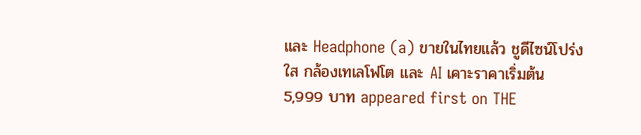และ Headphone (a) ขายในไทยแล้ว ชูดีไซน์โปร่งใส กล้องเทเลโฟโต และ AI เคาะราคาเริ่มต้น 5,999 บาท appeared first on THE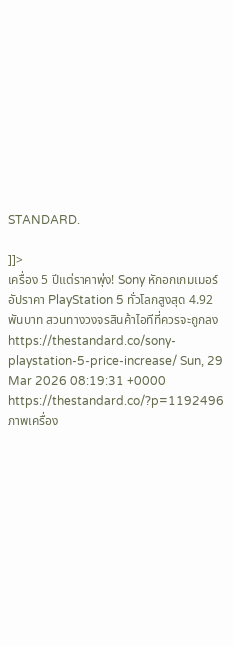STANDARD.

]]>
เครื่อง 5 ปีแต่ราคาพุ่ง! Sony หักอกเกมเมอร์ อัปราคา PlayStation 5 ทั่วโลกสูงสุด 4.92 พันบาท สวนทางวงจรสินค้าไอทีที่ควรจะถูกลง https://thestandard.co/sony-playstation-5-price-increase/ Sun, 29 Mar 2026 08:19:31 +0000 https://thestandard.co/?p=1192496 ภาพเครื่อง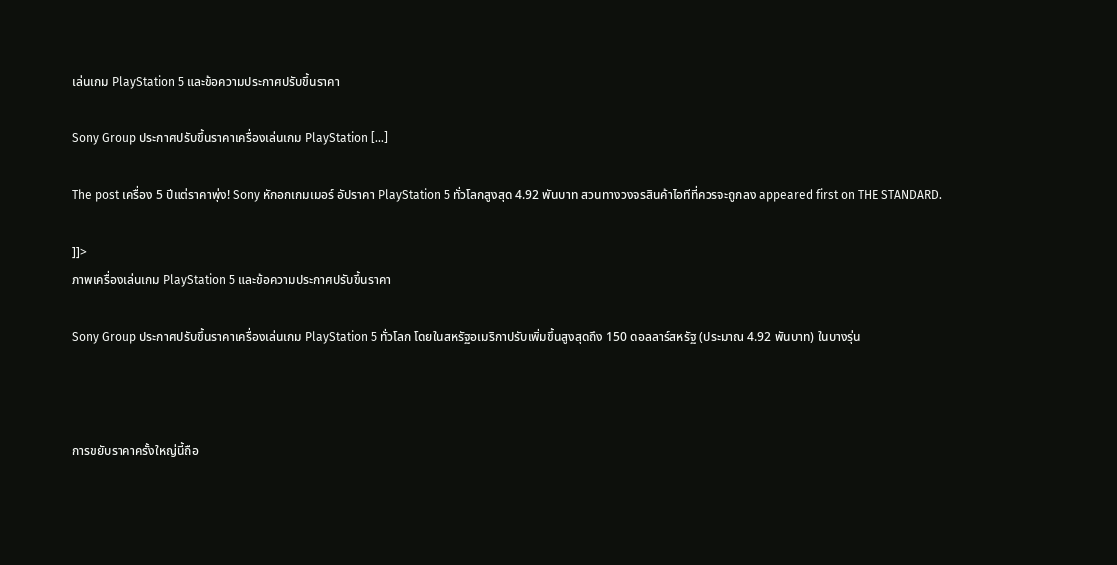เล่นเกม PlayStation 5 และข้อความประกาศปรับขึ้นราคา

Sony Group ประกาศปรับขึ้นราคาเครื่องเล่นเกม PlayStation […]

The post เครื่อง 5 ปีแต่ราคาพุ่ง! Sony หักอกเกมเมอร์ อัปราคา PlayStation 5 ทั่วโลกสูงสุด 4.92 พันบาท สวนทางวงจรสินค้าไอทีที่ควรจะถูกลง appeared first on THE STANDARD.

]]>
ภาพเครื่องเล่นเกม PlayStation 5 และข้อความประกาศปรับขึ้นราคา

Sony Group ประกาศปรับขึ้นราคาเครื่องเล่นเกม PlayStation 5 ทั่วโลก โดยในสหรัฐอเมริกาปรับเพิ่มขึ้นสูงสุดถึง 150 ดอลลาร์สหรัฐ (ประมาณ 4.92 พันบาท) ในบางรุ่น



การขยับราคาครั้งใหญ่นี้ถือ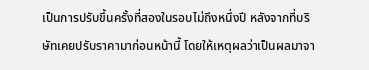เป็นการปรับขึ้นครั้งที่สองในรอบไม่ถึงหนึ่งปี หลังจากที่บริษัทเคยปรับราคามาก่อนหน้านี้ โดยให้เหตุผลว่าเป็นผลมาจา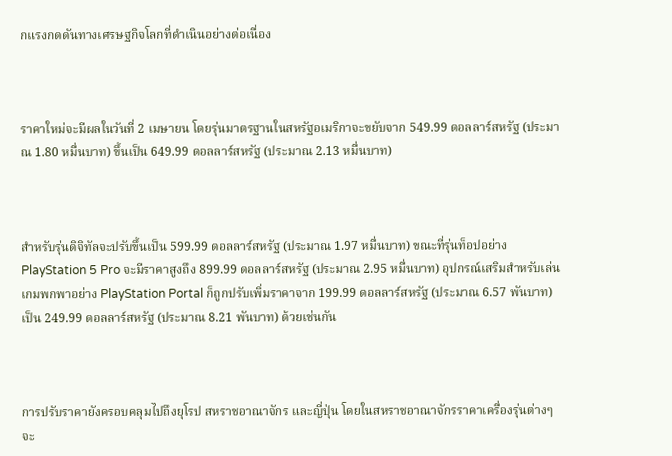กแรงกดดันทางเศรษฐกิจโลกที่ดำเนินอย่างต่อเนื่อง



ราคาใหม่จะมีผลในวันที่ 2 เมษายน โดยรุ่นมาตรฐานในสหรัฐอเมริกาจะขยับจาก 549.99 ดอลลาร์สหรัฐ (ประมาณ 1.80 หมื่นบาท) ขึ้นเป็น 649.99 ดอลลาร์สหรัฐ (ประมาณ 2.13 หมื่นบาท)



สำหรับรุ่นดิจิทัลจะปรับขึ้นเป็น 599.99 ดอลลาร์สหรัฐ (ประมาณ 1.97 หมื่นบาท) ขณะที่รุ่นท็อปอย่าง PlayStation 5 Pro จะมีราคาสูงถึง 899.99 ดอลลาร์สหรัฐ (ประมาณ 2.95 หมื่นบาท) อุปกรณ์เสริมสำหรับเล่นเกมพกพาอย่าง PlayStation Portal ก็ถูกปรับเพิ่มราคาจาก 199.99 ดอลลาร์สหรัฐ (ประมาณ 6.57 พันบาท) เป็น 249.99 ดอลลาร์สหรัฐ (ประมาณ 8.21 พันบาท) ด้วยเช่นกัน



การปรับราคายังครอบคลุมไปถึงยุโรป สหราชอาณาจักร และญี่ปุ่น โดยในสหราชอาณาจักรราคาเครื่องรุ่นต่างๆ จะ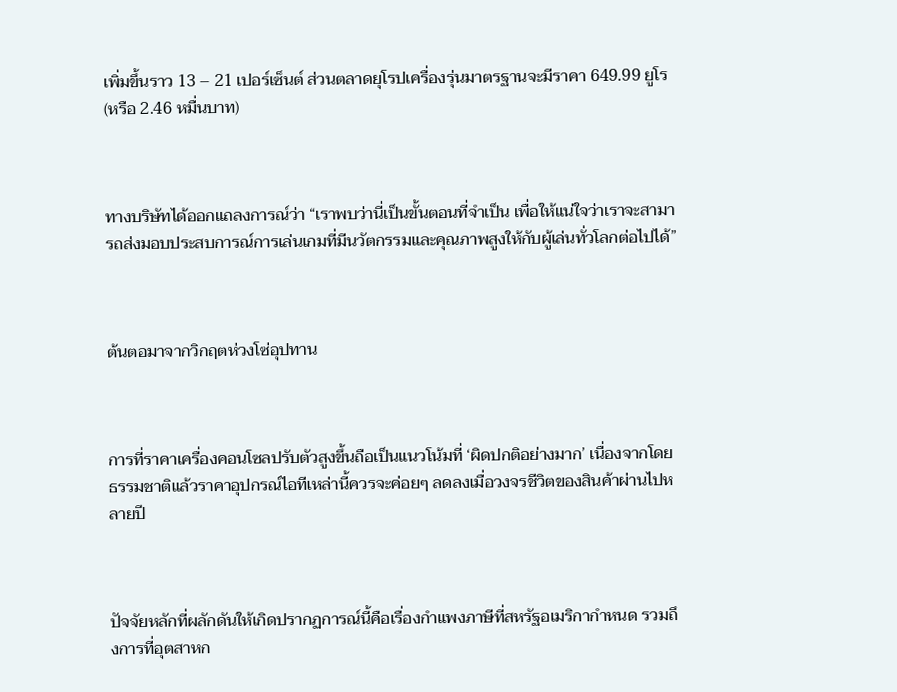เพิ่มขึ้นราว 13 – 21 เปอร์เซ็นต์ ส่วนตลาดยุโรปเครื่องรุ่นมาตรฐานจะมีราคา 649.99 ยูโร (หรือ 2.46 หมื่นบาท)



ทางบริษัทได้ออกแถลงการณ์ว่า “เราพบว่านี่เป็นขั้นตอนที่จำเป็น เพื่อให้แน่ใจว่าเราจะสามารถส่งมอบประสบการณ์การเล่นเกมที่มีนวัตกรรมและคุณภาพสูงให้กับผู้เล่นทั่วโลกต่อไปได้”



ต้นตอมาจากวิกฤตห่วงโซ่อุปทาน



การที่ราคาเครื่องคอนโซลปรับตัวสูงขึ้นถือเป็นแนวโน้มที่ ‘ผิดปกติอย่างมาก’ เนื่องจากโดยธรรมชาติแล้วราคาอุปกรณ์ไอทีเหล่านี้ควรจะค่อยๆ ลดลงเมื่อวงจรชีวิตของสินค้าผ่านไปหลายปี



ปัจจัยหลักที่ผลักดันให้เกิดปรากฏการณ์นี้คือเรื่องกำแพงภาษีที่สหรัฐอเมริกากำหนด รวมถึงการที่อุตสาหก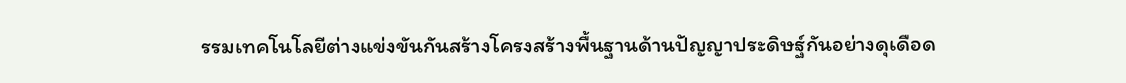รรมเทคโนโลยีต่างแข่งขันกันสร้างโครงสร้างพื้นฐานด้านปัญญาประดิษฐ์กันอย่างดุเดือด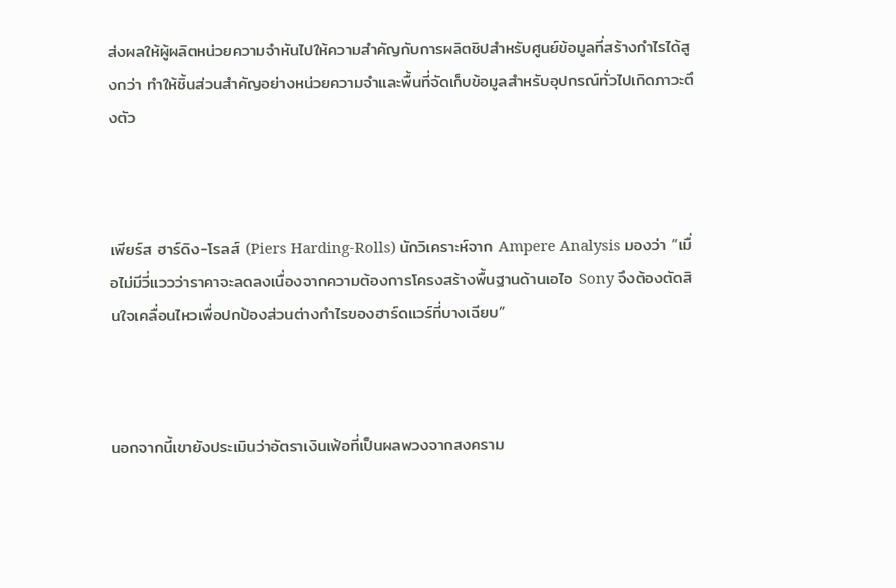ส่งผลให้ผู้ผลิตหน่วยความจำหันไปให้ความสำคัญกับการผลิตชิปสำหรับศูนย์ข้อมูลที่สร้างกำไรได้สูงกว่า ทำให้ชิ้นส่วนสำคัญอย่างหน่วยความจำและพื้นที่จัดเก็บข้อมูลสำหรับอุปกรณ์ทั่วไปเกิดภาวะตึงตัว



เพียร์ส ฮาร์ดิง-โรลส์ (Piers Harding-Rolls) นักวิเคราะห์จาก Ampere Analysis มองว่า “เมื่อไม่มีวี่แววว่าราคาจะลดลงเนื่องจากความต้องการโครงสร้างพื้นฐานด้านเอไอ Sony จึงต้องตัดสินใจเคลื่อนไหวเพื่อปกป้องส่วนต่างกำไรของฮาร์ดแวร์ที่บางเฉียบ”



นอกจากนี้เขายังประเมินว่าอัตราเงินเฟ้อที่เป็นผลพวงจากสงคราม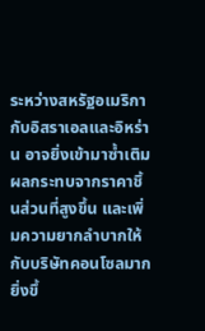ระหว่างสหรัฐอเมริกากับอิสราเอลและอิหร่าน อาจยิ่งเข้ามาซ้ำเติมผลกระทบจากราคาชิ้นส่วนที่สูงขึ้น และเพิ่มความยากลำบากให้กับบริษัทคอนโซลมากยิ่งขึ้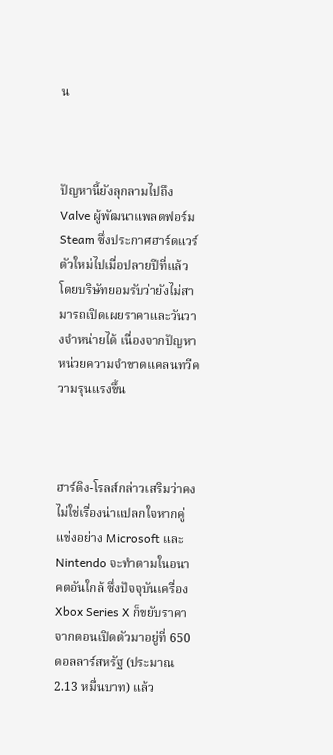น



ปัญหานี้ยังลุกลามไปถึง Valve ผู้พัฒนาแพลตฟอร์ม Steam ซึ่งประกาศฮาร์ดแวร์ตัวใหม่ไปเมื่อปลายปีที่แล้ว โดยบริษัทยอมรับว่ายังไม่สามารถเปิดเผยราคาและวันวางจำหน่ายได้ เนื่องจากปัญหาหน่วยความจำขาดแคลนทวีความรุนแรงขึ้น



ฮาร์ดิง-โรลส์กล่าวเสริมว่าคงไม่ใช่เรื่องน่าแปลกใจหากคู่แข่งอย่าง Microsoft และ Nintendo จะทำตามในอนาคตอันใกล้ ซึ่งปัจจุบันเครื่อง Xbox Series X ก็ขยับราคาจากตอนเปิดตัวมาอยู่ที่ 650 ดอลลาร์สหรัฐ (ประมาณ 2.13 หมื่นบาท) แล้ว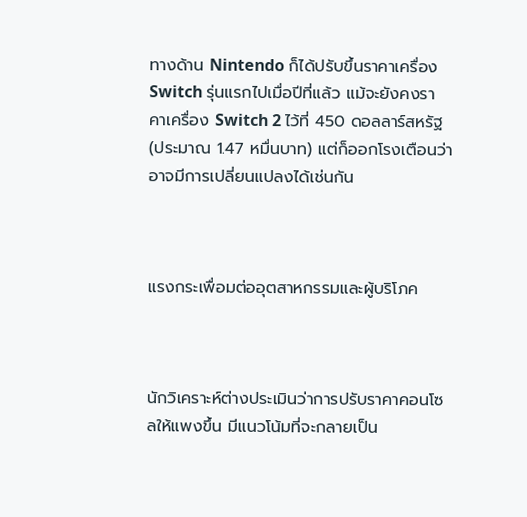ทางด้าน Nintendo ก็ได้ปรับขึ้นราคาเครื่อง Switch รุ่นแรกไปเมื่อปีที่แล้ว แม้จะยังคงราคาเครื่อง Switch 2 ไว้ที่ 450 ดอลลาร์สหรัฐ (ประมาณ 1.47 หมื่นบาท) แต่ก็ออกโรงเตือนว่าอาจมีการเปลี่ยนแปลงได้เช่นกัน



แรงกระเพื่อมต่ออุตสาหกรรมและผู้บริโภค



นักวิเคราะห์ต่างประเมินว่าการปรับราคาคอนโซลให้แพงขึ้น มีแนวโน้มที่จะกลายเป็น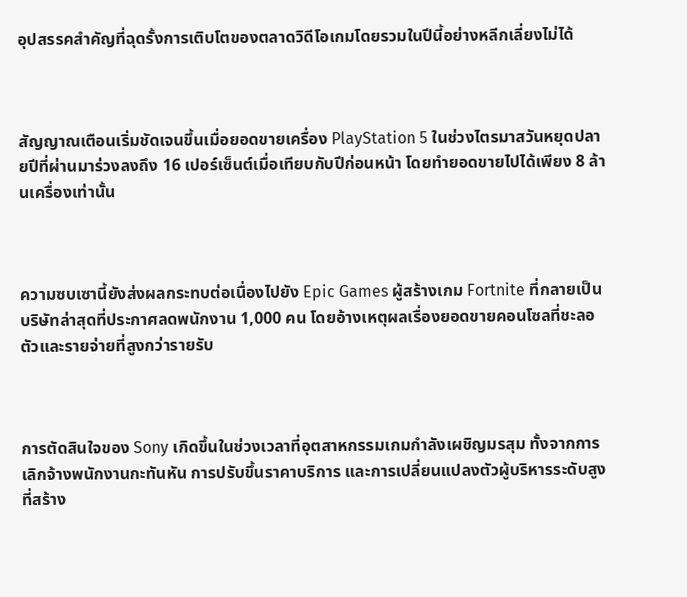อุปสรรคสำคัญที่ฉุดรั้งการเติบโตของตลาดวิดีโอเกมโดยรวมในปีนี้อย่างหลีกเลี่ยงไม่ได้



สัญญาณเตือนเริ่มชัดเจนขึ้นเมื่อยอดขายเครื่อง PlayStation 5 ในช่วงไตรมาสวันหยุดปลายปีที่ผ่านมาร่วงลงถึง 16 เปอร์เซ็นต์เมื่อเทียบกับปีก่อนหน้า โดยทำยอดขายไปได้เพียง 8 ล้านเครื่องเท่านั้น



ความซบเซานี้ยังส่งผลกระทบต่อเนื่องไปยัง Epic Games ผู้สร้างเกม Fortnite ที่กลายเป็นบริษัทล่าสุดที่ประกาศลดพนักงาน 1,000 คน โดยอ้างเหตุผลเรื่องยอดขายคอนโซลที่ชะลอตัวและรายจ่ายที่สูงกว่ารายรับ



การตัดสินใจของ Sony เกิดขึ้นในช่วงเวลาที่อุตสาหกรรมเกมกำลังเผชิญมรสุม ทั้งจากการเลิกจ้างพนักงานกะทันหัน การปรับขึ้นราคาบริการ และการเปลี่ยนแปลงตัวผู้บริหารระดับสูงที่สร้าง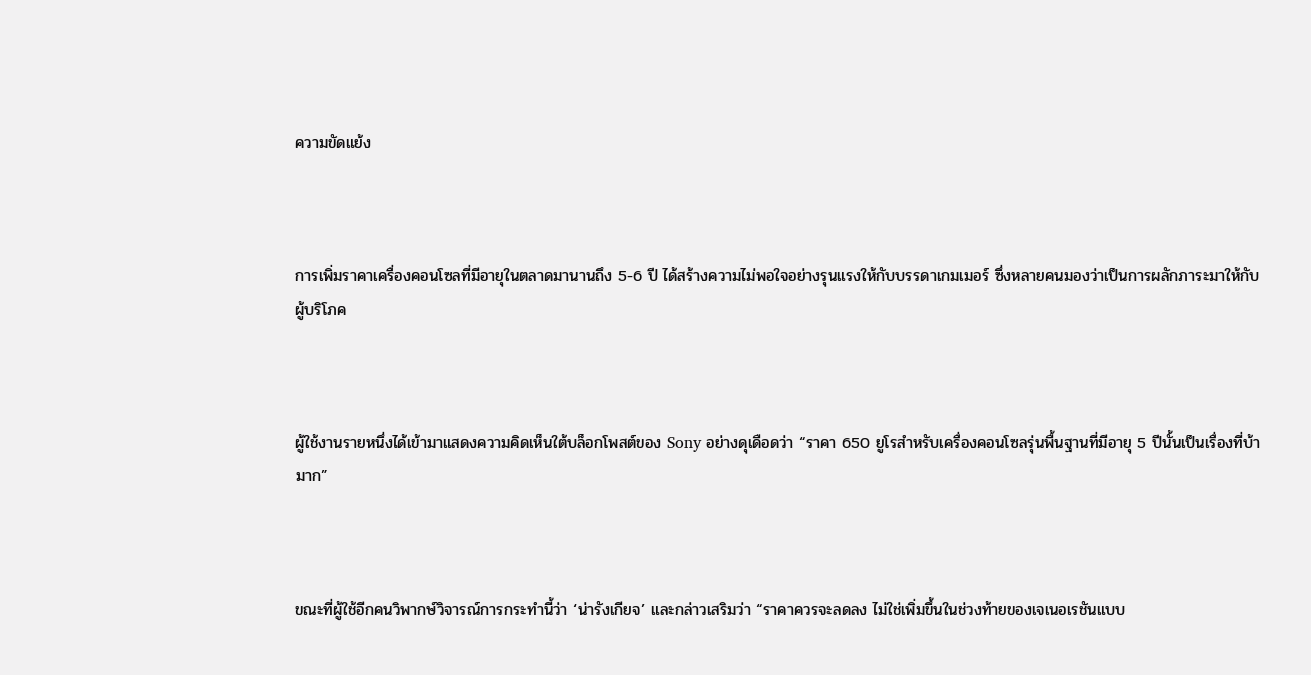ความขัดแย้ง



การเพิ่มราคาเครื่องคอนโซลที่มีอายุในตลาดมานานถึง 5-6 ปี ได้สร้างความไม่พอใจอย่างรุนแรงให้กับบรรดาเกมเมอร์ ซึ่งหลายคนมองว่าเป็นการผลักภาระมาให้กับผู้บริโภค



ผู้ใช้งานรายหนึ่งได้เข้ามาแสดงความคิดเห็นใต้บล็อกโพสต์ของ Sony อย่างดุเดือดว่า “ราคา 650 ยูโรสำหรับเครื่องคอนโซลรุ่นพื้นฐานที่มีอายุ 5 ปีนั้นเป็นเรื่องที่บ้ามาก”



ขณะที่ผู้ใช้อีกคนวิพากษ์วิจารณ์การกระทำนี้ว่า ‘น่ารังเกียจ’ และกล่าวเสริมว่า “ราคาควรจะลดลง ไม่ใช่เพิ่มขึ้นในช่วงท้ายของเจเนอเรชันแบบ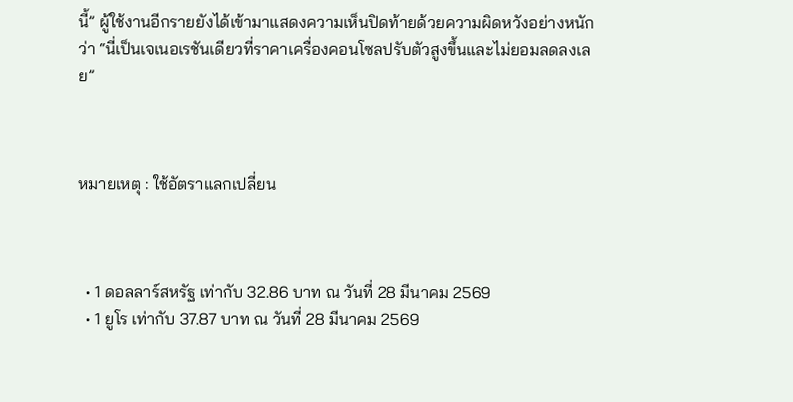นี้” ผู้ใช้งานอีกรายยังได้เข้ามาแสดงความเห็นปิดท้ายด้วยความผิดหวังอย่างหนักว่า “นี่เป็นเจเนอเรชันเดียวที่ราคาเครื่องคอนโซลปรับตัวสูงขึ้นและไม่ยอมลดลงเลย”



หมายเหตุ : ใช้อัตราแลกเปลี่ยน



  • 1 ดอลลาร์สหรัฐ เท่ากับ 32.86 บาท ณ วันที่ 28 มีนาคม 2569
  • 1 ยูโร เท่ากับ 37.87 บาท ณ วันที่ 28 มีนาคม 2569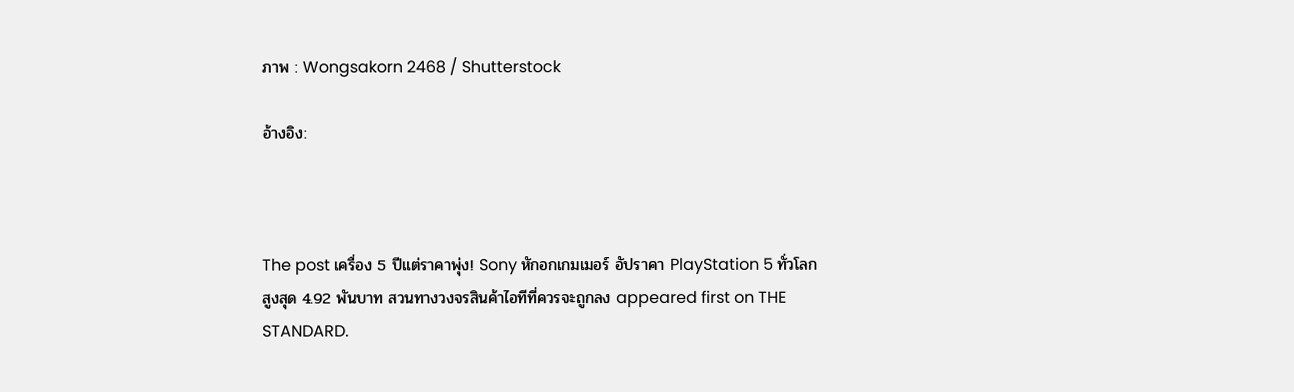ภาพ : Wongsakorn 2468 / Shutterstock

อ้างอิง:



The post เครื่อง 5 ปีแต่ราคาพุ่ง! Sony หักอกเกมเมอร์ อัปราคา PlayStation 5 ทั่วโลกสูงสุด 4.92 พันบาท สวนทางวงจรสินค้าไอทีที่ควรจะถูกลง appeared first on THE STANDARD.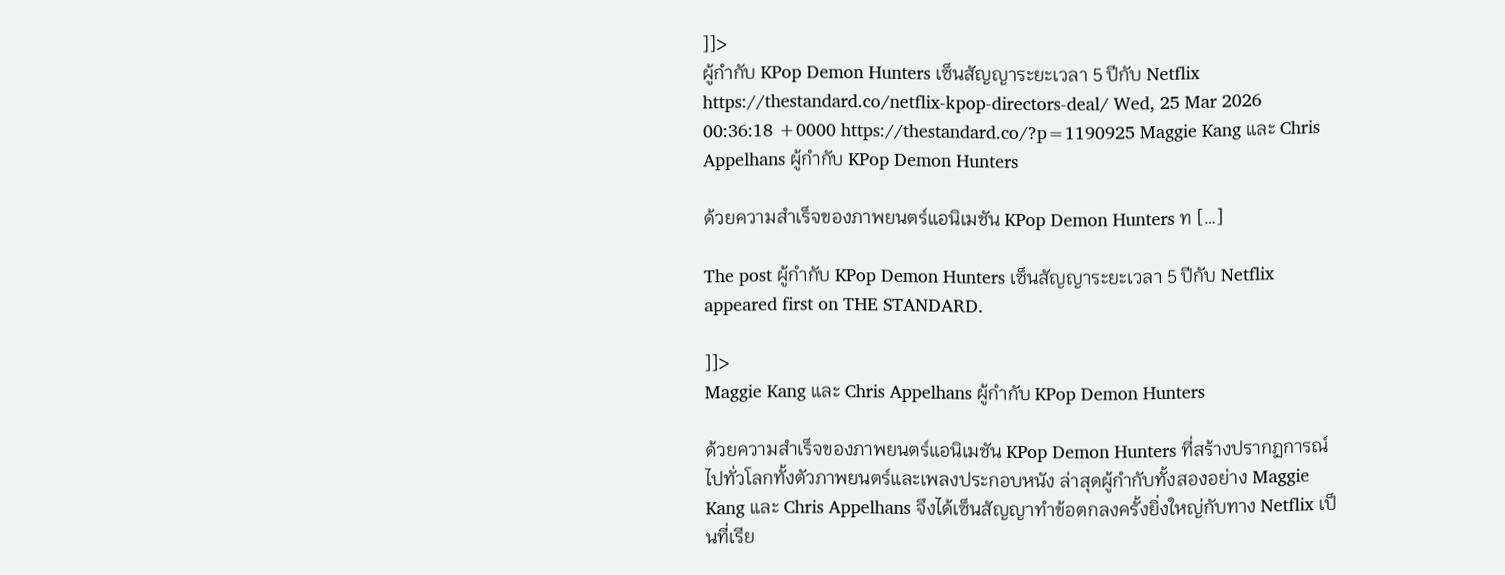]]>
ผู้กำกับ KPop Demon Hunters เซ็นสัญญาระยะเวลา 5 ปีกับ Netflix https://thestandard.co/netflix-kpop-directors-deal/ Wed, 25 Mar 2026 00:36:18 +0000 https://thestandard.co/?p=1190925 Maggie Kang และ Chris Appelhans ผู้กำกับ KPop Demon Hunters

ด้วยความสำเร็จของภาพยนตร์แอนิเมชัน KPop Demon Hunters ท […]

The post ผู้กำกับ KPop Demon Hunters เซ็นสัญญาระยะเวลา 5 ปีกับ Netflix appeared first on THE STANDARD.

]]>
Maggie Kang และ Chris Appelhans ผู้กำกับ KPop Demon Hunters

ด้วยความสำเร็จของภาพยนตร์แอนิเมชัน KPop Demon Hunters ที่สร้างปรากฏการณ์ไปทั่วโลกทั้งตัวภาพยนตร์และเพลงประกอบหนัง ล่าสุดผู้กำกับทั้งสองอย่าง Maggie Kang และ Chris Appelhans จึงได้เซ็นสัญญาทำข้อตกลงครั้งยิ่งใหญ่กับทาง Netflix เป็นที่เรีย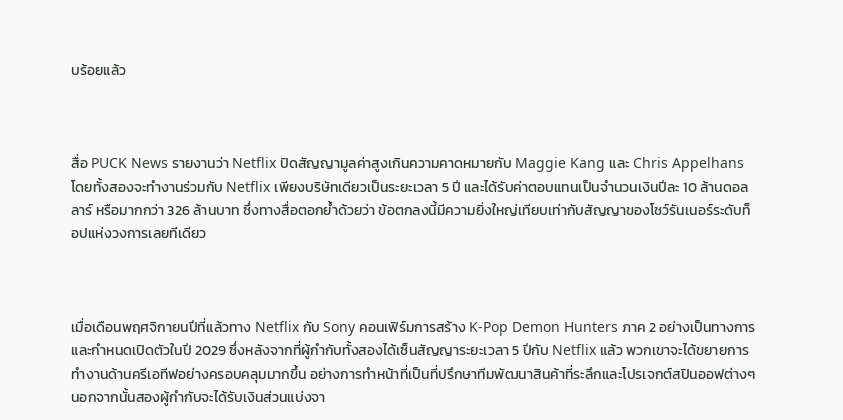บร้อยแล้ว



สื่อ PUCK News รายงานว่า Netflix ปิดสัญญามูลค่าสูงเกินความคาดหมายกับ Maggie Kang และ Chris Appelhans โดยทั้งสองจะทำงานร่วมกับ Netflix เพียงบริษัทเดียวเป็นระยะเวลา 5 ปี และได้รับค่าตอบแทนเป็นจำนวนเงินปีละ 10 ล้านดอลลาร์ หรือมากกว่า 326 ล้านบาท ซึ่งทางสื่อตอกย้ำด้วยว่า ข้อตกลงนี้มีความยิ่งใหญ่เทียบเท่ากับสัญญาของโชว์รันเนอร์ระดับท็อปแห่งวงการเลยทีเดียว



เมื่อเดือนพฤศจิกายนปีที่แล้วทาง Netflix กับ Sony คอนเฟิร์มการสร้าง K-Pop Demon Hunters ภาค 2 อย่างเป็นทางการและกำหนดเปิดตัวในปี 2029 ซึ่งหลังจากที่ผู้กำกับทั้งสองได้เซ็นสัญญาระยะเวลา 5 ปีกับ Netflix แล้ว พวกเขาจะได้ขยายการทำงานด้านครีเอทีฟอย่างครอบคลุมมากขึ้น อย่างการทำหน้าที่เป็นที่ปรึกษาทีมพัฒนาสินค้าที่ระลึกและโปรเจกต์สปินออฟต่างๆ นอกจากนั้นสองผู้กำกับจะได้รับเงินส่วนแบ่งจา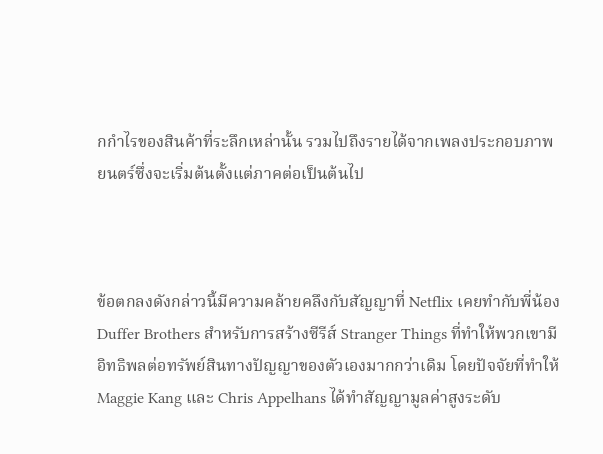กกำไรของสินค้าที่ระลึกเหล่านั้น รวมไปถึงรายได้จากเพลงประกอบภาพยนตร์ซึ่งจะเริ่มต้นตั้งแต่ภาคต่อเป็นต้นไป



ข้อตกลงดังกล่าวนี้มีความคล้ายคลึงกับสัญญาที่ Netflix เคยทำกับพี่น้อง Duffer Brothers สำหรับการสร้างซีรีส์ Stranger Things ที่ทำให้พวกเขามีอิทธิพลต่อทรัพย์สินทางปัญญาของตัวเองมากกว่าเดิม โดยปัจจัยที่ทำให้ Maggie Kang และ Chris Appelhans ได้ทำสัญญามูลค่าสูงระดับ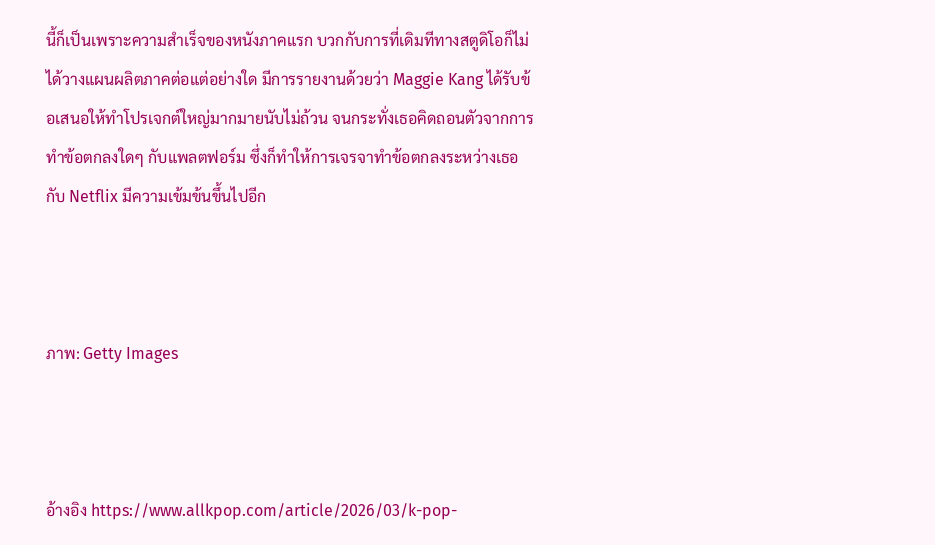นี้ก็เป็นเพราะความสำเร็จของหนังภาคแรก บวกกับการที่เดิมทีทางสตูดิโอก็ไม่ได้วางแผนผลิตภาคต่อแต่อย่างใด มีการรายงานด้วยว่า Maggie Kang ได้รับข้อเสนอให้ทำโปรเจกต์ใหญ่มากมายนับไม่ถ้วน จนกระทั่งเธอคิดถอนตัวจากการทำข้อตกลงใดๆ กับแพลตฟอร์ม ซึ่งก็ทำให้การเจรจาทำข้อตกลงระหว่างเธอกับ Netflix มีความเข้มข้นขึ้นไปอีก



ภาพ: Getty Images



อ้างอิง https://www.allkpop.com/article/2026/03/k-pop-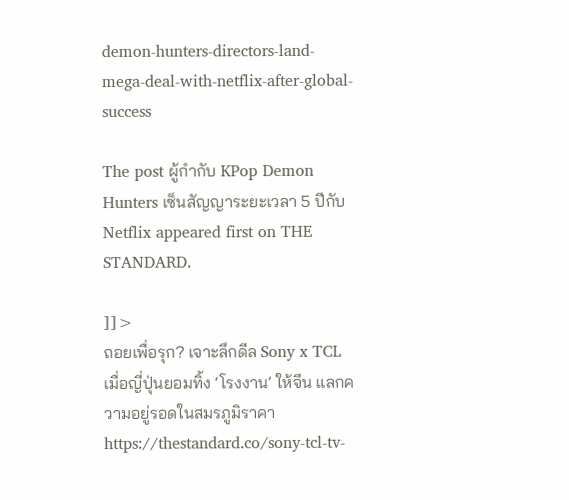demon-hunters-directors-land-mega-deal-with-netflix-after-global-success

The post ผู้กำกับ KPop Demon Hunters เซ็นสัญญาระยะเวลา 5 ปีกับ Netflix appeared first on THE STANDARD.

]]>
ถอยเพื่อรุก? เจาะลึกดีล Sony x TCL เมื่อญี่ปุ่นยอมทิ้ง ‘โรงงาน’ ให้จีน แลกความอยู่รอดในสมรภูมิราคา https://thestandard.co/sony-tcl-tv-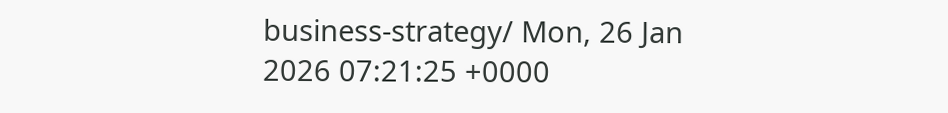business-strategy/ Mon, 26 Jan 2026 07:21:25 +0000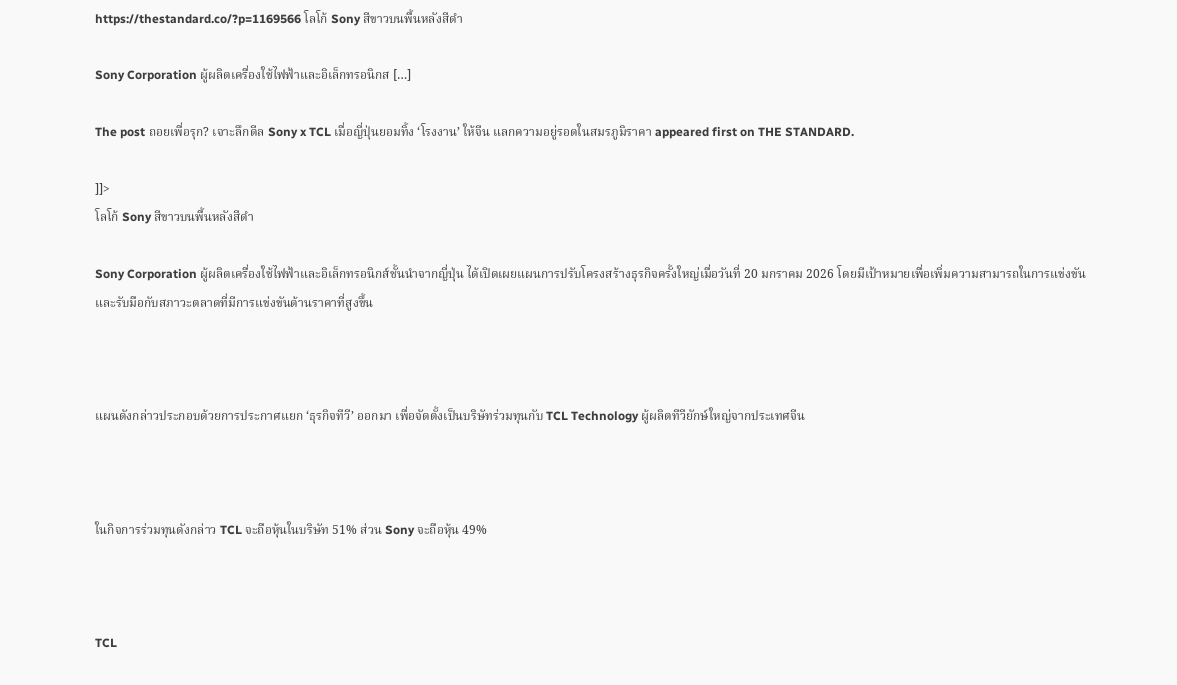https://thestandard.co/?p=1169566 โลโก้ Sony สีขาวบนพื้นหลังสีดำ

Sony Corporation ผู้ผลิตเครื่องใช้ไฟฟ้าและอิเล็กทรอนิกส […]

The post ถอยเพื่อรุก? เจาะลึกดีล Sony x TCL เมื่อญี่ปุ่นยอมทิ้ง ‘โรงงาน’ ให้จีน แลกความอยู่รอดในสมรภูมิราคา appeared first on THE STANDARD.

]]>
โลโก้ Sony สีขาวบนพื้นหลังสีดำ

Sony Corporation ผู้ผลิตเครื่องใช้ไฟฟ้าและอิเล็กทรอนิกส์ชั้นนำจากญี่ปุ่น ได้เปิดเผยแผนการปรับโครงสร้างธุรกิจครั้งใหญ่เมื่อวันที่ 20 มกราคม 2026 โดยมีเป้าหมายเพื่อเพิ่มความสามารถในการแข่งขัน และรับมือกับสภาวะตลาดที่มีการแข่งขันด้านราคาที่สูงขึ้น



แผนดังกล่าวประกอบด้วยการประกาศแยก ‘ธุรกิจทีวี’ ออกมา เพื่อจัดตั้งเป็นบริษัทร่วมทุนกับ TCL Technology ผู้ผลิตทีวียักษ์ใหญ่จากประเทศจีน



ในกิจการร่วมทุนดังกล่าว TCL จะถือหุ้นในบริษัท 51% ส่วน Sony จะถือหุ้น 49%



TCL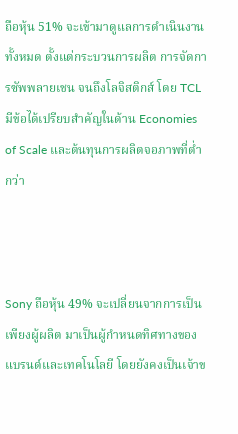ถือหุ้น 51% จะเข้ามาดูแลการดำเนินงานทั้งหมด ตั้งแต่กระบวนการผลิต การจัดการซัพพลายเชน จนถึงโลจิสติกส์ โดย TCL มีข้อได้เปรียบสำคัญในด้าน Economies of Scale และต้นทุนการผลิตจอภาพที่ต่ำกว่า



Sony ถือหุ้น 49% จะเปลี่ยนจากการเป็นเพียงผู้ผลิต มาเป็นผู้กำหนดทิศทางของแบรนด์และเทคโนโลยี โดยยังคงเป็นเจ้าข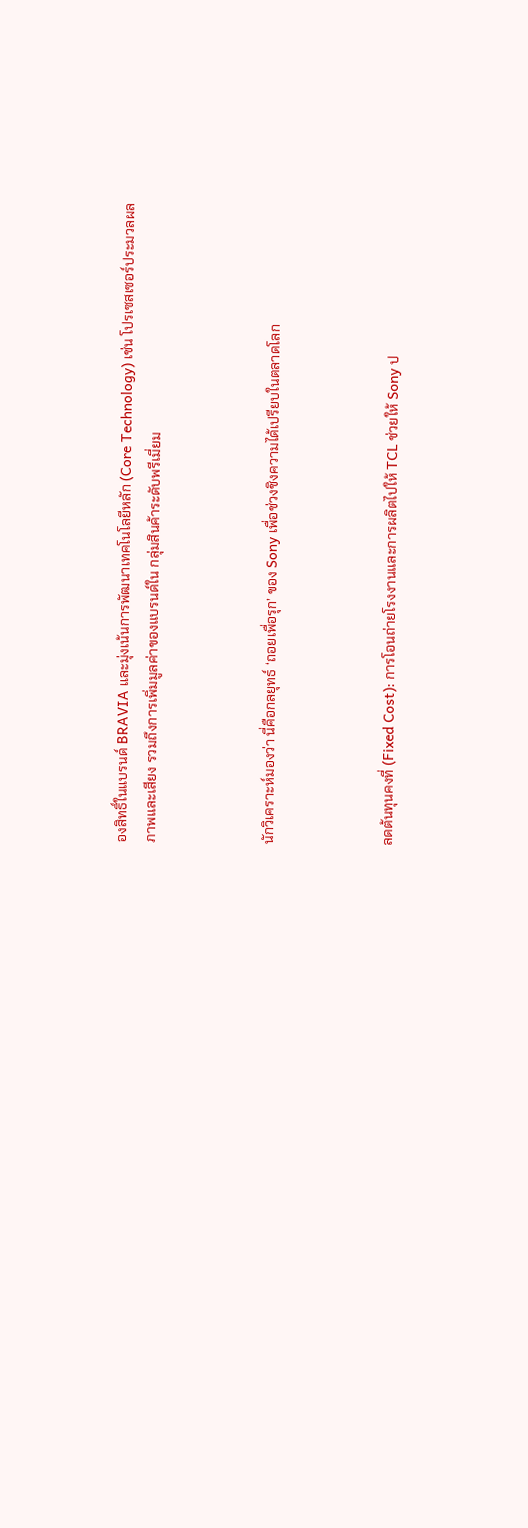องสิทธิ์ในแบรนด์ BRAVIA และมุ่งเน้นการพัฒนาเทคโนโลยีหลัก (Core Technology) เช่น โปรเซสเซอร์ประมวลผลภาพและเสียง รวมถึงการเพิ่มมูลค่าของแบรนด์ใน กลุ่มสินค้าระดับพรีเมี่ยม



นักวิเคราะห์มองว่า นี่คือกลยุทธ์ ‘ถอยเพื่อรุก’ ของ Sony เพื่อช่วงชิงความได้เปรียบในตลาดโลก



ลดต้นทุนคงที่ (Fixed Cost): การโอนถ่ายโรงงานและการผลิตไปให้ TCL ช่วยให้ Sony ป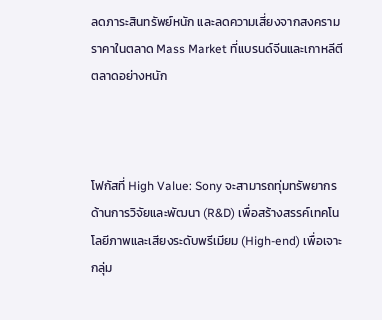ลดภาระสินทรัพย์หนัก และลดความเสี่ยงจากสงครามราคาในตลาด Mass Market ที่แบรนด์จีนและเกาหลีตีตลาดอย่างหนัก



โฟกัสที่ High Value: Sony จะสามารถทุ่มทรัพยากรด้านการวิจัยและพัฒนา (R&D) เพื่อสร้างสรรค์เทคโนโลยีภาพและเสียงระดับพรีเมียม (High-end) เพื่อเจาะกลุ่ม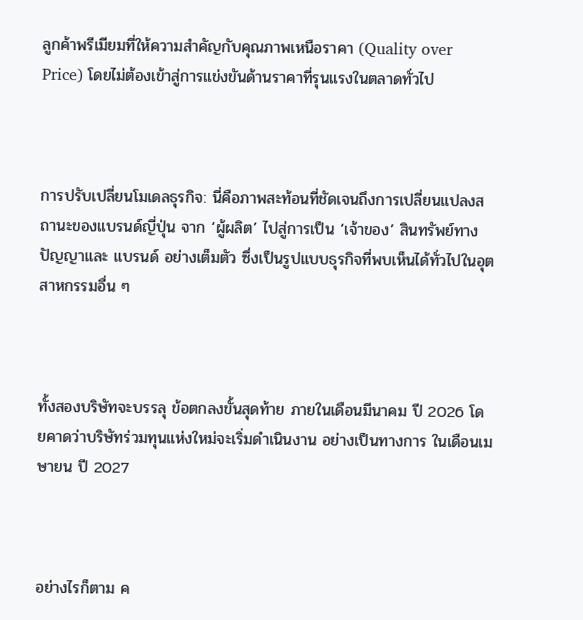ลูกค้าพรีเมียมที่ให้ความสำคัญกับคุณภาพเหนือราคา (Quality over Price) โดยไม่ต้องเข้าสู่การแข่งขันด้านราคาที่รุนแรงในตลาดทั่วไป



การปรับเปลี่ยนโมเดลธุรกิจ: นี่คือภาพสะท้อนที่ชัดเจนถึงการเปลี่ยนแปลงสถานะของแบรนด์ญี่ปุ่น จาก ‘ผู้ผลิต’ ไปสู่การเป็น ‘เจ้าของ’ สินทรัพย์ทางปัญญาและ แบรนด์ อย่างเต็มตัว ซึ่งเป็นรูปแบบธุรกิจที่พบเห็นได้ทั่วไปในอุตสาหกรรมอื่น ๆ



ทั้งสองบริษัทจะบรรลุ ข้อตกลงขั้นสุดท้าย ภายในเดือนมีนาคม ปี 2026 โดยคาดว่าบริษัทร่วมทุนแห่งใหม่จะเริ่มดำเนินงาน อย่างเป็นทางการ ในเดือนเมษายน ปี 2027



อย่างไรก็ตาม ค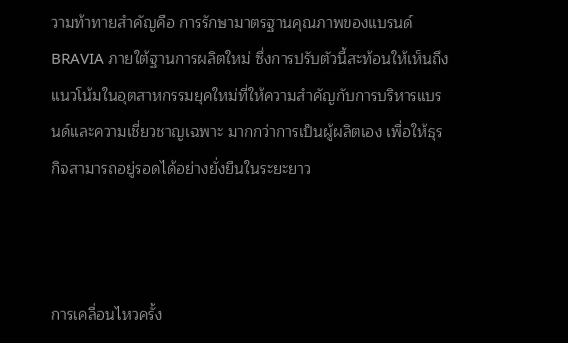วามท้าทายสำคัญคือ การรักษามาตรฐานคุณภาพของแบรนด์ BRAVIA ภายใต้ฐานการผลิตใหม่ ซึ่งการปรับตัวนี้สะท้อนให้เห็นถึงแนวโน้มในอุตสาหกรรมยุคใหม่ที่ให้ความสำคัญกับการบริหารแบรนด์และความเชี่ยวชาญเฉพาะ มากกว่าการเป็นผู้ผลิตเอง เพื่อให้ธุรกิจสามารถอยู่รอดได้อย่างยั่งยืนในระยะยาว



การเคลื่อนไหวครั้ง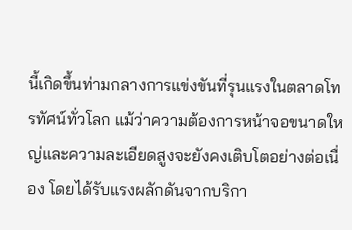นี้เกิดขึ้นท่ามกลางการแข่งขันที่รุนแรงในตลาดโทรทัศน์ทั่วโลก แม้ว่าความต้องการหน้าจอขนาดใหญ่และความละเอียดสูงจะยังคงเติบโตอย่างต่อเนื่อง โดยได้รับแรงผลักดันจากบริกา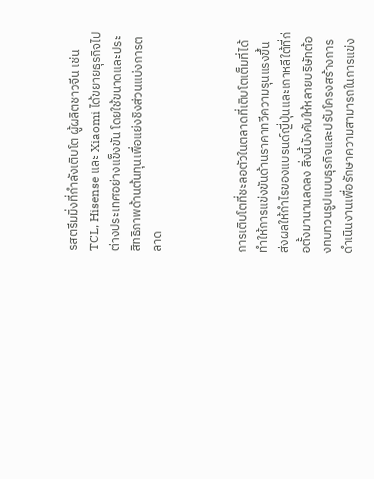รสตรีมมิ่งที่กำลังเติบโต ผู้ผลิตชาวจีน เช่น TCL, Hisense และ Xiaomi ได้ขยายธุรกิจไปต่างประเทศอย่างแข็งขัน โดยใช้ขนาดและประสิทธิภาพด้านต้นทุนเพื่อแย่งชิงส่วนแบ่งการตลาด



การเติบโตที่ชะลอตัวในตลาดที่เติบโตเต็มที่ได้ทำให้การแข่งขันด้านราคาทวีความรุนแรงขึ้น ส่งผลให้กำไรของแบรนด์ญี่ปุ่นและเกาหลีใต้ที่ก่อตั้งมานานลดลง สิ่งนี้บังคับให้หลายบริษัทต้องทบทวนรูปแบบธุรกิจและปรับโครงสร้างการดำเนินงานเพื่อรักษาความสามารถในการแข่ง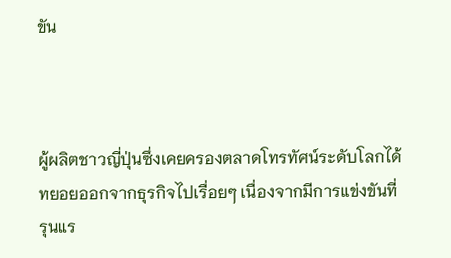ขัน



ผู้ผลิตชาวญี่ปุ่นซึ่งเคยครองตลาดโทรทัศน์ระดับโลกได้ทยอยออกจากธุรกิจไปเรื่อยๆ เนื่องจากมีการแข่งขันที่รุนแร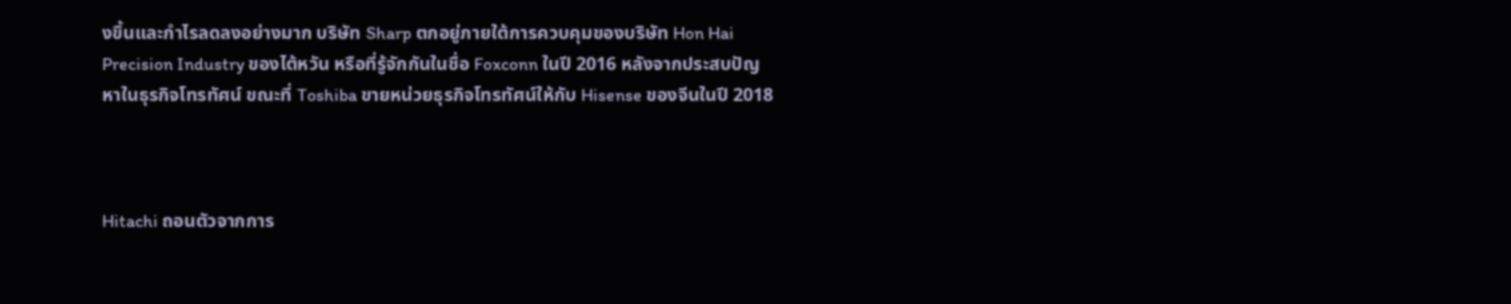งขึ้นและกำไรลดลงอย่างมาก บริษัท Sharp ตกอยู่ภายใต้การควบคุมของบริษัท Hon Hai Precision Industry ของไต้หวัน หรือที่รู้จักกันในชื่อ Foxconn ในปี 2016 หลังจากประสบปัญหาในธุรกิจโทรทัศน์ ขณะที่ Toshiba ขายหน่วยธุรกิจโทรทัศน์ให้กับ Hisense ของจีนในปี 2018



Hitachi ถอนตัวจากการ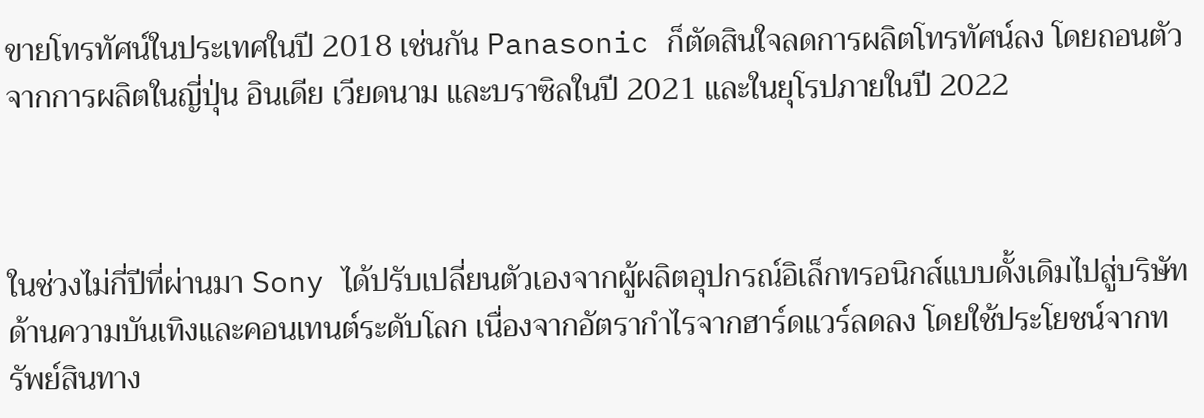ขายโทรทัศน์ในประเทศในปี 2018 เช่นกัน Panasonic ก็ตัดสินใจลดการผลิตโทรทัศน์ลง โดยถอนตัวจากการผลิตในญี่ปุ่น อินเดีย เวียดนาม และบราซิลในปี 2021 และในยุโรปภายในปี 2022



ในช่วงไม่กี่ปีที่ผ่านมา Sony ได้ปรับเปลี่ยนตัวเองจากผู้ผลิตอุปกรณ์อิเล็กทรอนิกส์แบบดั้งเดิมไปสู่บริษัทด้านความบันเทิงและคอนเทนต์ระดับโลก เนื่องจากอัตรากำไรจากฮาร์ดแวร์ลดลง โดยใช้ประโยชน์จากทรัพย์สินทาง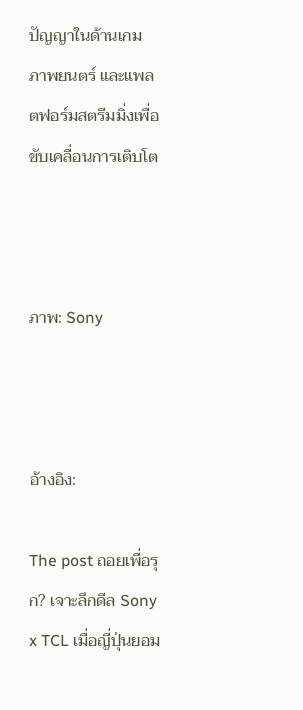ปัญญาในด้านเกม ภาพยนตร์ และแพลตฟอร์มสตรีมมิ่งเพื่อขับเคลื่อนการเติบโต



ภาพ: Sony



อ้างอิง:

The post ถอยเพื่อรุก? เจาะลึกดีล Sony x TCL เมื่อญี่ปุ่นยอม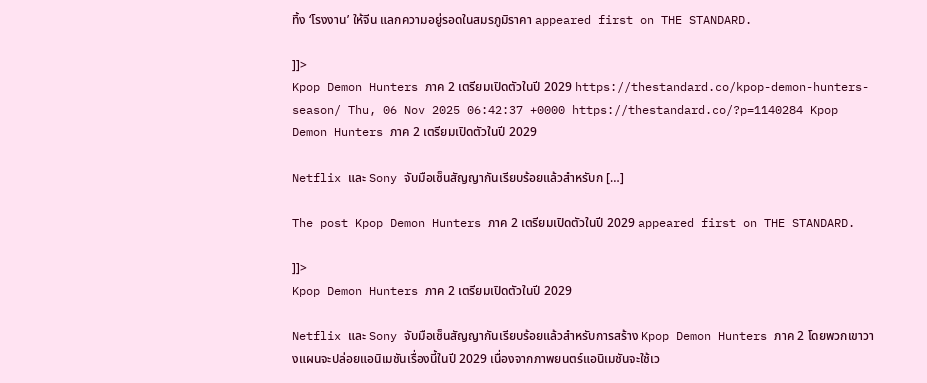ทิ้ง ‘โรงงาน’ ให้จีน แลกความอยู่รอดในสมรภูมิราคา appeared first on THE STANDARD.

]]>
Kpop Demon Hunters ภาค 2 เตรียมเปิดตัวในปี 2029 https://thestandard.co/kpop-demon-hunters-season/ Thu, 06 Nov 2025 06:42:37 +0000 https://thestandard.co/?p=1140284 Kpop Demon Hunters ภาค 2 เตรียมเปิดตัวในปี 2029

Netflix และ Sony จับมือเซ็นสัญญากันเรียบร้อยแล้วสำหรับก […]

The post Kpop Demon Hunters ภาค 2 เตรียมเปิดตัวในปี 2029 appeared first on THE STANDARD.

]]>
Kpop Demon Hunters ภาค 2 เตรียมเปิดตัวในปี 2029

Netflix และ Sony จับมือเซ็นสัญญากันเรียบร้อยแล้วสำหรับการสร้าง Kpop Demon Hunters ภาค 2 โดยพวกเขาวางแผนจะปล่อยแอนิเมชันเรื่องนี้ในปี 2029 เนื่องจากภาพยนตร์แอนิเมชันจะใช้เว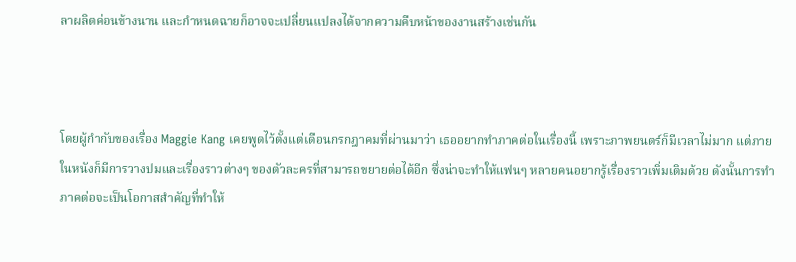ลาผลิตค่อนข้างนาน และกำหนดฉายก็อาจจะเปลี่ยนแปลงได้จากความคืบหน้าของงานสร้างเช่นกัน



โดยผู้กำกับของเรื่อง Maggie Kang เคยพูดไว้ตั้งแต่เดือนกรกฎาคมที่ผ่านมาว่า เธออยากทำภาคต่อในเรื่องนี้ เพราะภาพยนตร์ก็มีเวลาไม่มาก แต่ภายในหนังก็มีการวางปมและเรื่องราวต่างๆ ของตัวละครที่สามารถขยายต่อได้อีก ซึ่งน่าจะทำให้แฟนๆ หลายคนอยากรู้เรื่องราวเพิ่มเติมด้วย ดังนั้นการทำภาคต่อจะเป็นโอกาสสำคัญที่ทำให้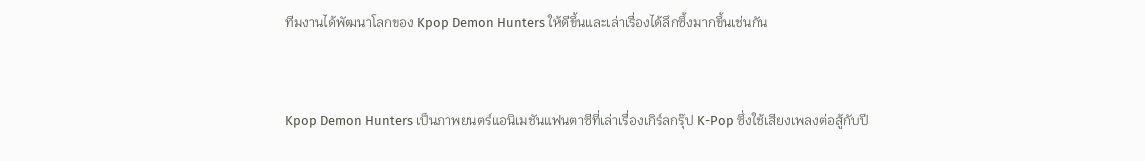ทีมงานได้พัฒนาโลกของ Kpop Demon Hunters ให้ดีขึ้นและเล่าเรื่องได้ลึกซึ้งมากขึ้นเช่นกัน



Kpop Demon Hunters เป็นภาพยนตร์แอนิเมชันแฟนตาซีที่เล่าเรื่องเกิร์ลกรุ๊ป K-Pop ซึ่งใช้เสียงเพลงต่อสู้กับปี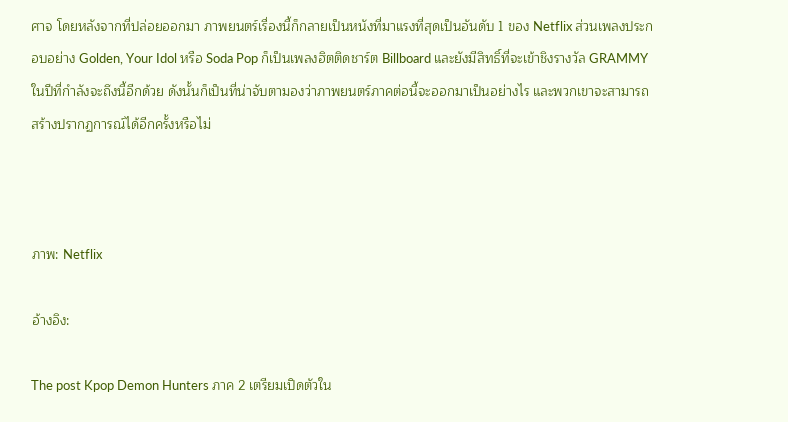ศาจ โดยหลังจากที่ปล่อยออกมา ภาพยนตร์เรื่องนี้ก็กลายเป็นหนังที่มาแรงที่สุดเป็นอันดับ 1 ของ Netflix ส่วนเพลงประกอบอย่าง Golden, Your Idol หรือ Soda Pop ก็เป็นเพลงฮิตติดชาร์ต Billboard และยังมีสิทธิ์ที่จะเข้าชิงรางวัล GRAMMY ในปีที่กำลังจะถึงนี้อีกด้วย ดังนั้นก็เป็นที่น่าจับตามองว่าภาพยนตร์ภาคต่อนี้จะออกมาเป็นอย่างไร และพวกเขาจะสามารถสร้างปรากฏการณ์ได้อีกครั้งหรือไม่



ภาพ: Netflix

อ้างอิง:

The post Kpop Demon Hunters ภาค 2 เตรียมเปิดตัวใน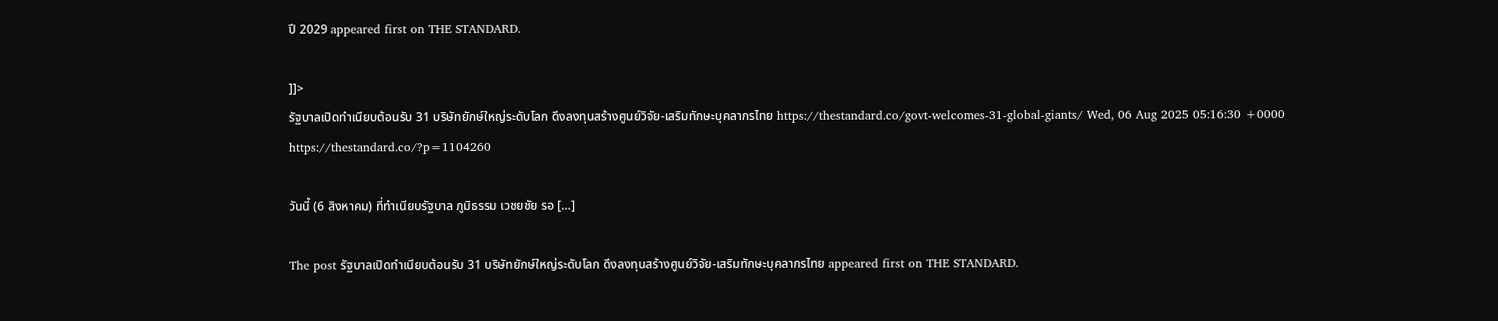ปี 2029 appeared first on THE STANDARD.

]]>
รัฐบาลเปิดทำเนียบต้อนรับ 31 บริษัทยักษ์ใหญ่ระดับโลก ดึงลงทุนสร้างศูนย์วิจัย-เสริมทักษะบุคลากรไทย https://thestandard.co/govt-welcomes-31-global-giants/ Wed, 06 Aug 2025 05:16:30 +0000 https://thestandard.co/?p=1104260

วันนี้ (6 สิงหาคม) ที่ทำเนียบรัฐบาล ภูมิธรรม เวชยชัย รอ […]

The post รัฐบาลเปิดทำเนียบต้อนรับ 31 บริษัทยักษ์ใหญ่ระดับโลก ดึงลงทุนสร้างศูนย์วิจัย-เสริมทักษะบุคลากรไทย appeared first on THE STANDARD.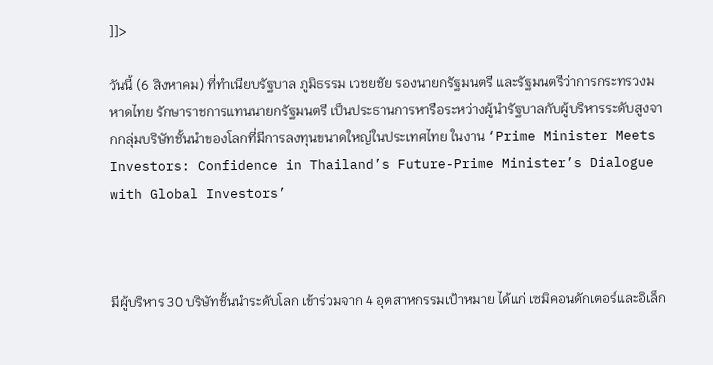]]>

วันนี้ (6 สิงหาคม) ที่ทำเนียบรัฐบาล ภูมิธรรม เวชยชัย รองนายกรัฐมนตรี และรัฐมนตรีว่าการกระทรวงมหาดไทย รักษาราชการแทนนายกรัฐมนตรี เป็นประธานการหารือระหว่างผู้นำรัฐบาลกับผู้บริหารระดับสูงจากกลุ่มบริษัทชั้นนำของโลกที่มีการลงทุนขนาดใหญ่ในประเทศไทย ในงาน ‘Prime Minister Meets Investors: Confidence in Thailand’s Future-Prime Minister’s Dialogue with Global Investors’



มีผู้บริหาร 30 บริษัทชั้นนำระดับโลก เข้าร่วมจาก 4 อุตสาหกรรมเป้าหมาย ได้แก่ เซมิคอนดักเตอร์และอิเล็ก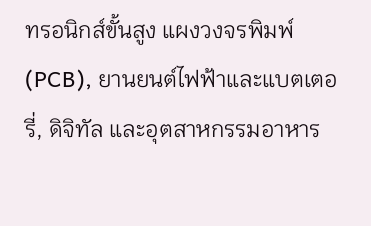ทรอนิกส์ขั้นสูง แผงวงจรพิมพ์ (PCB), ยานยนต์ไฟฟ้าและแบตเตอรี่, ดิจิทัล และอุตสาหกรรมอาหาร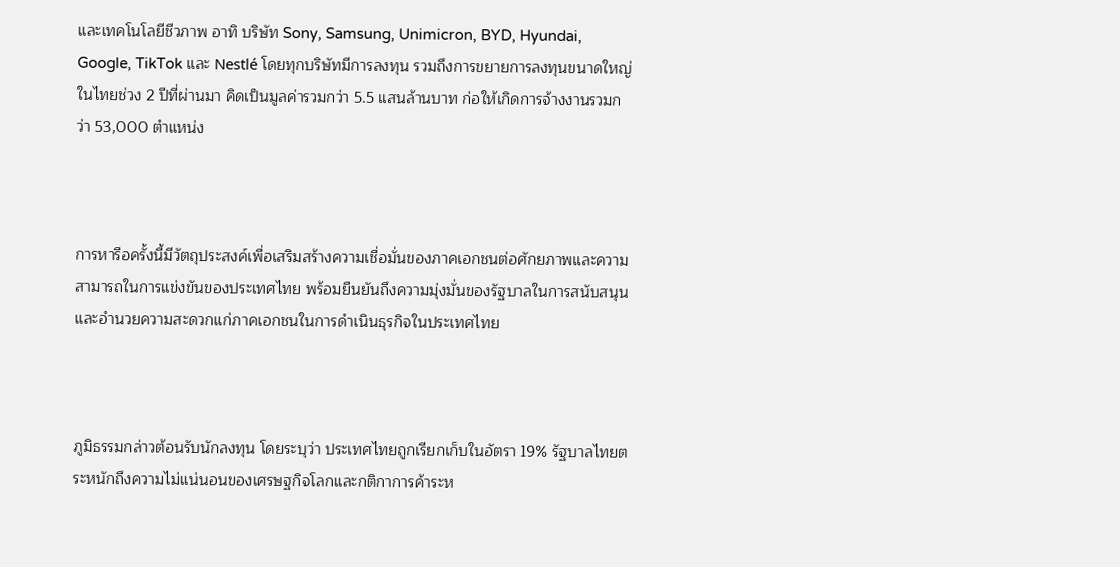และเทคโนโลยีชีวภาพ อาทิ บริษัท Sony, Samsung, Unimicron, BYD, Hyundai, Google, TikTok และ Nestlé โดยทุกบริษัทมีการลงทุน รวมถึงการขยายการลงทุนขนาดใหญ่ในไทยช่วง 2 ปีที่ผ่านมา คิดเป็นมูลค่ารวมกว่า 5.5 แสนล้านบาท ก่อให้เกิดการจ้างงานรวมกว่า 53,000 ตำแหน่ง



การหารือครั้งนี้มีวัตถุประสงค์เพื่อเสริมสร้างความเชื่อมั่นของภาคเอกชนต่อศักยภาพและความสามารถในการแข่งขันของประเทศไทย พร้อมยืนยันถึงความมุ่งมั่นของรัฐบาลในการสนับสนุนและอำนวยความสะดวกแก่ภาคเอกชนในการดำเนินธุรกิจในประเทศไทย



ภูมิธรรมกล่าวต้อนรับนักลงทุน โดยระบุว่า ประเทศไทยถูกเรียกเก็บในอัตรา 19% รัฐบาลไทยตระหนักถึงความไม่แน่นอนของเศรษฐกิจโลกและกติกาการค้าระห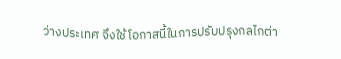ว่างประเทศ จึงใช้โอกาสนี้ในการปรับปรุงกลไกต่า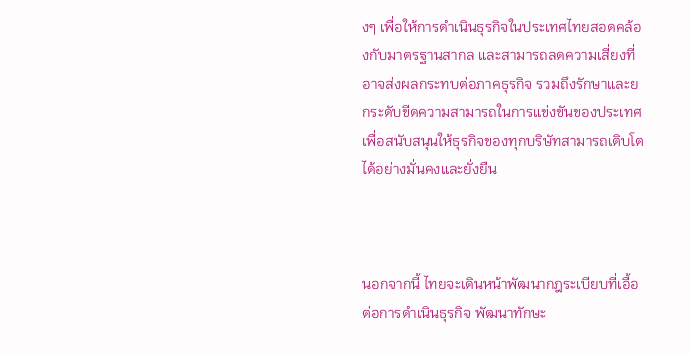งๆ เพื่อให้การดำเนินธุรกิจในประเทศไทยสอดคล้องกับมาตรฐานสากล และสามารถลดความเสี่ยงที่อาจส่งผลกระทบต่อภาคธุรกิจ รวมถึงรักษาและยกระดับขีดความสามารถในการแข่งขันของประเทศ เพื่อสนับสนุนให้ธุรกิจของทุกบริษัทสามารถเติบโตได้อย่างมั่นคงและยั่งยืน



นอกจากนี้ ไทยจะเดินหน้าพัฒนากฎระเบียบที่เอื้อต่อการดำเนินธุรกิจ พัฒนาทักษะ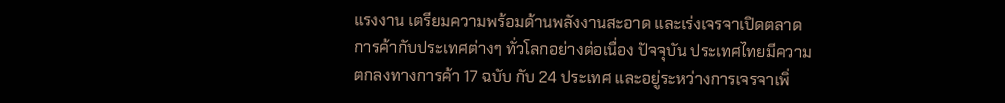แรงงาน เตรียมความพร้อมด้านพลังงานสะอาด และเร่งเจรจาเปิดตลาดการค้ากับประเทศต่างๆ ทั่วโลกอย่างต่อเนื่อง ปัจจุบัน ประเทศไทยมีความตกลงทางการค้า 17 ฉบับ กับ 24 ประเทศ และอยู่ระหว่างการเจรจาเพิ่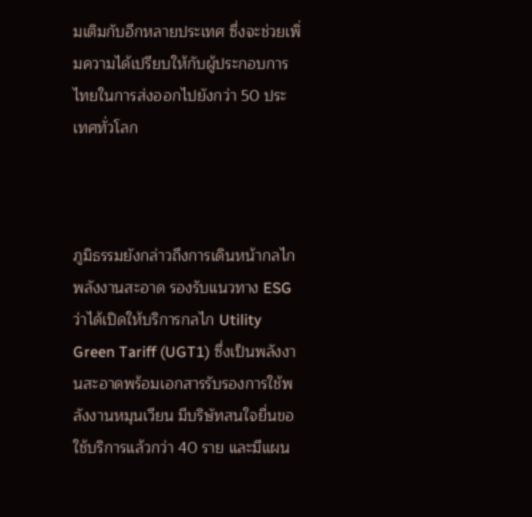มเติมกับอีกหลายประเทศ ซึ่งจะช่วยเพิ่มความได้เปรียบให้กับผู้ประกอบการไทยในการส่งออกไปยังกว่า 50 ประเทศทั่วโลก



ภูมิธรรมยังกล่าวถึงการเดินหน้ากลไกพลังงานสะอาด รองรับแนวทาง ESG ว่าได้เปิดให้บริการกลไก Utility Green Tariff (UGT1) ซึ่งเป็นพลังงานสะอาดพร้อมเอกสารรับรองการใช้พลังงานหมุนเวียน มีบริษัทสนใจยื่นขอใช้บริการแล้วกว่า 40 ราย และมีแผน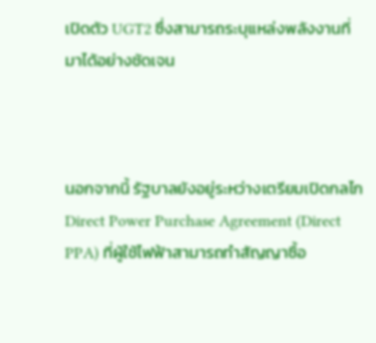เปิดตัว UGT2 ซึ่งสามารถระบุแหล่งพลังงานที่มาได้อย่างชัดเจน



นอกจากนี้ รัฐบาลยังอยู่ระหว่างเตรียมเปิดกลไก Direct Power Purchase Agreement (Direct PPA) ที่ผู้ใช้ไฟฟ้าสามารถทำสัญญาซื้อ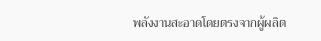พลังงานสะอาดโดยตรงจากผู้ผลิต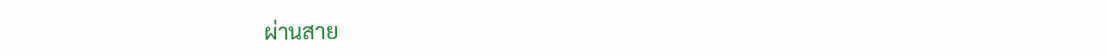ผ่านสาย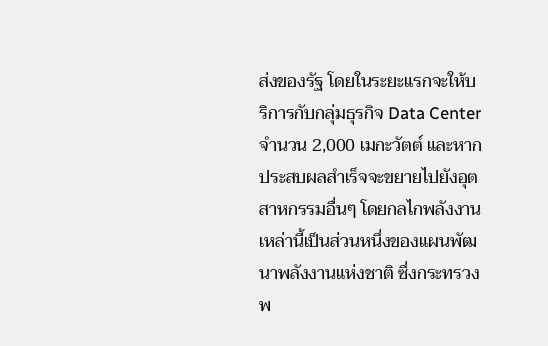ส่งของรัฐ โดยในระยะแรกจะให้บริการกับกลุ่มธุรกิจ Data Center จำนวน 2,000 เมกะวัตต์ และหากประสบผลสำเร็จจะขยายไปยังอุตสาหกรรมอื่นๆ โดยกลไกพลังงานเหล่านี้เป็นส่วนหนึ่งของแผนพัฒนาพลังงานแห่งชาติ ซึ่งกระทรวงพ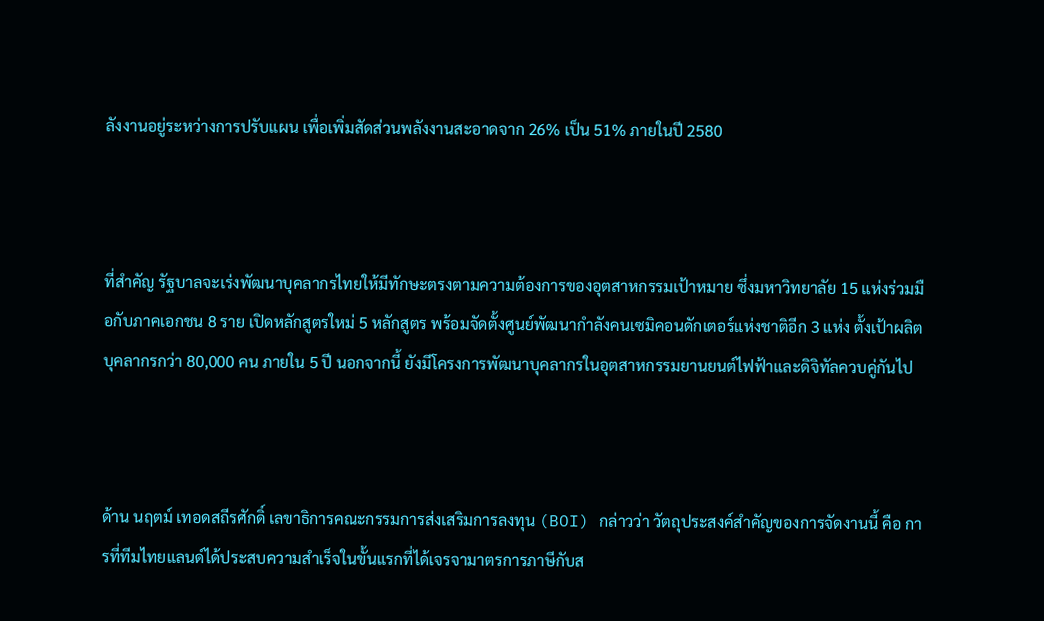ลังงานอยู่ระหว่างการปรับแผน เพื่อเพิ่มสัดส่วนพลังงานสะอาดจาก 26% เป็น 51% ภายในปี 2580



ที่สำคัญ รัฐบาลจะเร่งพัฒนาบุคลากรไทยให้มีทักษะตรงตามความต้องการของอุตสาหกรรมเป้าหมาย ซึ่งมหาวิทยาลัย 15 แห่งร่วมมือกับภาคเอกชน 8 ราย เปิดหลักสูตรใหม่ 5 หลักสูตร พร้อมจัดตั้งศูนย์พัฒนากำลังคนเซมิคอนดักเตอร์แห่งชาติอีก 3 แห่ง ตั้งเป้าผลิตบุคลากรกว่า 80,000 คน ภายใน 5 ปี นอกจากนี้ ยังมีโครงการพัฒนาบุคลากรในอุตสาหกรรมยานยนต์ไฟฟ้าและดิจิทัลควบคู่กันไป



ด้าน นฤตม์ เทอดสถีรศักดิ์ เลขาธิการคณะกรรมการส่งเสริมการลงทุน (BOI) กล่าวว่า วัตถุประสงค์สำคัญของการจัดงานนี้ คือ การที่ทีมไทยแลนด์ได้ประสบความสำเร็จในขั้นแรกที่ได้เจรจามาตรการภาษีกับส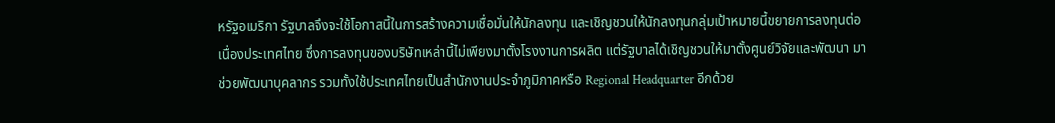หรัฐอเมริกา รัฐบาลจึงจะใช้โอกาสนี้ในการสร้างความเชื่อมั่นให้นักลงทุน และเชิญชวนให้นักลงทุนกลุ่มเป้าหมายนี้ขยายการลงทุนต่อเนื่องประเทศไทย ซึ่งการลงทุนของบริษัทเหล่านี้ไม่เพียงมาตั้งโรงงานการผลิต แต่รัฐบาลได้เชิญชวนให้มาตั้งศูนย์วิจัยและพัฒนา มาช่วยพัฒนาบุคลากร รวมทั้งใช้ประเทศไทยเป็นสำนักงานประจำภูมิภาคหรือ Regional Headquarter อีกด้วย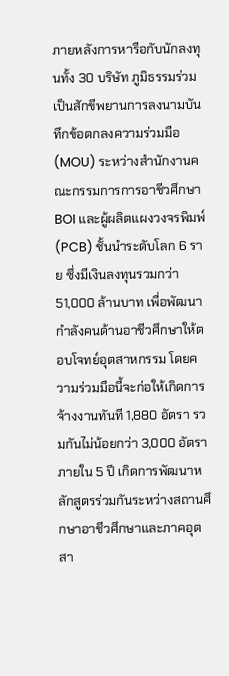ภายหลังการหารือกับนักลงทุนทั้ง 30 บริษัท ภูมิธรรมร่วมเป็นสักขีพยานการลงนามบันทึกข้อตกลงความร่วมมือ (MOU) ระหว่างสำนักงานคณะกรรมการการอาชีวศึกษา BOI และผู้ผลิตแผงวงจรพิมพ์ (PCB) ชั้นนำระดับโลก 6 ราย ซึ่งมีเงินลงทุนรวมกว่า 51,000 ล้านบาท เพื่อพัฒนากำลังคนด้านอาชีวศึกษาให้ตอบโจทย์อุตสาหกรรม โดยความร่วมมือนี้จะก่อให้เกิดการจ้างงานทันที 1,880 อัตรา รวมกันไม่น้อยกว่า 3,000 อัตราภายใน 5 ปี เกิดการพัฒนาหลักสูตรร่วมกันระหว่างสถานศึกษาอาชีวศึกษาและภาคอุตสา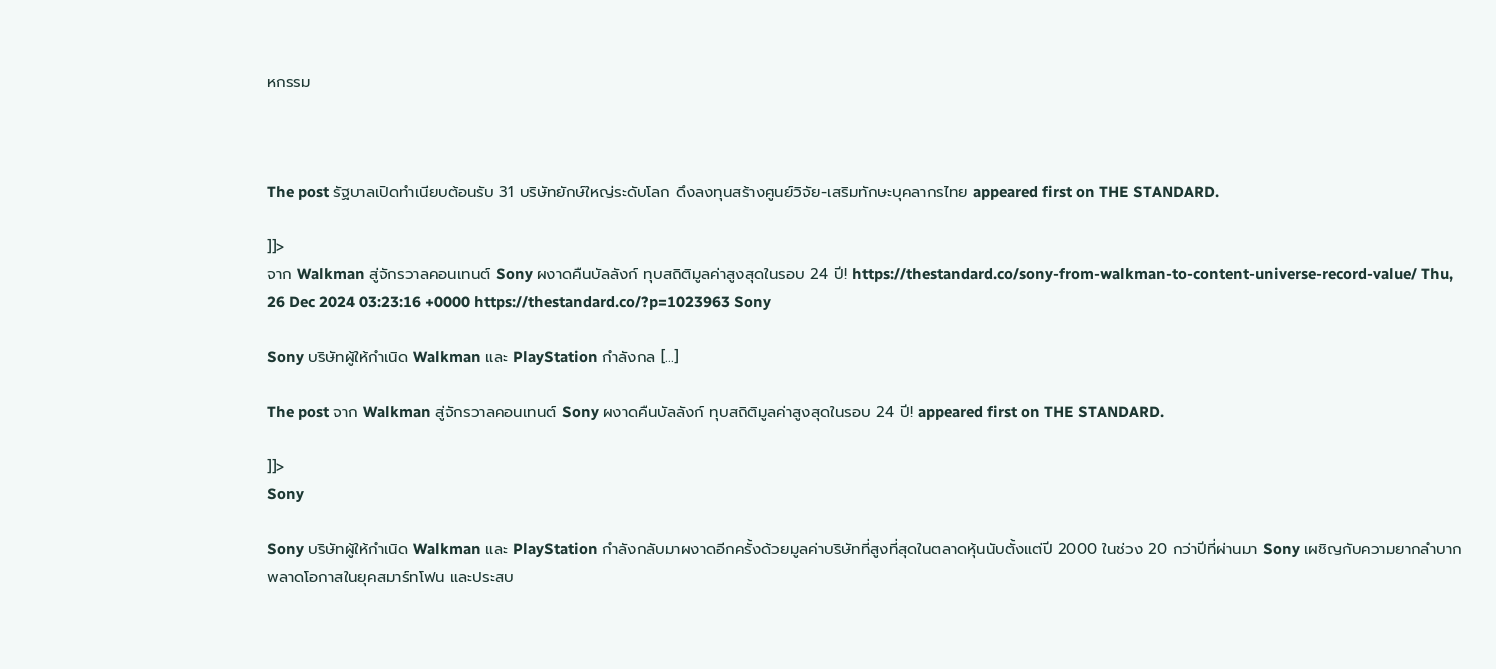หกรรม



The post รัฐบาลเปิดทำเนียบต้อนรับ 31 บริษัทยักษ์ใหญ่ระดับโลก ดึงลงทุนสร้างศูนย์วิจัย-เสริมทักษะบุคลากรไทย appeared first on THE STANDARD.

]]>
จาก Walkman สู่จักรวาลคอนเทนต์ Sony ผงาดคืนบัลลังก์ ทุบสถิติมูลค่าสูงสุดในรอบ 24 ปี! https://thestandard.co/sony-from-walkman-to-content-universe-record-value/ Thu, 26 Dec 2024 03:23:16 +0000 https://thestandard.co/?p=1023963 Sony

Sony บริษัทผู้ให้กำเนิด Walkman และ PlayStation กำลังกล […]

The post จาก Walkman สู่จักรวาลคอนเทนต์ Sony ผงาดคืนบัลลังก์ ทุบสถิติมูลค่าสูงสุดในรอบ 24 ปี! appeared first on THE STANDARD.

]]>
Sony

Sony บริษัทผู้ให้กำเนิด Walkman และ PlayStation กำลังกลับมาผงาดอีกครั้งด้วยมูลค่าบริษัทที่สูงที่สุดในตลาดหุ้นนับตั้งแต่ปี 2000 ในช่วง 20 กว่าปีที่ผ่านมา Sony เผชิญกับความยากลำบาก พลาดโอกาสในยุคสมาร์ทโฟน และประสบ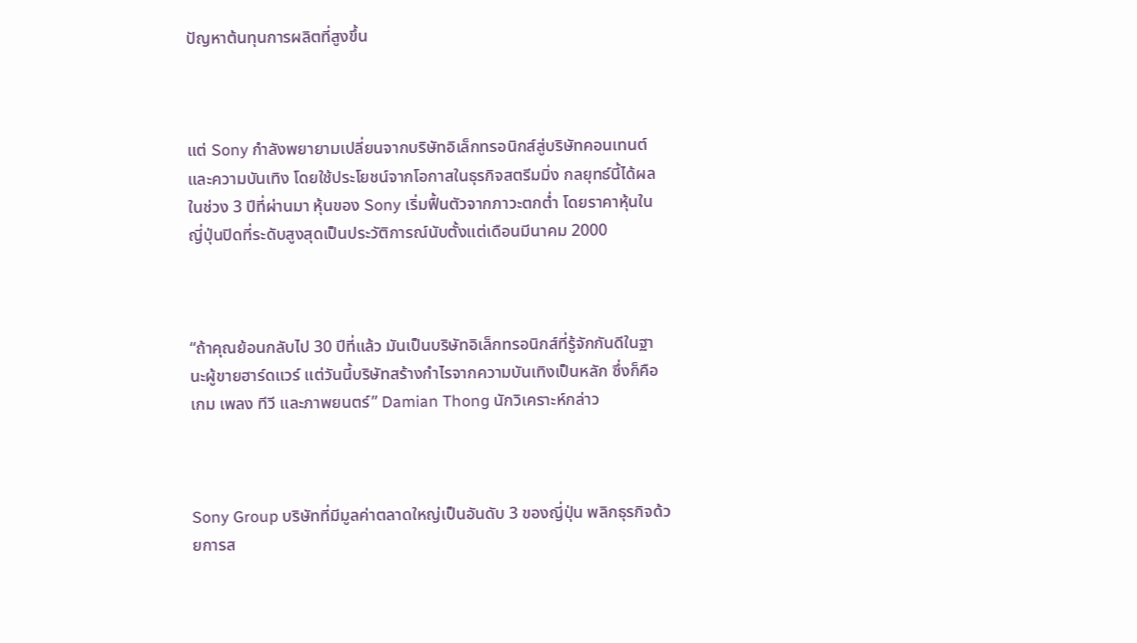ปัญหาต้นทุนการผลิตที่สูงขึ้น



แต่ Sony กำลังพยายามเปลี่ยนจากบริษัทอิเล็กทรอนิกส์สู่บริษัทคอนเทนต์และความบันเทิง โดยใช้ประโยชน์จากโอกาสในธุรกิจสตรีมมิ่ง กลยุทธ์นี้ได้ผลในช่วง 3 ปีที่ผ่านมา หุ้นของ Sony เริ่มฟื้นตัวจากภาวะตกต่ำ โดยราคาหุ้นในญี่ปุ่นปิดที่ระดับสูงสุดเป็นประวัติการณ์นับตั้งแต่เดือนมีนาคม 2000



“ถ้าคุณย้อนกลับไป 30 ปีที่แล้ว มันเป็นบริษัทอิเล็กทรอนิกส์ที่รู้จักกันดีในฐานะผู้ขายฮาร์ดแวร์ แต่วันนี้บริษัทสร้างกำไรจากความบันเทิงเป็นหลัก ซึ่งก็คือเกม เพลง ทีวี และภาพยนตร์” Damian Thong นักวิเคราะห์กล่าว



Sony Group บริษัทที่มีมูลค่าตลาดใหญ่เป็นอันดับ 3 ของญี่ปุ่น พลิกธุรกิจด้วยการส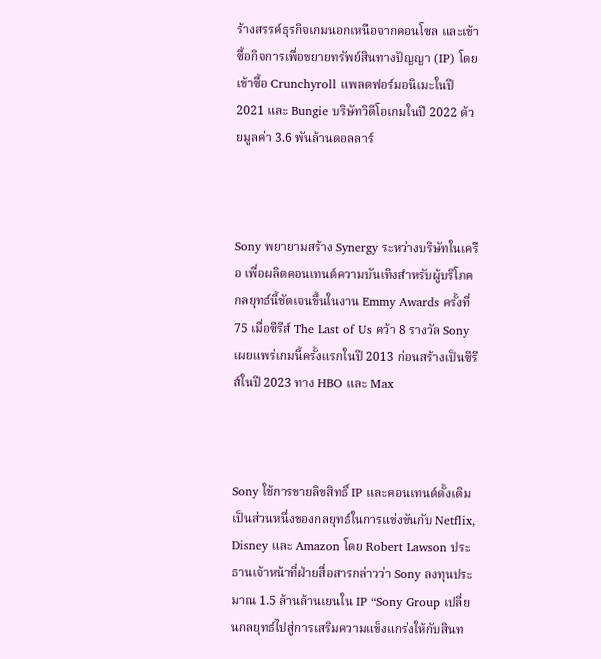ร้างสรรค์ธุรกิจเกมนอกเหนือจากคอนโซล และเข้าซื้อกิจการเพื่อขยายทรัพย์สินทางปัญญา (IP) โดยเข้าซื้อ Crunchyroll แพลตฟอร์มอนิเมะในปี 2021 และ Bungie บริษัทวิดีโอเกมในปี 2022 ด้วยมูลค่า 3.6 พันล้านดอลลาร์



Sony พยายามสร้าง Synergy ระหว่างบริษัทในเครือ เพื่อผลิตคอนเทนต์ความบันเทิงสำหรับผู้บริโภค กลยุทธ์นี้ชัดเจนขึ้นในงาน Emmy Awards ครั้งที่ 75 เมื่อซีรีส์ The Last of Us คว้า 8 รางวัล Sony เผยแพร่เกมนี้ครั้งแรกในปี 2013 ก่อนสร้างเป็นซีรีส์ในปี 2023 ทาง HBO และ Max



Sony ใช้การขายลิขสิทธิ์ IP และคอนเทนต์ดั้งเดิมเป็นส่วนหนึ่งของกลยุทธ์ในการแข่งขันกับ Netflix, Disney และ Amazon โดย Robert Lawson ประธานเจ้าหน้าที่ฝ่ายสื่อสารกล่าวว่า Sony ลงทุนประมาณ 1.5 ล้านล้านเยนใน IP “Sony Group เปลี่ยนกลยุทธ์ไปสู่การเสริมความแข็งแกร่งให้กับสินท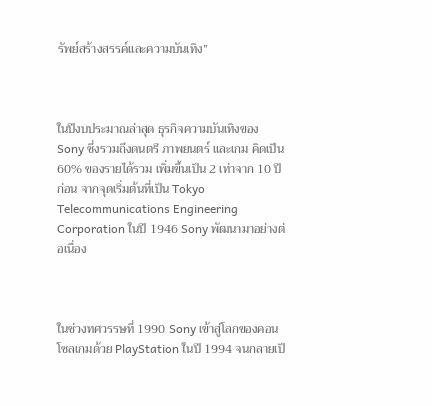รัพย์สร้างสรรค์และความบันเทิง”



ในปีงบประมาณล่าสุด ธุรกิจความบันเทิงของ Sony ซึ่งรวมถึงดนตรี ภาพยนตร์ และเกม คิดเป็น 60% ของรายได้รวม เพิ่มขึ้นเป็น 2 เท่าจาก 10 ปีก่อน จากจุดเริ่มต้นที่เป็น Tokyo Telecommunications Engineering Corporation ในปี 1946 Sony พัฒนามาอย่างต่อเนื่อง



ในช่วงทศวรรษที่ 1990 Sony เข้าสู่โลกของคอนโซลเกมด้วย PlayStation ในปี 1994 จนกลายเป็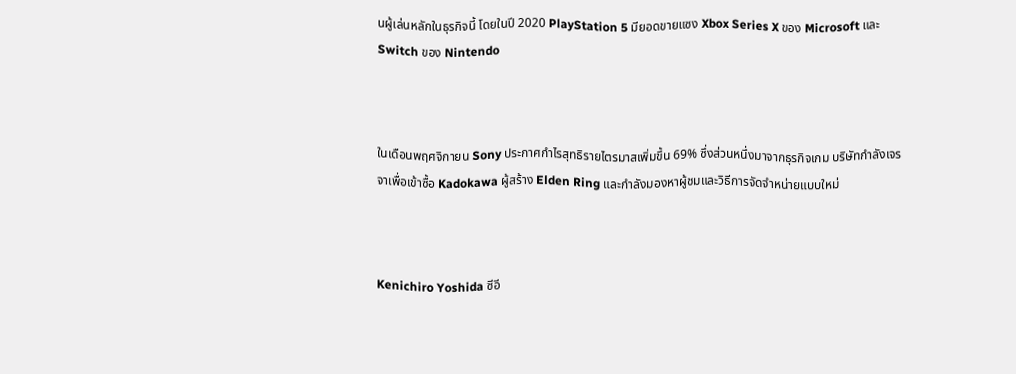นผู้เล่นหลักในธุรกิจนี้ โดยในปี 2020 PlayStation 5 มียอดขายแซง Xbox Series X ของ Microsoft และ Switch ของ Nintendo



ในเดือนพฤศจิกายน Sony ประกาศกำไรสุทธิรายไตรมาสเพิ่มขึ้น 69% ซึ่งส่วนหนึ่งมาจากธุรกิจเกม บริษัทกำลังเจรจาเพื่อเข้าซื้อ Kadokawa ผู้สร้าง Elden Ring และกำลังมองหาผู้ชมและวิธีการจัดจำหน่ายแบบใหม่



Kenichiro Yoshida ซีอี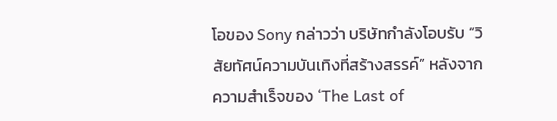โอของ Sony กล่าวว่า บริษัทกำลังโอบรับ “วิสัยทัศน์ความบันเทิงที่สร้างสรรค์” หลังจากความสำเร็จของ ‘The Last of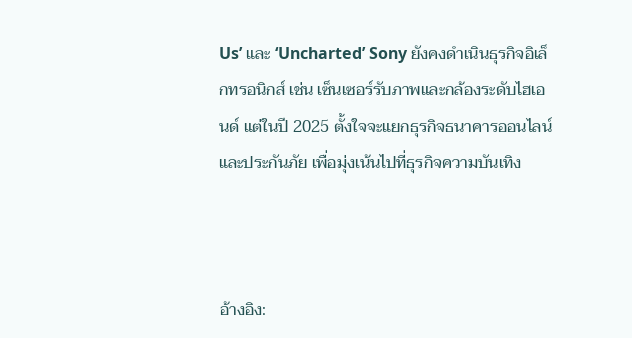Us’ และ ‘Uncharted’ Sony ยังคงดำเนินธุรกิจอิเล็กทรอนิกส์ เช่น เซ็นเซอร์รับภาพและกล้องระดับไฮเอนด์ แต่ในปี 2025 ตั้งใจจะแยกธุรกิจธนาคารออนไลน์และประกันภัย เพื่อมุ่งเน้นไปที่ธุรกิจความบันเทิง



อ้างอิง: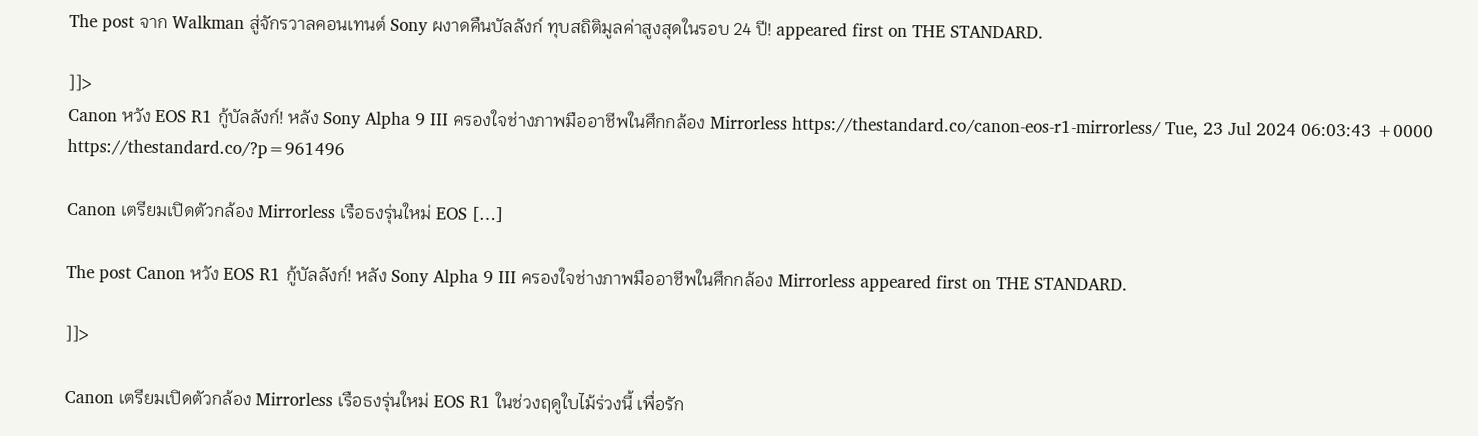The post จาก Walkman สู่จักรวาลคอนเทนต์ Sony ผงาดคืนบัลลังก์ ทุบสถิติมูลค่าสูงสุดในรอบ 24 ปี! appeared first on THE STANDARD.

]]>
Canon หวัง EOS R1 กู้บัลลังก์! หลัง Sony Alpha 9 III ครองใจช่างภาพมืออาชีพในศึกกล้อง Mirrorless https://thestandard.co/canon-eos-r1-mirrorless/ Tue, 23 Jul 2024 06:03:43 +0000 https://thestandard.co/?p=961496

Canon เตรียมเปิดตัวกล้อง Mirrorless เรือธงรุ่นใหม่ EOS […]

The post Canon หวัง EOS R1 กู้บัลลังก์! หลัง Sony Alpha 9 III ครองใจช่างภาพมืออาชีพในศึกกล้อง Mirrorless appeared first on THE STANDARD.

]]>

Canon เตรียมเปิดตัวกล้อง Mirrorless เรือธงรุ่นใหม่ EOS R1 ในช่วงฤดูใบไม้ร่วงนี้ เพื่อรัก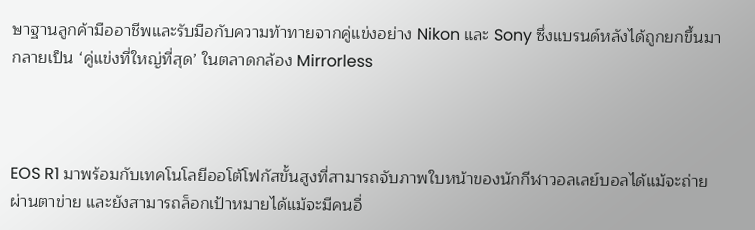ษาฐานลูกค้ามืออาชีพและรับมือกับความท้าทายจากคู่แข่งอย่าง Nikon และ Sony ซึ่งแบรนด์หลังได้ถูกยกขึ้นมากลายเป็น ‘คู่แข่งที่ใหญ่ที่สุด’ ในตลาดกล้อง Mirrorless



EOS R1 มาพร้อมกับเทคโนโลยีออโต้โฟกัสขั้นสูงที่สามารถจับภาพใบหน้าของนักกีฬาวอลเลย์บอลได้แม้จะถ่ายผ่านตาข่าย และยังสามารถล็อกเป้าหมายได้แม้จะมีคนอื่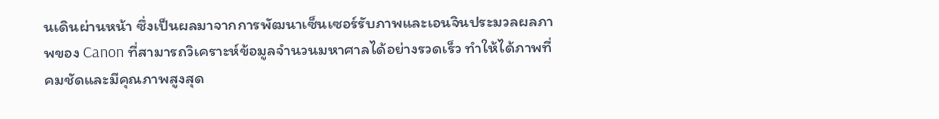นเดินผ่านหน้า ซึ่งเป็นผลมาจากการพัฒนาเซ็นเซอร์รับภาพและเอนจินประมวลผลภาพของ Canon ที่สามารถวิเคราะห์ข้อมูลจำนวนมหาศาลได้อย่างรวดเร็ว ทำให้ได้ภาพที่คมชัดและมีคุณภาพสูงสุด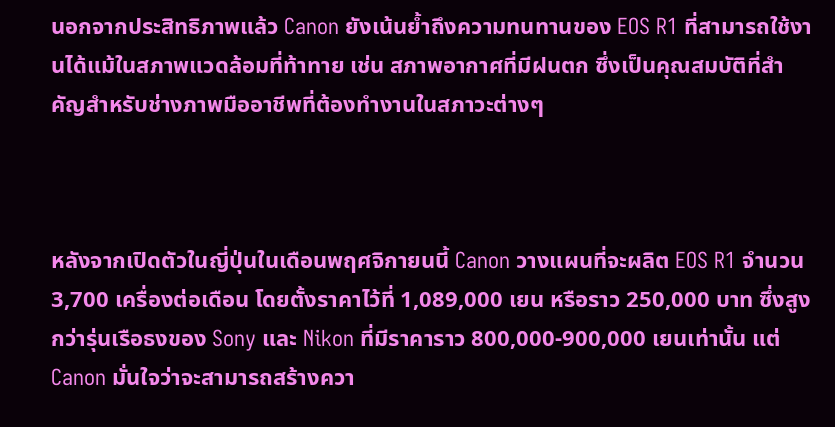นอกจากประสิทธิภาพแล้ว Canon ยังเน้นย้ำถึงความทนทานของ EOS R1 ที่สามารถใช้งานได้แม้ในสภาพแวดล้อมที่ท้าทาย เช่น สภาพอากาศที่มีฝนตก ซึ่งเป็นคุณสมบัติที่สำคัญสำหรับช่างภาพมืออาชีพที่ต้องทำงานในสภาวะต่างๆ



หลังจากเปิดตัวในญี่ปุ่นในเดือนพฤศจิกายนนี้ Canon วางแผนที่จะผลิต EOS R1 จำนวน 3,700 เครื่องต่อเดือน โดยตั้งราคาไว้ที่ 1,089,000 เยน หรือราว 250,000 บาท ซึ่งสูงกว่ารุ่นเรือธงของ Sony และ Nikon ที่มีราคาราว 800,000-900,000 เยนเท่านั้น แต่ Canon มั่นใจว่าจะสามารถสร้างควา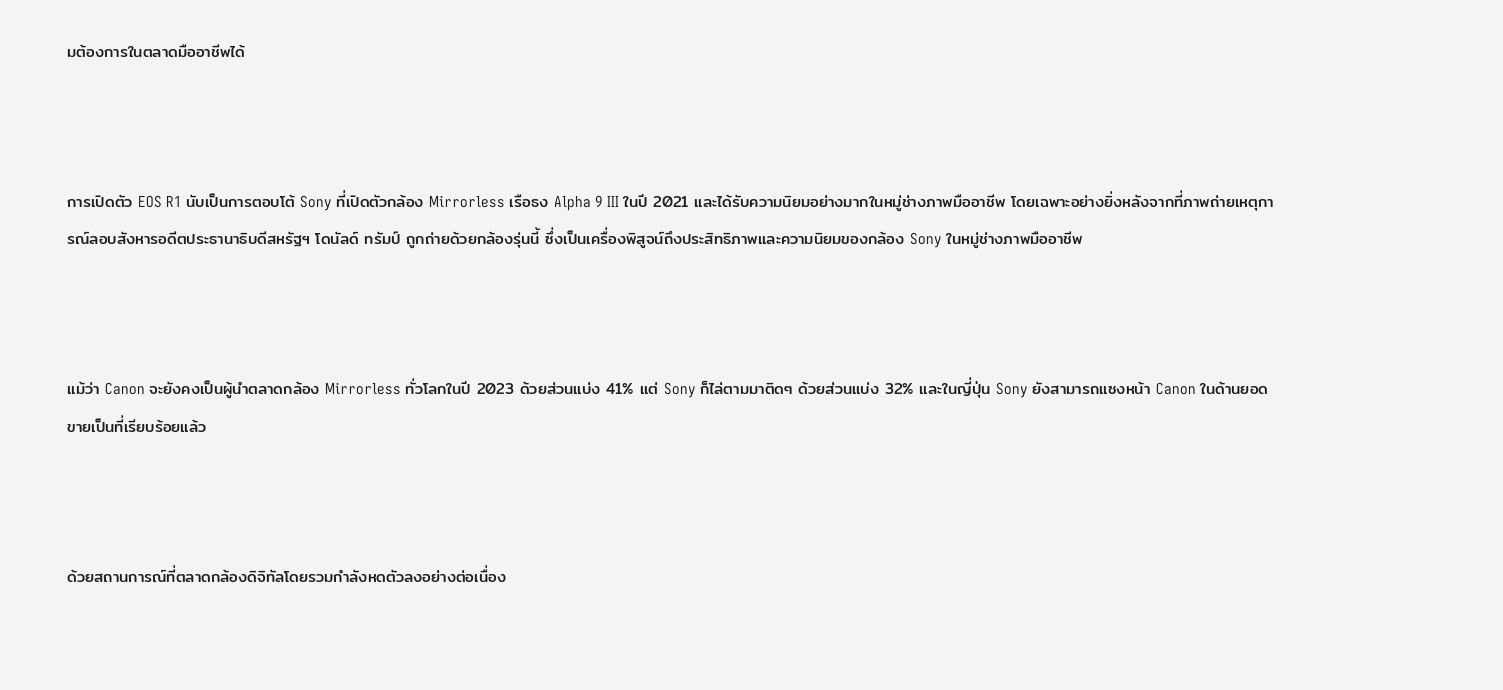มต้องการในตลาดมืออาชีพได้



การเปิดตัว EOS R1 นับเป็นการตอบโต้ Sony ที่เปิดตัวกล้อง Mirrorless เรือธง Alpha 9 III ในปี 2021 และได้รับความนิยมอย่างมากในหมู่ช่างภาพมืออาชีพ โดยเฉพาะอย่างยิ่งหลังจากที่ภาพถ่ายเหตุการณ์ลอบสังหารอดีตประธานาธิบดีสหรัฐฯ โดนัลด์ ทรัมป์ ถูกถ่ายด้วยกล้องรุ่นนี้ ซึ่งเป็นเครื่องพิสูจน์ถึงประสิทธิภาพและความนิยมของกล้อง Sony ในหมู่ช่างภาพมืออาชีพ



แม้ว่า Canon จะยังคงเป็นผู้นำตลาดกล้อง Mirrorless ทั่วโลกในปี 2023 ด้วยส่วนแบ่ง 41% แต่ Sony ก็ไล่ตามมาติดๆ ด้วยส่วนแบ่ง 32% และในญี่ปุ่น Sony ยังสามารถแซงหน้า Canon ในด้านยอดขายเป็นที่เรียบร้อยแล้ว



ด้วยสถานการณ์ที่ตลาดกล้องดิจิทัลโดยรวมกำลังหดตัวลงอย่างต่อเนื่อง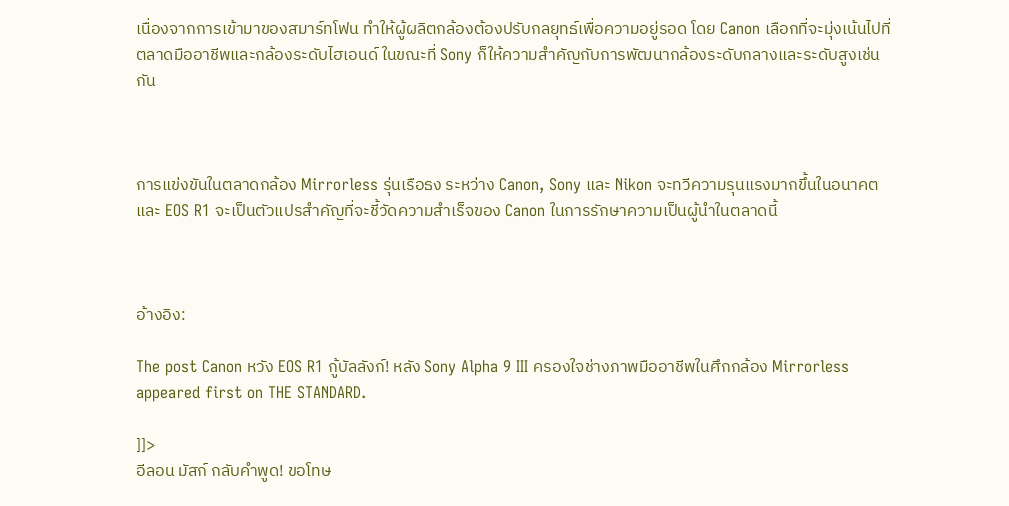เนื่องจากการเข้ามาของสมาร์ทโฟน ทำให้ผู้ผลิตกล้องต้องปรับกลยุทธ์เพื่อความอยู่รอด โดย Canon เลือกที่จะมุ่งเน้นไปที่ตลาดมืออาชีพและกล้องระดับไฮเอนด์ ในขณะที่ Sony ก็ให้ความสำคัญกับการพัฒนากล้องระดับกลางและระดับสูงเช่นกัน



การแข่งขันในตลาดกล้อง Mirrorless รุ่นเรือธง ระหว่าง Canon, Sony และ Nikon จะทวีความรุนแรงมากขึ้นในอนาคต และ EOS R1 จะเป็นตัวแปรสำคัญที่จะชี้วัดความสำเร็จของ Canon ในการรักษาความเป็นผู้นำในตลาดนี้



อ้างอิง:

The post Canon หวัง EOS R1 กู้บัลลังก์! หลัง Sony Alpha 9 III ครองใจช่างภาพมืออาชีพในศึกกล้อง Mirrorless appeared first on THE STANDARD.

]]>
อีลอน มัสก์ กลับคำพูด! ขอโทษ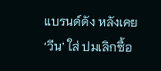แบรนด์ดัง หลังเคย ‘วีน’ ใส่ ปมเลิกซื้อ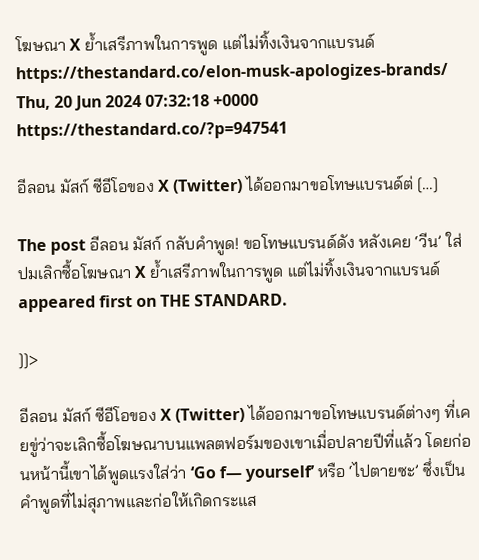โฆษณา X ย้ำเสรีภาพในการพูด แต่ไม่ทิ้งเงินจากแบรนด์ https://thestandard.co/elon-musk-apologizes-brands/ Thu, 20 Jun 2024 07:32:18 +0000 https://thestandard.co/?p=947541

อีลอน มัสก์ ซีอีโอของ X (Twitter) ได้ออกมาขอโทษแบรนด์ต่ […]

The post อีลอน มัสก์ กลับคำพูด! ขอโทษแบรนด์ดัง หลังเคย ‘วีน’ ใส่ ปมเลิกซื้อโฆษณา X ย้ำเสรีภาพในการพูด แต่ไม่ทิ้งเงินจากแบรนด์ appeared first on THE STANDARD.

]]>

อีลอน มัสก์ ซีอีโอของ X (Twitter) ได้ออกมาขอโทษแบรนด์ต่างๆ ที่เคยขู่ว่าจะเลิกซื้อโฆษณาบนแพลตฟอร์มของเขาเมื่อปลายปีที่แล้ว โดยก่อนหน้านี้เขาได้พูดแรงใส่ว่า ‘Go f— yourself’ หรือ ‘ไปตายซะ’ ซึ่งเป็นคำพูดที่ไม่สุภาพและก่อให้เกิดกระแส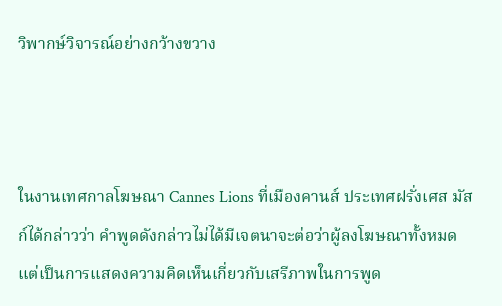วิพากษ์วิจารณ์อย่างกว้างขวาง



ในงานเทศกาลโฆษณา Cannes Lions ที่เมืองคานส์ ประเทศฝรั่งเศส มัสก์ได้กล่าวว่า คำพูดดังกล่าวไม่ได้มีเจตนาจะต่อว่าผู้ลงโฆษณาทั้งหมด แต่เป็นการแสดงความคิดเห็นเกี่ยวกับเสรีภาพในการพูด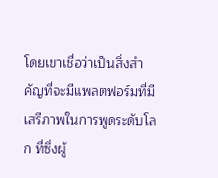โดยเขาเชื่อว่าเป็นสิ่งสำคัญที่จะมีแพลตฟอร์มที่มีเสรีภาพในการพูดระดับโลก ที่ซึ่งผู้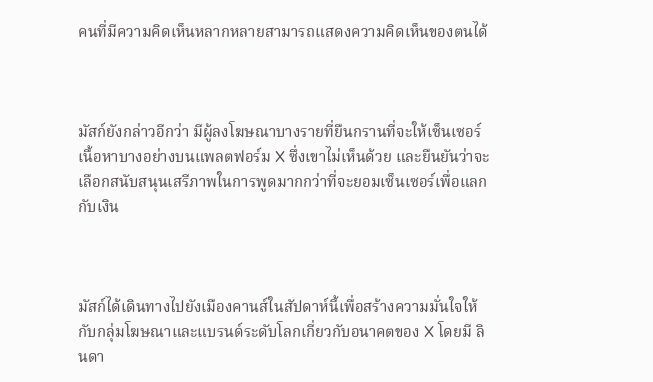คนที่มีความคิดเห็นหลากหลายสามารถแสดงความคิดเห็นของตนได้



มัสก์ยังกล่าวอีกว่า มีผู้ลงโฆษณาบางรายที่ยืนกรานที่จะให้เซ็นเซอร์เนื้อหาบางอย่างบนแพลตฟอร์ม X ซึ่งเขาไม่เห็นด้วย และยืนยันว่าจะเลือกสนับสนุนเสรีภาพในการพูดมากกว่าที่จะยอมเซ็นเซอร์เพื่อแลกกับเงิน



มัสก์ได้เดินทางไปยังเมืองคานส์ในสัปดาห์นี้เพื่อสร้างความมั่นใจให้กับกลุ่มโฆษณาและแบรนด์ระดับโลกเกี่ยวกับอนาคตของ X โดยมี ลินดา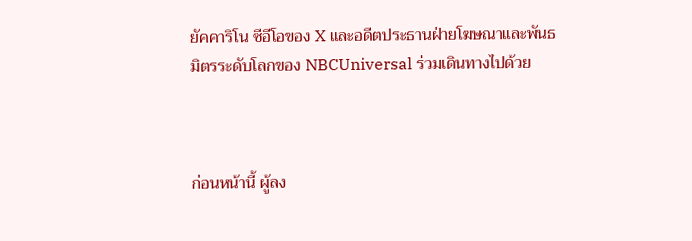ยัคคาริโน ซีอีโอของ X และอดีตประธานฝ่ายโฆษณาและพันธมิตรระดับโลกของ NBCUniversal ร่วมเดินทางไปด้วย



ก่อนหน้านี้ ผู้ลง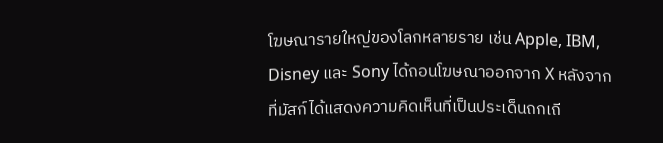โฆษณารายใหญ่ของโลกหลายราย เช่น Apple, IBM, Disney และ Sony ได้ถอนโฆษณาออกจาก X หลังจากที่มัสก์ได้แสดงความคิดเห็นที่เป็นประเด็นถกเถี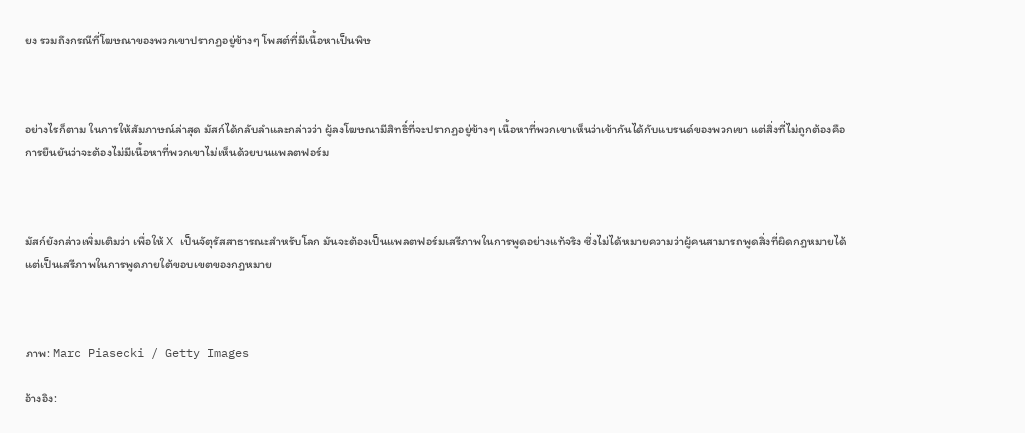ยง รวมถึงกรณีที่โฆษณาของพวกเขาปรากฏอยู่ข้างๆ โพสต์ที่มีเนื้อหาเป็นพิษ



อย่างไรก็ตาม ในการให้สัมภาษณ์ล่าสุด มัสก์ได้กลับลำและกล่าวว่า ผู้ลงโฆษณามีสิทธิ์ที่จะปรากฏอยู่ข้างๆ เนื้อหาที่พวกเขาเห็นว่าเข้ากันได้กับแบรนด์ของพวกเขา แต่สิ่งที่ไม่ถูกต้องคือการยืนยันว่าจะต้องไม่มีเนื้อหาที่พวกเขาไม่เห็นด้วยบนแพลตฟอร์ม



มัสก์ยังกล่าวเพิ่มเติมว่า เพื่อให้ X เป็นจัตุรัสสาธารณะสำหรับโลก มันจะต้องเป็นแพลตฟอร์มเสรีภาพในการพูดอย่างแท้จริง ซึ่งไม่ได้หมายความว่าผู้คนสามารถพูดสิ่งที่ผิดกฎหมายได้ แต่เป็นเสรีภาพในการพูดภายใต้ขอบเขตของกฎหมาย



ภาพ: Marc Piasecki / Getty Images

อ้างอิง: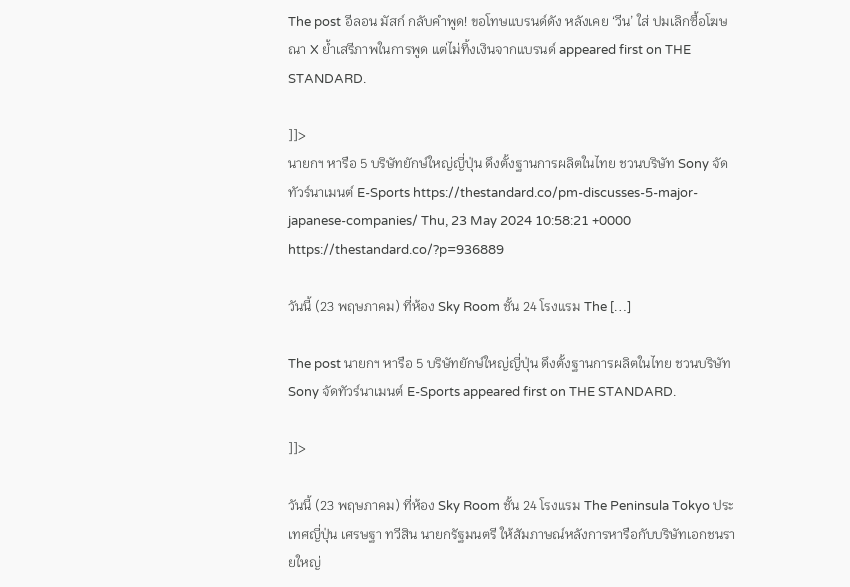The post อีลอน มัสก์ กลับคำพูด! ขอโทษแบรนด์ดัง หลังเคย ‘วีน’ ใส่ ปมเลิกซื้อโฆษณา X ย้ำเสรีภาพในการพูด แต่ไม่ทิ้งเงินจากแบรนด์ appeared first on THE STANDARD.

]]>
นายกฯ หารือ 5 บริษัทยักษ์ใหญ่ญี่ปุ่น ดึงตั้งฐานการผลิตในไทย ชวนบริษัท Sony จัดทัวร์นาเมนต์ E-Sports https://thestandard.co/pm-discusses-5-major-japanese-companies/ Thu, 23 May 2024 10:58:21 +0000 https://thestandard.co/?p=936889

วันนี้ (23 พฤษภาคม) ที่ห้อง Sky Room ชั้น 24 โรงแรม The […]

The post นายกฯ หารือ 5 บริษัทยักษ์ใหญ่ญี่ปุ่น ดึงตั้งฐานการผลิตในไทย ชวนบริษัท Sony จัดทัวร์นาเมนต์ E-Sports appeared first on THE STANDARD.

]]>

วันนี้ (23 พฤษภาคม) ที่ห้อง Sky Room ชั้น 24 โรงแรม The Peninsula Tokyo ประเทศญี่ปุ่น เศรษฐา ทวีสิน นายกรัฐมนตรี ให้สัมภาษณ์หลังการหารือกับบริษัทเอกชนรายใหญ่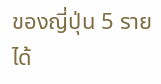ของญี่ปุ่น 5 ราย ได้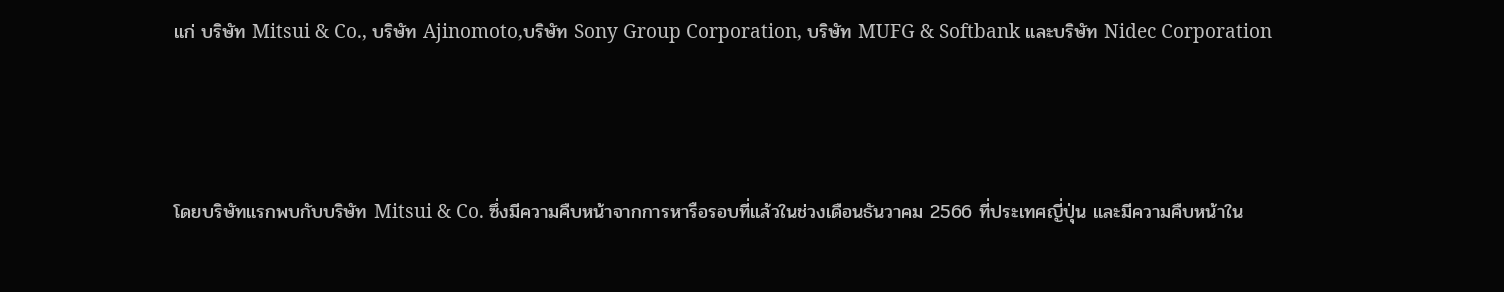แก่ บริษัท Mitsui & Co., บริษัท Ajinomoto,บริษัท Sony Group Corporation, บริษัท MUFG & Softbank และบริษัท Nidec Corporation



โดยบริษัทแรกพบกับบริษัท Mitsui & Co. ซึ่งมีความคืบหน้าจากการหารือรอบที่แล้วในช่วงเดือนธันวาคม 2566 ที่ประเทศญี่ปุ่น และมีความคืบหน้าใน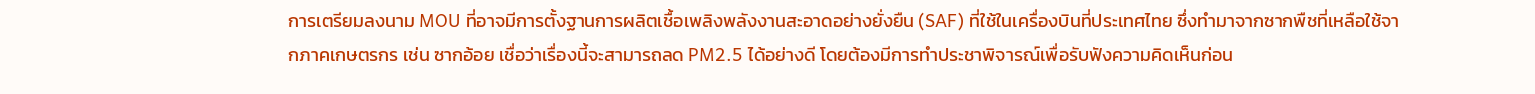การเตรียมลงนาม MOU ที่อาจมีการตั้งฐานการผลิตเชื้อเพลิงพลังงานสะอาดอย่างยั่งยืน (SAF) ที่ใช้ในเครื่องบินที่ประเทศไทย ซึ่งทำมาจากซากพืชที่เหลือใช้จากภาคเกษตรกร เช่น ซากอ้อย เชื่อว่าเรื่องนี้จะสามารถลด PM2.5 ได้อย่างดี โดยต้องมีการทำประชาพิจารณ์เพื่อรับฟังความคิดเห็นก่อน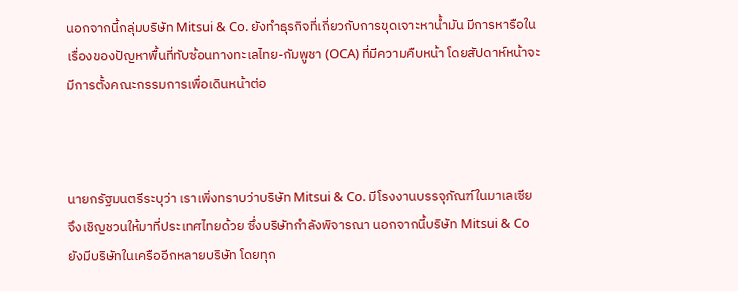นอกจากนี้กลุ่มบริษัท Mitsui & Co. ยังทำธุรกิจที่เกี่ยวกับการขุดเจาะหาน้ำมัน มีการหารือในเรื่องของปัญหาพื้นที่ทับซ้อนทางทะเลไทย-กัมพูชา (OCA) ที่มีความคืบหน้า โดยสัปดาห์หน้าจะมีการตั้งคณะกรรมการเพื่อเดินหน้าต่อ



นายกรัฐมนตรีระบุว่า เราเพิ่งทราบว่าบริษัท Mitsui & Co. มีโรงงานบรรจุภัณฑ์ในมาเลเซีย จึงเชิญชวนให้มาที่ประเทศไทยด้วย ซึ่งบริษัทกำลังพิจารณา นอกจากนี้บริษัท Mitsui & Co ยังมีบริษัทในเครืออีกหลายบริษัท โดยทุก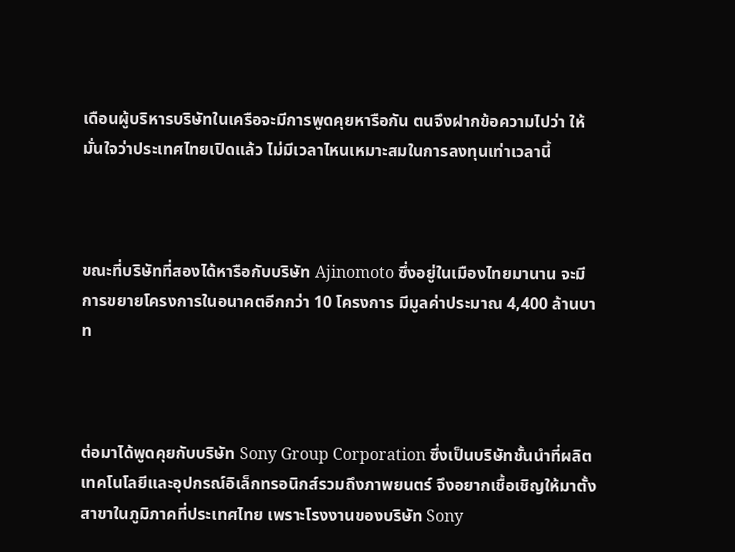เดือนผู้บริหารบริษัทในเครือจะมีการพูดคุยหารือกัน ตนจึงฝากข้อความไปว่า ให้มั่นใจว่าประเทศไทยเปิดแล้ว ไม่มีเวลาไหนเหมาะสมในการลงทุนเท่าเวลานี้



ขณะที่บริษัทที่สองได้หารือกับบริษัท Ajinomoto ซึ่งอยู่ในเมืองไทยมานาน จะมีการขยายโครงการในอนาคตอีกกว่า 10 โครงการ มีมูลค่าประมาณ 4,400 ล้านบาท



ต่อมาได้พูดคุยกับบริษัท Sony Group Corporation ซึ่งเป็นบริษัทชั้นนำที่ผลิตเทคโนโลยีและอุปกรณ์อิเล็กทรอนิกส์รวมถึงภาพยนตร์ จึงอยากเชื้อเชิญให้มาตั้งสาขาในภูมิภาคที่ประเทศไทย เพราะโรงงานของบริษัท Sony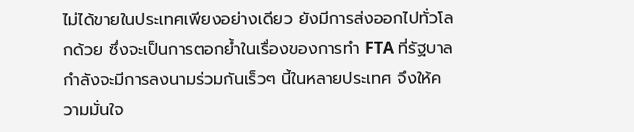ไม่ได้ขายในประเทศเพียงอย่างเดียว ยังมีการส่งออกไปทั่วโลกด้วย ซึ่งจะเป็นการตอกย้ำในเรื่องของการทำ FTA ที่รัฐบาลกำลังจะมีการลงนามร่วมกันเร็วๆ นี้ในหลายประเทศ จึงให้ความมั่นใจ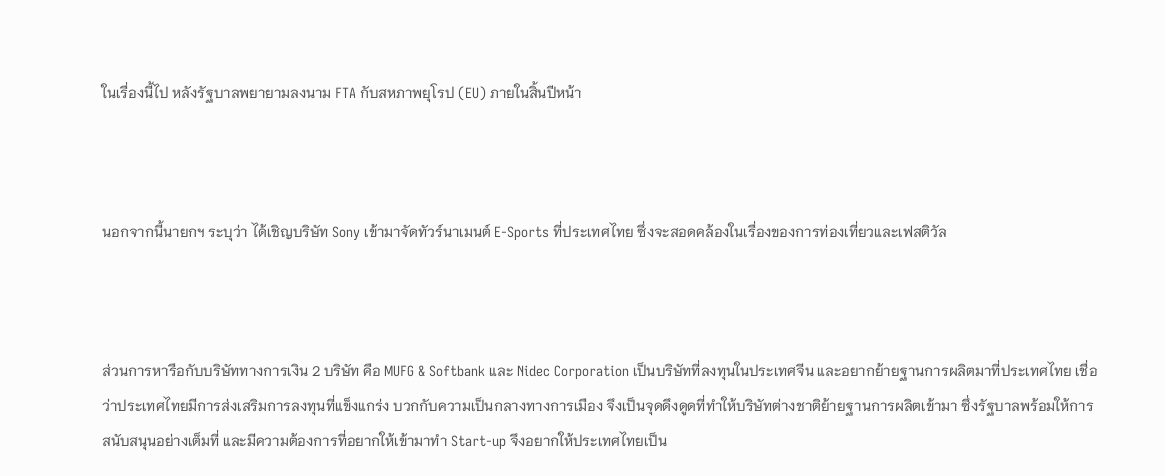ในเรื่องนี้ไป หลังรัฐบาลพยายามลงนาม FTA กับสหภาพยุโรป (EU) ภายในสิ้นปีหน้า



นอกจากนี้นายกฯ ระบุว่า ได้เชิญบริษัท Sony เข้ามาจัดทัวร์นาเมนต์ E-Sports ที่ประเทศไทย ซึ่งจะสอดคล้องในเรื่องของการท่องเที่ยวและเฟสติวัล



ส่วนการหารือกับบริษัททางการเงิน 2 บริษัท คือ MUFG & Softbank และ Nidec Corporation เป็นบริษัทที่ลงทุนในประเทศจีน และอยากย้ายฐานการผลิตมาที่ประเทศไทย เชื่อว่าประเทศไทยมีการส่งเสริมการลงทุนที่แข็งแกร่ง บวกกับความเป็นกลางทางการเมือง จึงเป็นจุดดึงดูดที่ทำให้บริษัทต่างชาติย้ายฐานการผลิตเข้ามา ซึ่งรัฐบาลพร้อมให้การสนับสนุนอย่างเต็มที่ และมีความต้องการที่อยากให้เข้ามาทำ Start-up จึงอยากให้ประเทศไทยเป็น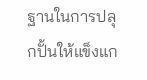ฐานในการปลุกปั้นให้แข็งแก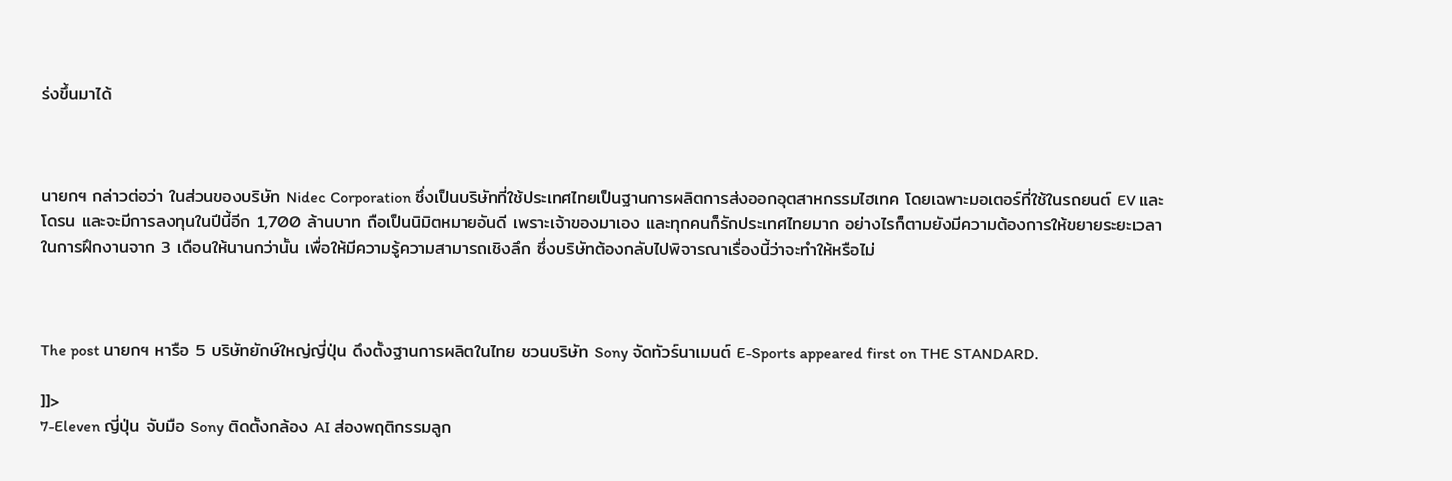ร่งขึ้นมาได้



นายกฯ กล่าวต่อว่า ในส่วนของบริษัท Nidec Corporation ซึ่งเป็นบริษัทที่ใช้ประเทศไทยเป็นฐานการผลิตการส่งออกอุตสาหกรรมไฮเทค โดยเฉพาะมอเตอร์ที่ใช้ในรถยนต์ EV และโดรน และจะมีการลงทุนในปีนี้อีก 1,700 ล้านบาท ถือเป็นนิมิตหมายอันดี เพราะเจ้าของมาเอง และทุกคนก็รักประเทศไทยมาก อย่างไรก็ตามยังมีความต้องการให้ขยายระยะเวลาในการฝึกงานจาก 3 เดือนให้นานกว่านั้น เพื่อให้มีความรู้ความสามารถเชิงลึก ซึ่งบริษัทต้องกลับไปพิจารณาเรื่องนี้ว่าจะทำให้หรือไม่



The post นายกฯ หารือ 5 บริษัทยักษ์ใหญ่ญี่ปุ่น ดึงตั้งฐานการผลิตในไทย ชวนบริษัท Sony จัดทัวร์นาเมนต์ E-Sports appeared first on THE STANDARD.

]]>
7-Eleven ญี่ปุ่น จับมือ Sony ติดตั้งกล้อง AI ส่องพฤติกรรมลูก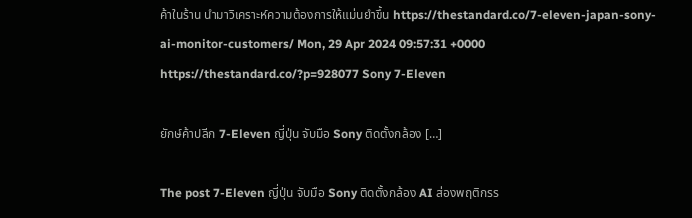ค้าในร้าน นำมาวิเคราะห์ความต้องการให้แม่นยำขึ้น https://thestandard.co/7-eleven-japan-sony-ai-monitor-customers/ Mon, 29 Apr 2024 09:57:31 +0000 https://thestandard.co/?p=928077 Sony 7-Eleven

ยักษ์ค้าปลีก 7-Eleven ญี่ปุ่น จับมือ Sony ติดตั้งกล้อง […]

The post 7-Eleven ญี่ปุ่น จับมือ Sony ติดตั้งกล้อง AI ส่องพฤติกรร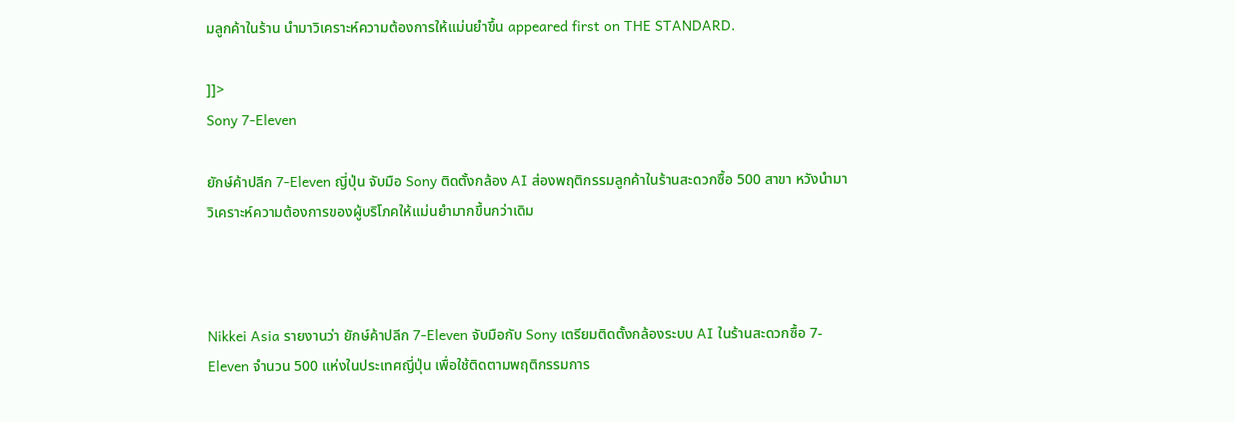มลูกค้าในร้าน นำมาวิเคราะห์ความต้องการให้แม่นยำขึ้น appeared first on THE STANDARD.

]]>
Sony 7-Eleven

ยักษ์ค้าปลีก 7-Eleven ญี่ปุ่น จับมือ Sony ติดตั้งกล้อง AI ส่องพฤติกรรมลูกค้าในร้านสะดวกซื้อ 500 สาขา หวังนำมาวิเคราะห์ความต้องการของผู้บริโภคให้แม่นยำมากขึ้นกว่าเดิม



Nikkei Asia รายงานว่า ยักษ์ค้าปลีก 7-Eleven จับมือกับ Sony เตรียมติดตั้งกล้องระบบ AI ในร้านสะดวกซื้อ 7-Eleven จำนวน 500 แห่งในประเทศญี่ปุ่น เพื่อใช้ติดตามพฤติกรรมการ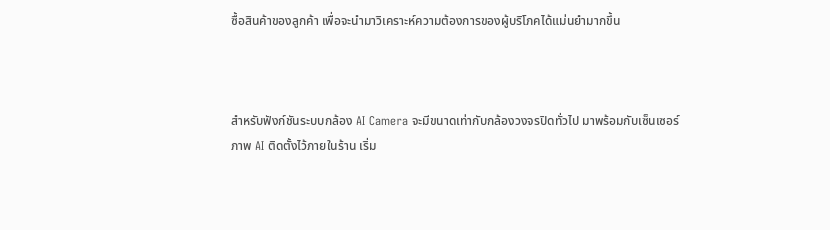ซื้อสินค้าของลูกค้า เพื่อจะนำมาวิเคราะห์ความต้องการของผู้บริโภคได้แม่นยำมากขึ้น



สำหรับฟังก์ชันระบบกล้อง AI Camera จะมีขนาดเท่ากับกล้องวงจรปิดทั่วไป มาพร้อมกับเซ็นเซอร์ภาพ AI ติดตั้งไว้ภายในร้าน เริ่ม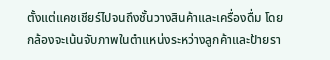ตั้งแต่แคชเชียร์ไปจนถึงชั้นวางสินค้าและเครื่องดื่ม โดยกล้องจะเน้นจับภาพในตำแหน่งระหว่างลูกค้าและป้ายรา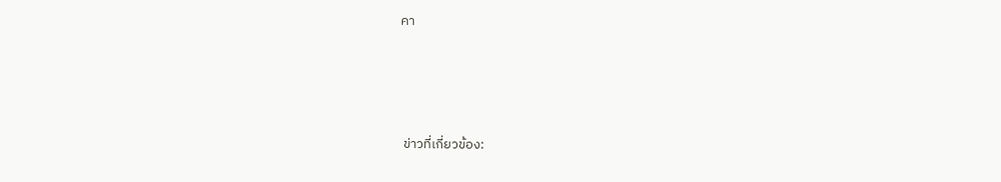คา






 ข่าวที่เกี่ยวข้อง: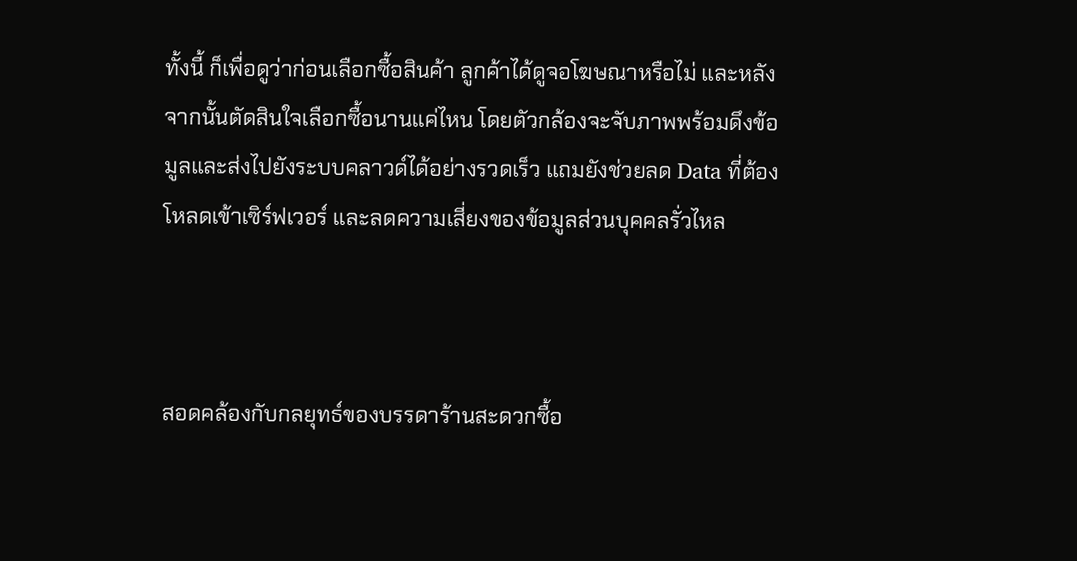ทั้งนี้ ก็เพื่อดูว่าก่อนเลือกซื้อสินค้า ลูกค้าได้ดูจอโฆษณาหรือไม่ และหลังจากนั้นตัดสินใจเลือกซื้อนานแค่ไหน โดยตัวกล้องจะจับภาพพร้อมดึงข้อมูลและส่งไปยังระบบคลาวด์ได้อย่างรวดเร็ว แถมยังช่วยลด Data ที่ต้องโหลดเข้าเซิร์ฟเวอร์ และลดความเสี่ยงของข้อมูลส่วนบุคคลรั่วไหล



สอดคล้องกับกลยุทธ์ของบรรดาร้านสะดวกซื้อ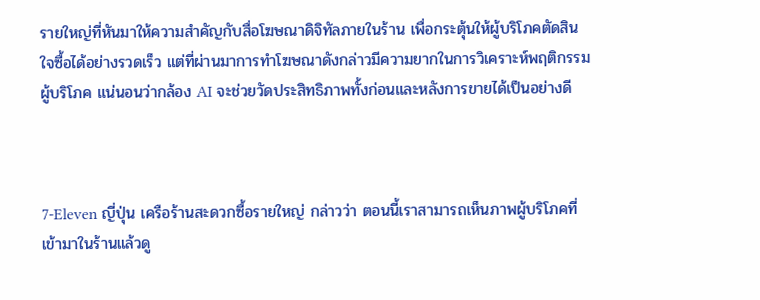รายใหญ่ที่หันมาให้ความสำคัญกับสื่อโฆษณาดิจิทัลภายในร้าน เพื่อกระตุ้นให้ผู้บริโภคตัดสินใจซื้อได้อย่างรวดเร็ว แต่ที่ผ่านมาการทำโฆษณาดังกล่าวมีความยากในการวิเคราะห์พฤติกรรมผู้บริโภค แน่นอนว่ากล้อง AI จะช่วยวัดประสิทธิภาพทั้งก่อนและหลังการขายได้เป็นอย่างดี



7-Eleven ญี่ปุ่น เครือร้านสะดวกซื้อรายใหญ่ กล่าวว่า ตอนนี้เราสามารถเห็นภาพผู้บริโภคที่เข้ามาในร้านแล้วดู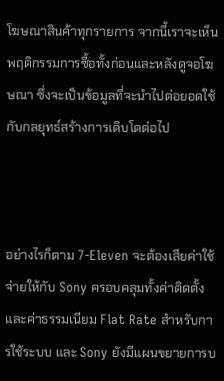โฆษณาสินค้าทุกรายการ จากนี้เราจะเห็นพฤติกรรมการซื้อทั้งก่อนและหลังดูจอโฆษณา ซึ่งจะเป็นข้อมูลที่จะนำไปต่อยอดใช้กับกลยุทธ์สร้างการเติบโตต่อไป



อย่างไรก็ตาม 7-Eleven จะต้องเสียค่าใช้จ่ายให้กับ Sony ครอบคลุมทั้งค่าติดตั้งและค่าธรรมเนียม Flat Rate สำหรับการใช้ระบบ และ Sony ยังมีแผนขยายการบ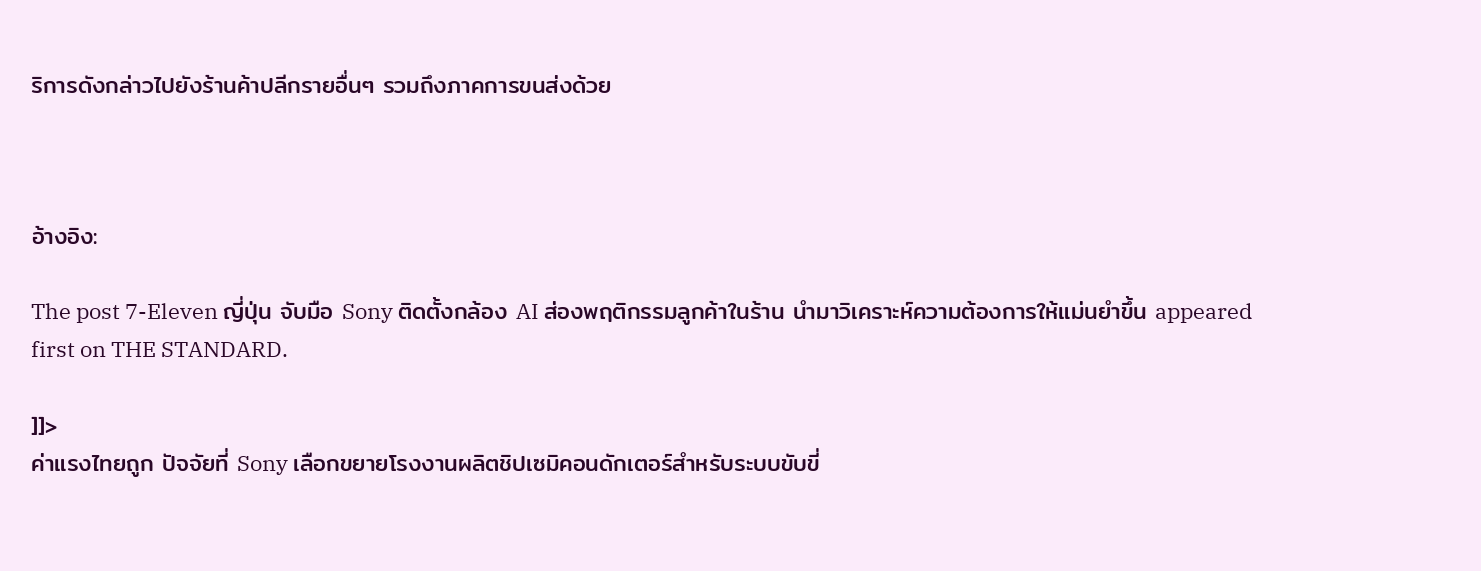ริการดังกล่าวไปยังร้านค้าปลีกรายอื่นๆ รวมถึงภาคการขนส่งด้วย



อ้างอิง:

The post 7-Eleven ญี่ปุ่น จับมือ Sony ติดตั้งกล้อง AI ส่องพฤติกรรมลูกค้าในร้าน นำมาวิเคราะห์ความต้องการให้แม่นยำขึ้น appeared first on THE STANDARD.

]]>
ค่าแรงไทยถูก ปัจจัยที่ Sony เลือกขยายโรงงานผลิตชิปเซมิคอนดักเตอร์สำหรับระบบขับขี่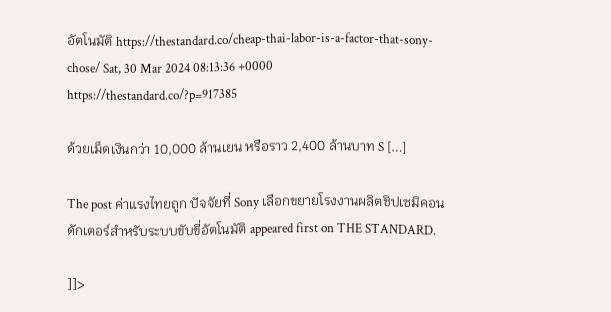อัตโนมัติ https://thestandard.co/cheap-thai-labor-is-a-factor-that-sony-chose/ Sat, 30 Mar 2024 08:13:36 +0000 https://thestandard.co/?p=917385

ด้วยเม็ดเงินกว่า 10,000 ล้านเยน หรือราว 2,400 ล้านบาท S […]

The post ค่าแรงไทยถูก ปัจจัยที่ Sony เลือกขยายโรงงานผลิตชิปเซมิคอนดักเตอร์สำหรับระบบขับขี่อัตโนมัติ appeared first on THE STANDARD.

]]>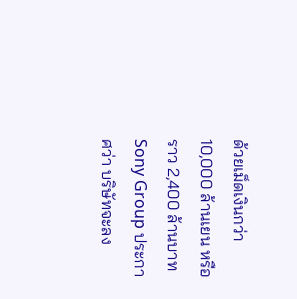ด้วยเม็ดเงินกว่า 10,000 ล้านเยน หรือราว 2,400 ล้านบาท Sony Group ประกาศว่า บริษัทจะลง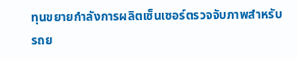ทุนขยายกำลังการผลิตเซ็นเซอร์ตรวจจับภาพสำหรับรถย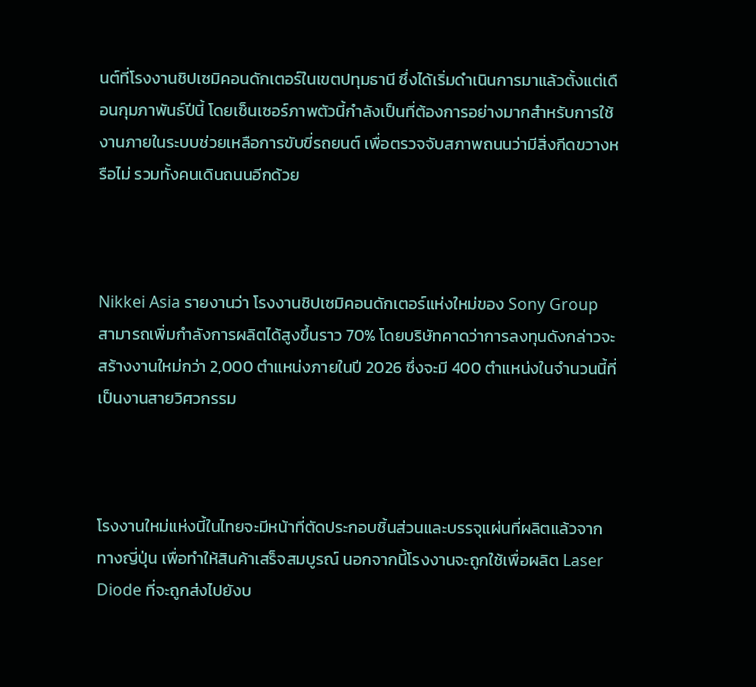นต์ที่โรงงานชิปเซมิคอนดักเตอร์ในเขตปทุมธานี ซึ่งได้เริ่มดำเนินการมาแล้วตั้งแต่เดือนกุมภาพันธ์ปีนี้ โดยเซ็นเซอร์ภาพตัวนี้กำลังเป็นที่ต้องการอย่างมากสำหรับการใช้งานภายในระบบช่วยเหลือการขับขี่รถยนต์ เพื่อตรวจจับสภาพถนนว่ามีสิ่งกีดขวางหรือไม่ รวมทั้งคนเดินถนนอีกด้วย



Nikkei Asia รายงานว่า โรงงานชิปเซมิคอนดักเตอร์แห่งใหม่ของ Sony Group สามารถเพิ่มกำลังการผลิตได้สูงขึ้นราว 70% โดยบริษัทคาดว่าการลงทุนดังกล่าวจะสร้างงานใหม่กว่า 2,000 ตำแหน่งภายในปี 2026 ซึ่งจะมี 400 ตำแหน่งในจำนวนนี้ที่เป็นงานสายวิศวกรรม



โรงงานใหม่แห่งนี้ในไทยจะมีหน้าที่ตัดประกอบชิ้นส่วนและบรรจุแผ่นที่ผลิตแล้วจากทางญี่ปุ่น เพื่อทำให้สินค้าเสร็จสมบูรณ์ นอกจากนี้โรงงานจะถูกใช้เพื่อผลิต Laser Diode ที่จะถูกส่งไปยังบ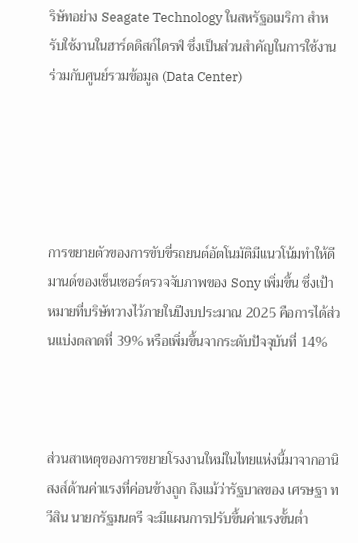ริษัทอย่าง Seagate Technology ในสหรัฐอเมริกา สำหรับใช้งานในฮาร์ดดิสก์ไดรฟ์ ซึ่งเป็นส่วนสำคัญในการใช้งานร่วมกับศูนย์รวมข้อมูล (Data Center)





การขยายตัวของการขับขี่รถยนต์อัตโนมัติมีแนวโน้มทำให้ดีมานด์ของเซ็นเซอร์ตรวจจับภาพของ Sony เพิ่มขึ้น ซึ่งเป้าหมายที่บริษัทวางไว้ภายในปีงบประมาณ 2025 คือการได้ส่วนแบ่งตลาดที่ 39% หรือเพิ่มขึ้นจากระดับปัจจุบันที่ 14%



ส่วนสาเหตุของการขยายโรงงานใหม่ในไทยแห่งนี้มาจากอานิสงส์ด้านค่าแรงที่ค่อนข้างถูก ถึงแม้ว่ารัฐบาลของ เศรษฐา ทวีสิน นายกรัฐมนตรี จะมีแผนการปรับขึ้นค่าแรงขั้นต่ำ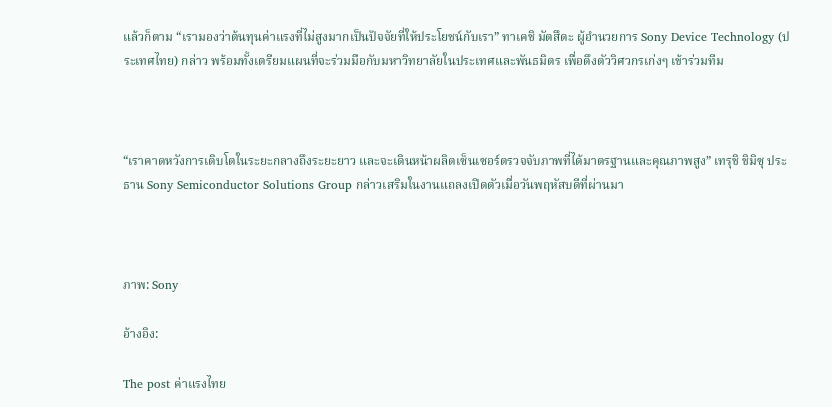แล้วก็ตาม “เรามองว่าต้นทุนค่าแรงที่ไม่สูงมากเป็นปัจจัยที่ให้ประโยชน์กับเรา” ทาเคชิ มัตสึดะ ผู้อำนวยการ Sony Device Technology (ประเทศไทย) กล่าว พร้อมทั้งเตรียมแผนที่จะร่วมมือกับมหาวิทยาลัยในประเทศและพันธมิตร เพื่อดึงตัววิศวกรเก่งๆ เข้าร่วมทีม



“เราคาดหวังการเติบโตในระยะกลางถึงระยะยาว และจะเดินหน้าผลิตเซ็นเซอร์ตรวจจับภาพที่ได้มาตรฐานและคุณภาพสูง” เทรุชิ ชิมิซุ ประธาน Sony Semiconductor Solutions Group กล่าวเสริมในงานแถลงเปิดตัวเมื่อวันพฤหัสบดีที่ผ่านมา



ภาพ: Sony

อ้างอิง:

The post ค่าแรงไทย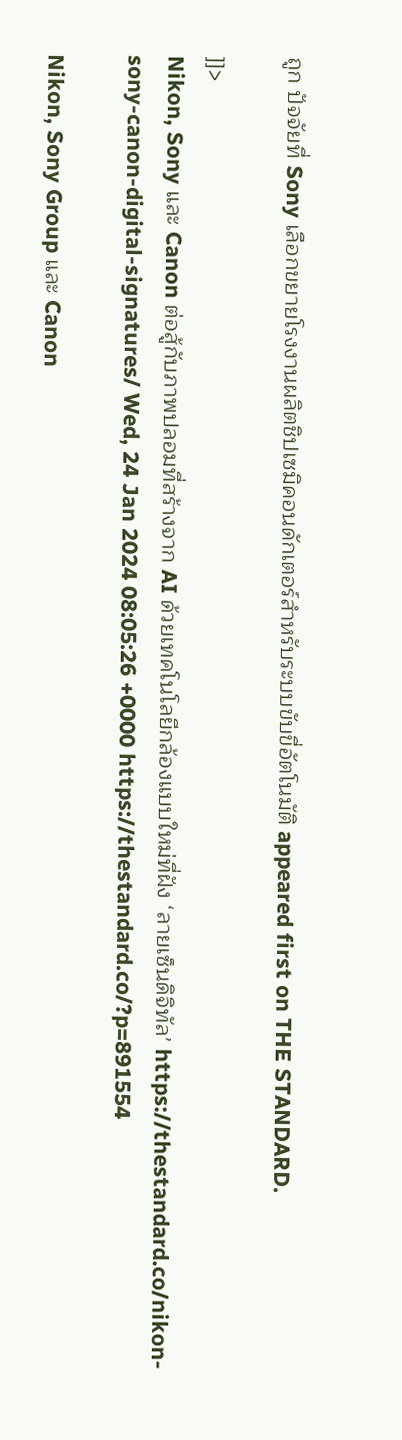ถูก ปัจจัยที่ Sony เลือกขยายโรงงานผลิตชิปเซมิคอนดักเตอร์สำหรับระบบขับขี่อัตโนมัติ appeared first on THE STANDARD.

]]>
Nikon, Sony และ Canon ต่อสู้กับภาพปลอมที่สร้างจาก AI ด้วยเทคโนโลยีกล้องแบบใหม่ที่ฝัง ‘ลายเซ็นดิจิทัล’ https://thestandard.co/nikon-sony-canon-digital-signatures/ Wed, 24 Jan 2024 08:05:26 +0000 https://thestandard.co/?p=891554

Nikon, Sony Group และ Canon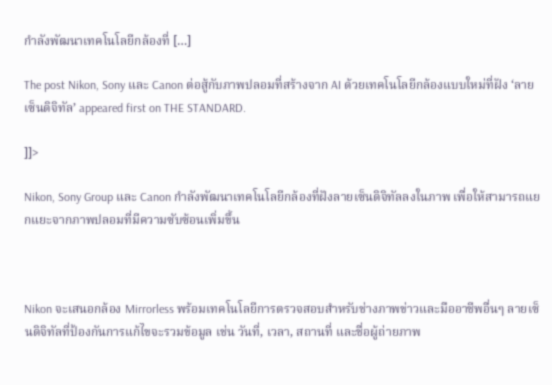กำลังพัฒนาเทคโนโลยีกล้องที่ […]

The post Nikon, Sony และ Canon ต่อสู้กับภาพปลอมที่สร้างจาก AI ด้วยเทคโนโลยีกล้องแบบใหม่ที่ฝัง ‘ลายเซ็นดิจิทัล’ appeared first on THE STANDARD.

]]>

Nikon, Sony Group และ Canon กำลังพัฒนาเทคโนโลยีกล้องที่ฝังลายเซ็นดิจิทัลลงในภาพ เพื่อให้สามารถแยกแยะจากภาพปลอมที่มีความซับซ้อนเพิ่มขึ้น



Nikon จะเสนอกล้อง Mirrorless พร้อมเทคโนโลยีการตรวจสอบสำหรับช่างภาพข่าวและมืออาชีพอื่นๆ ลายเซ็นดิจิทัลที่ป้องกันการแก้ไขจะรวมข้อมูล เช่น วันที่, เวลา, สถานที่ และชื่อผู้ถ่ายภาพ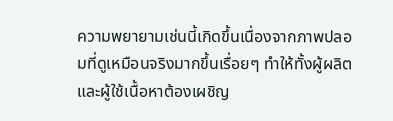ความพยายามเช่นนี้เกิดขึ้นเนื่องจากภาพปลอมที่ดูเหมือนจริงมากขึ้นเรื่อยๆ ทำให้ทั้งผู้ผลิตและผู้ใช้เนื้อหาต้องเผชิญ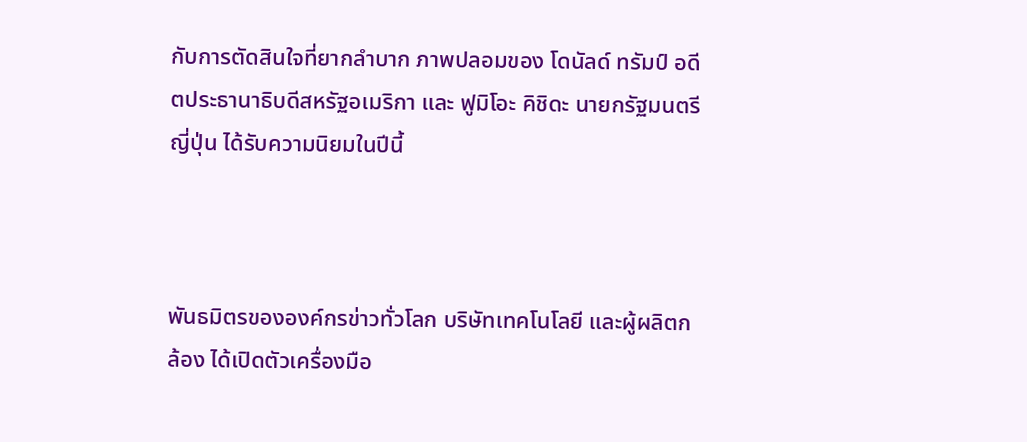กับการตัดสินใจที่ยากลำบาก ภาพปลอมของ โดนัลด์ ทรัมป์ อดีตประธานาธิบดีสหรัฐอเมริกา และ ฟูมิโอะ คิชิดะ นายกรัฐมนตรีญี่ปุ่น ได้รับความนิยมในปีนี้



พันธมิตรขององค์กรข่าวทั่วโลก บริษัทเทคโนโลยี และผู้ผลิตกล้อง ได้เปิดตัวเครื่องมือ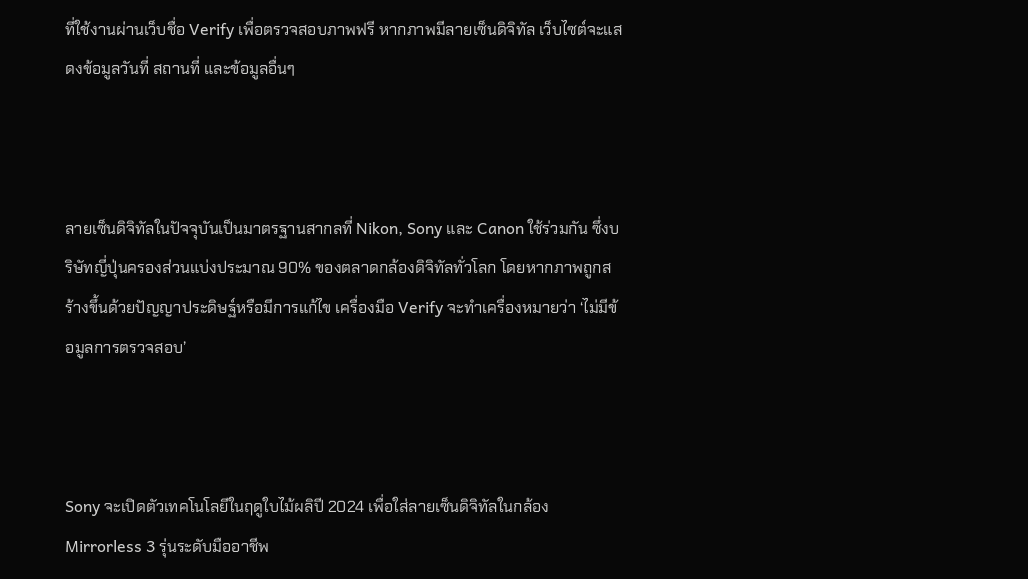ที่ใช้งานผ่านเว็บชื่อ Verify เพื่อตรวจสอบภาพฟรี หากภาพมีลายเซ็นดิจิทัล เว็บไซต์จะแสดงข้อมูลวันที่ สถานที่ และข้อมูลอื่นๆ



ลายเซ็นดิจิทัลในปัจจุบันเป็นมาตรฐานสากลที่ Nikon, Sony และ Canon ใช้ร่วมกัน ซึ่งบริษัทญี่ปุ่นครองส่วนแบ่งประมาณ 90% ของตลาดกล้องดิจิทัลทั่วโลก โดยหากภาพถูกสร้างขึ้นด้วยปัญญาประดิษฐ์หรือมีการแก้ไข เครื่องมือ Verify จะทำเครื่องหมายว่า ‘ไม่มีข้อมูลการตรวจสอบ’



Sony จะเปิดตัวเทคโนโลยีในฤดูใบไม้ผลิปี 2024 เพื่อใส่ลายเซ็นดิจิทัลในกล้อง Mirrorless 3 รุ่นระดับมืออาชีพ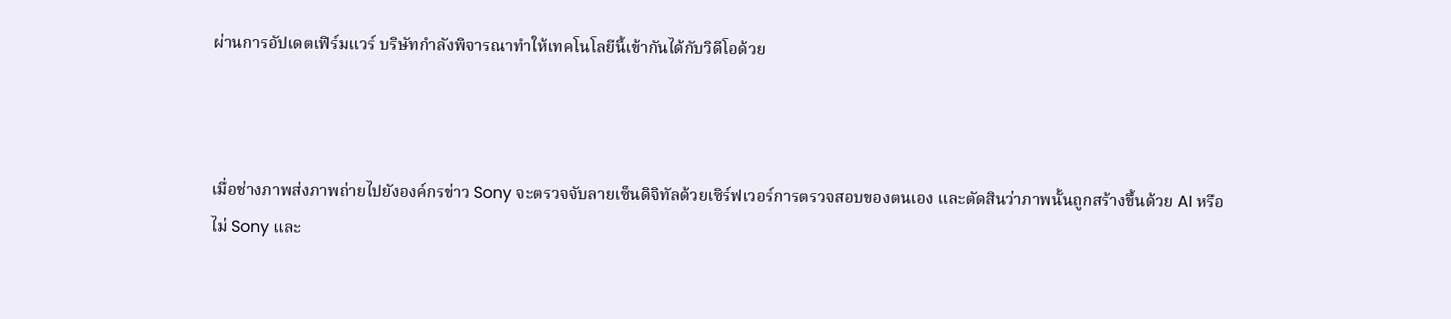ผ่านการอัปเดตเฟิร์มแวร์ บริษัทกำลังพิจารณาทำให้เทคโนโลยีนี้เข้ากันได้กับวิดีโอด้วย



เมื่อช่างภาพส่งภาพถ่ายไปยังองค์กรข่าว Sony จะตรวจจับลายเซ็นดิจิทัลด้วยเซิร์ฟเวอร์การตรวจสอบของตนเอง และตัดสินว่าภาพนั้นถูกสร้างขึ้นด้วย AI หรือไม่ Sony และ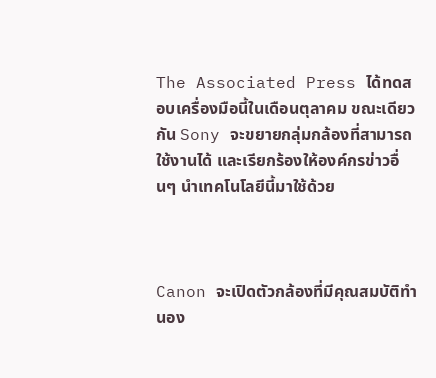The Associated Press ได้ทดสอบเครื่องมือนี้ในเดือนตุลาคม ขณะเดียวกัน Sony จะขยายกลุ่มกล้องที่สามารถใช้งานได้ และเรียกร้องให้องค์กรข่าวอื่นๆ นำเทคโนโลยีนี้มาใช้ด้วย



Canon จะเปิดตัวกล้องที่มีคุณสมบัติทำนอง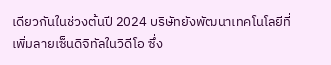เดียวกันในช่วงต้นปี 2024 บริษัทยังพัฒนาเทคโนโลยีที่เพิ่มลายเซ็นดิจิทัลในวิดีโอ ซึ่ง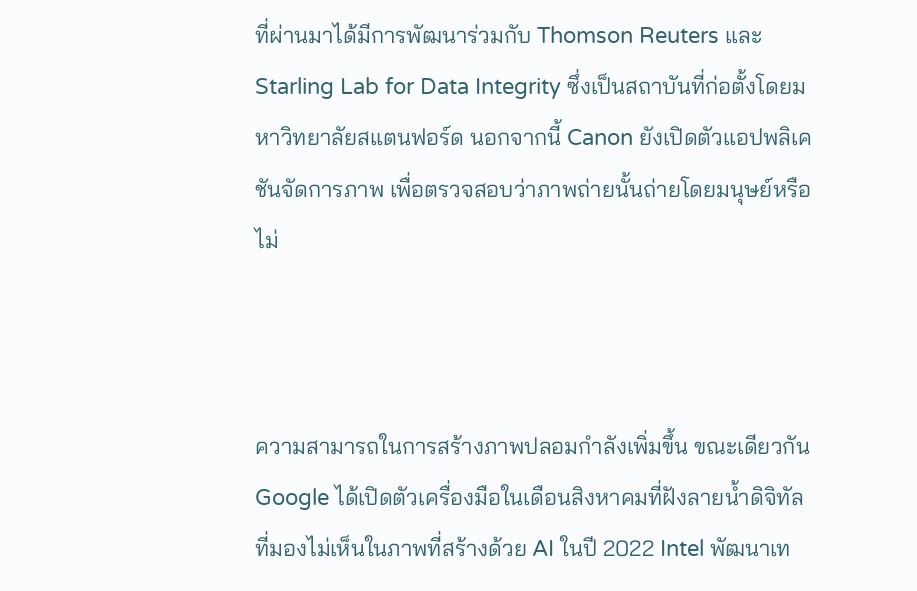ที่ผ่านมาได้มีการพัฒนาร่วมกับ Thomson Reuters และ Starling Lab for Data Integrity ซึ่งเป็นสถาบันที่ก่อตั้งโดยมหาวิทยาลัยสแตนฟอร์ด นอกจากนี้ Canon ยังเปิดตัวแอปพลิเคชันจัดการภาพ เพื่อตรวจสอบว่าภาพถ่ายนั้นถ่ายโดยมนุษย์หรือไม่



ความสามารถในการสร้างภาพปลอมกำลังเพิ่มขึ้น ขณะเดียวกัน Google ได้เปิดตัวเครื่องมือในเดือนสิงหาคมที่ฝังลายน้ำดิจิทัลที่มองไม่เห็นในภาพที่สร้างด้วย AI ในปี 2022 Intel พัฒนาเท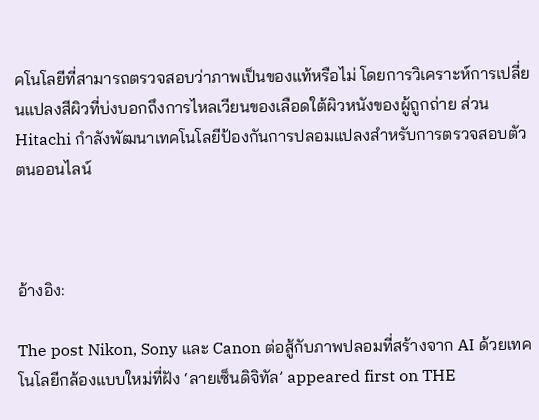คโนโลยีที่สามารถตรวจสอบว่าภาพเป็นของแท้หรือไม่ โดยการวิเคราะห์การเปลี่ยนแปลงสีผิวที่บ่งบอกถึงการไหลเวียนของเลือดใต้ผิวหนังของผู้ถูกถ่าย ส่วน Hitachi กำลังพัฒนาเทคโนโลยีป้องกันการปลอมแปลงสำหรับการตรวจสอบตัวตนออนไลน์



อ้างอิง:

The post Nikon, Sony และ Canon ต่อสู้กับภาพปลอมที่สร้างจาก AI ด้วยเทคโนโลยีกล้องแบบใหม่ที่ฝัง ‘ลายเซ็นดิจิทัล’ appeared first on THE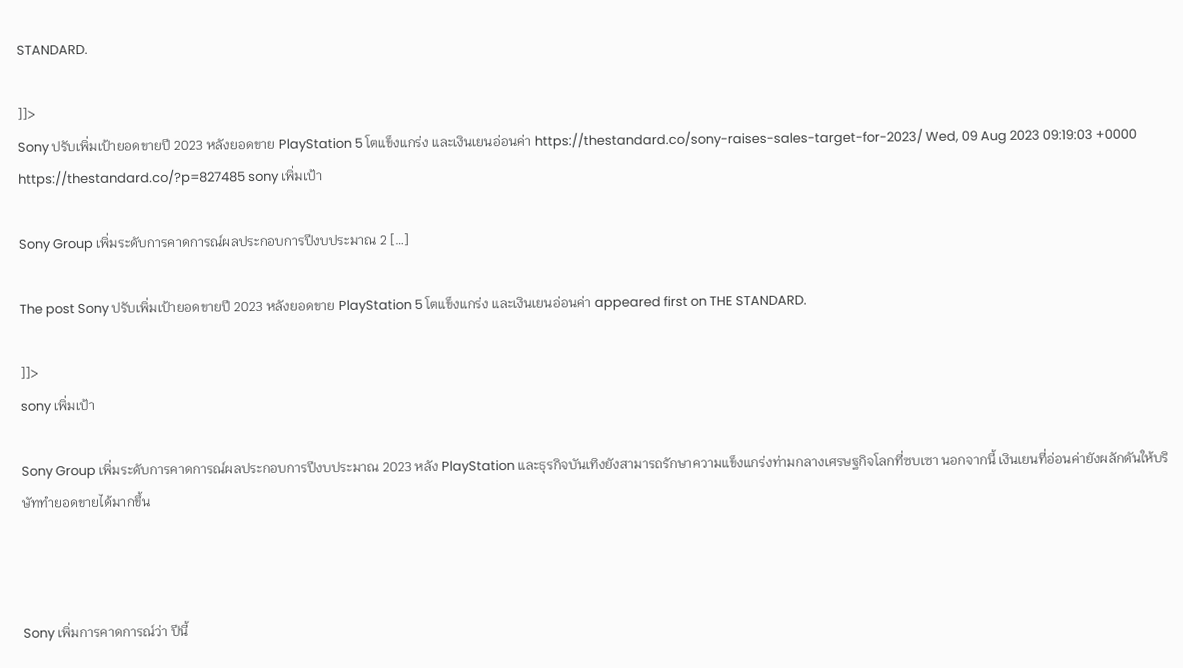STANDARD.

]]>
Sony ปรับเพิ่มเป้ายอดขายปี 2023 หลังยอดขาย PlayStation 5 โตแข็งแกร่ง และเงินเยนอ่อนค่า https://thestandard.co/sony-raises-sales-target-for-2023/ Wed, 09 Aug 2023 09:19:03 +0000 https://thestandard.co/?p=827485 sony เพิ่มเป้า

Sony Group เพิ่มระดับการคาดการณ์ผลประกอบการปีงบประมาณ 2 […]

The post Sony ปรับเพิ่มเป้ายอดขายปี 2023 หลังยอดขาย PlayStation 5 โตแข็งแกร่ง และเงินเยนอ่อนค่า appeared first on THE STANDARD.

]]>
sony เพิ่มเป้า

Sony Group เพิ่มระดับการคาดการณ์ผลประกอบการปีงบประมาณ 2023 หลัง PlayStation และธุรกิจบันเทิงยังสามารถรักษาความแข็งแกร่งท่ามกลางเศรษฐกิจโลกที่ซบเซา นอกจากนี้ เงินเยนที่อ่อนค่ายังผลักดันให้บริษัททำยอดขายได้มากขึ้น



Sony เพิ่มการคาดการณ์ว่า ปีนี้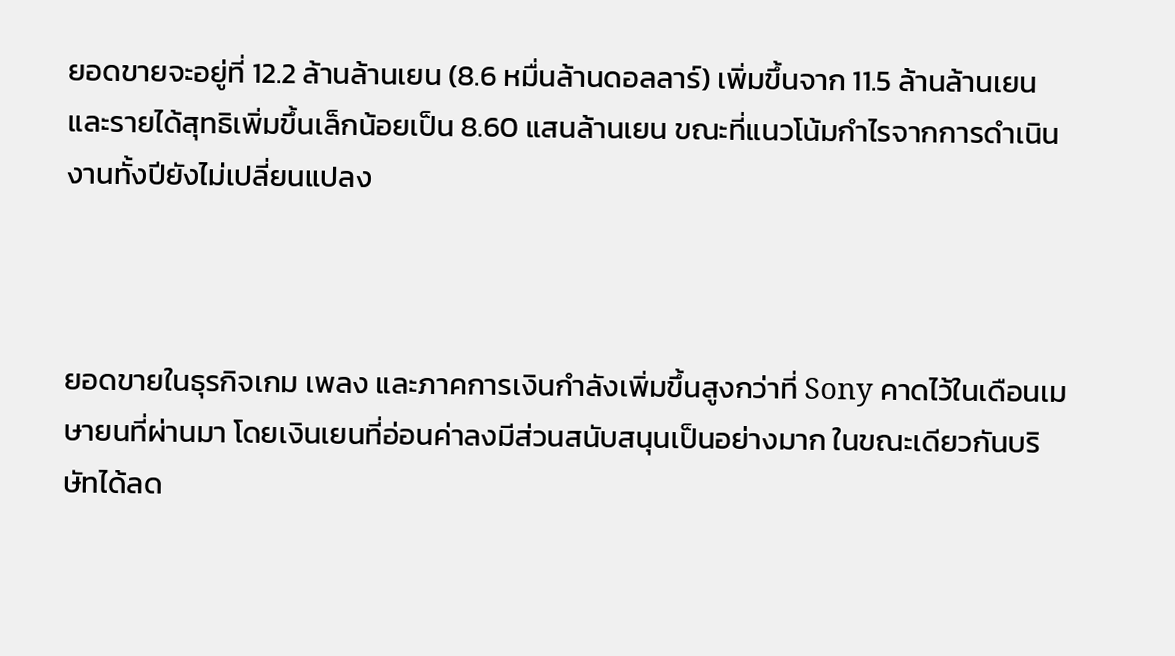ยอดขายจะอยู่ที่ 12.2 ล้านล้านเยน (8.6 หมื่นล้านดอลลาร์) เพิ่มขึ้นจาก 11.5 ล้านล้านเยน และรายได้สุทธิเพิ่มขึ้นเล็กน้อยเป็น 8.60 แสนล้านเยน ขณะที่แนวโน้มกำไรจากการดำเนินงานทั้งปียังไม่เปลี่ยนแปลง



ยอดขายในธุรกิจเกม เพลง และภาคการเงินกำลังเพิ่มขึ้นสูงกว่าที่ Sony คาดไว้ในเดือนเมษายนที่ผ่านมา โดยเงินเยนที่อ่อนค่าลงมีส่วนสนับสนุนเป็นอย่างมาก ในขณะเดียวกันบริษัทได้ลด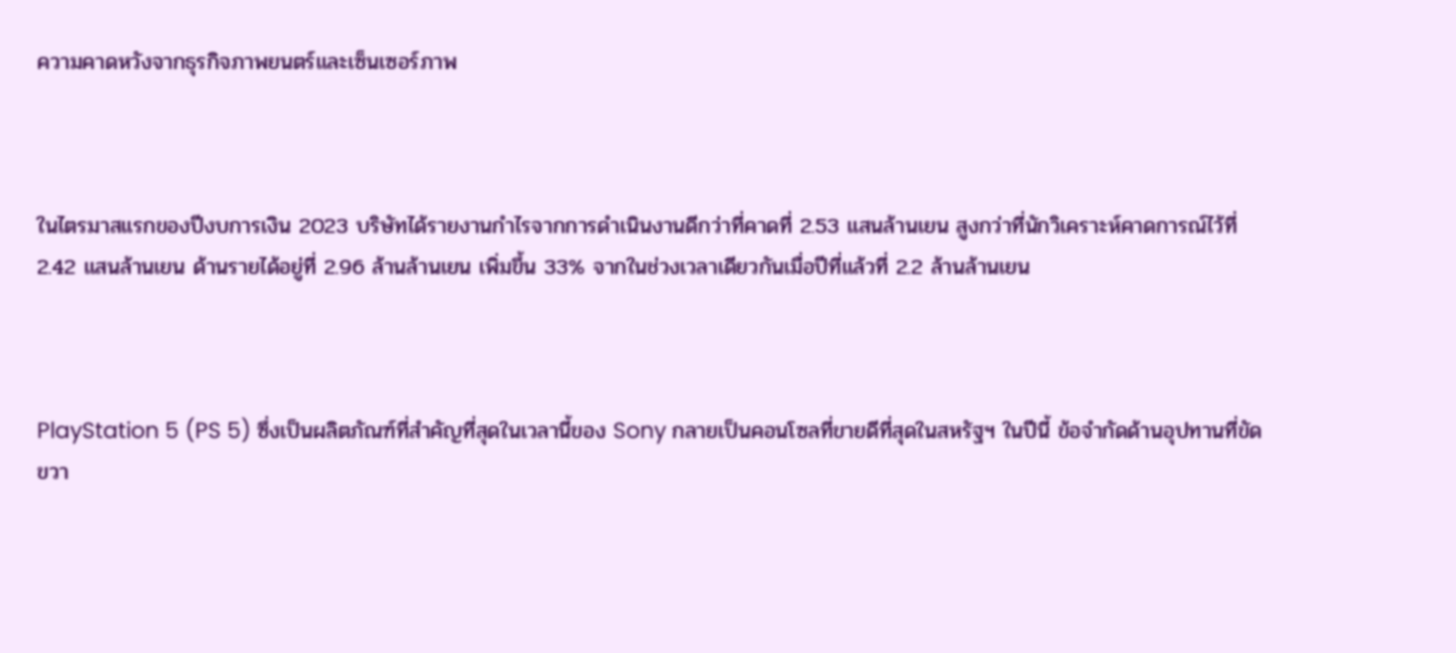ความคาดหวังจากธุรกิจภาพยนตร์และเซ็นเซอร์ภาพ



ในไตรมาสแรกของปีงบการเงิน 2023 บริษัทได้รายงานกำไรจากการดำเนินงานดีกว่าที่คาดที่ 2.53 แสนล้านเยน สูงกว่าที่นักวิเคราะห์คาดการณ์ไว้ที่ 2.42 แสนล้านเยน ด้านรายได้อยู่ที่ 2.96 ล้านล้านเยน เพิ่มขึ้น 33% จากในช่วงเวลาเดียวกันเมื่อปีที่แล้วที่ 2.2 ล้านล้านเยน



PlayStation 5 (PS 5) ซึ่งเป็นผลิตภัณฑ์ที่สำคัญที่สุดในเวลานี้ของ Sony กลายเป็นคอนโซลที่ขายดีที่สุดในสหรัฐฯ ในปีนี้ ข้อจำกัดด้านอุปทานที่ขัดขวา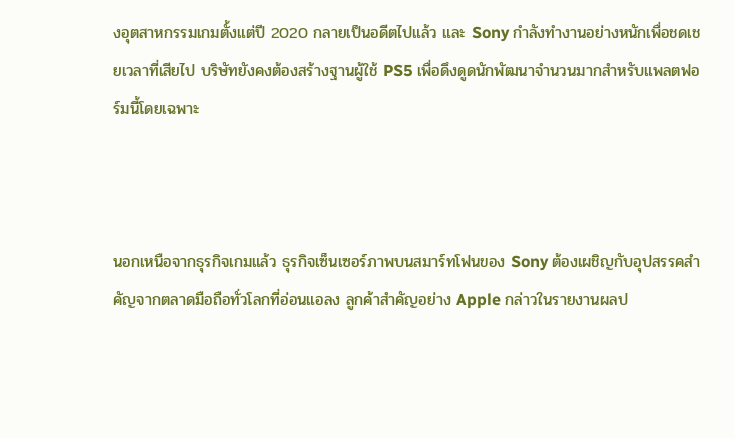งอุตสาหกรรมเกมตั้งแต่ปี 2020 กลายเป็นอดีตไปแล้ว และ Sony กำลังทำงานอย่างหนักเพื่อชดเชยเวลาที่เสียไป บริษัทยังคงต้องสร้างฐานผู้ใช้ PS5 เพื่อดึงดูดนักพัฒนาจำนวนมากสำหรับแพลตฟอร์มนี้โดยเฉพาะ



นอกเหนือจากธุรกิจเกมแล้ว ธุรกิจเซ็นเซอร์ภาพบนสมาร์ทโฟนของ Sony ต้องเผชิญกับอุปสรรคสำคัญจากตลาดมือถือทั่วโลกที่อ่อนแอลง ลูกค้าสำคัญอย่าง Apple กล่าวในรายงานผลป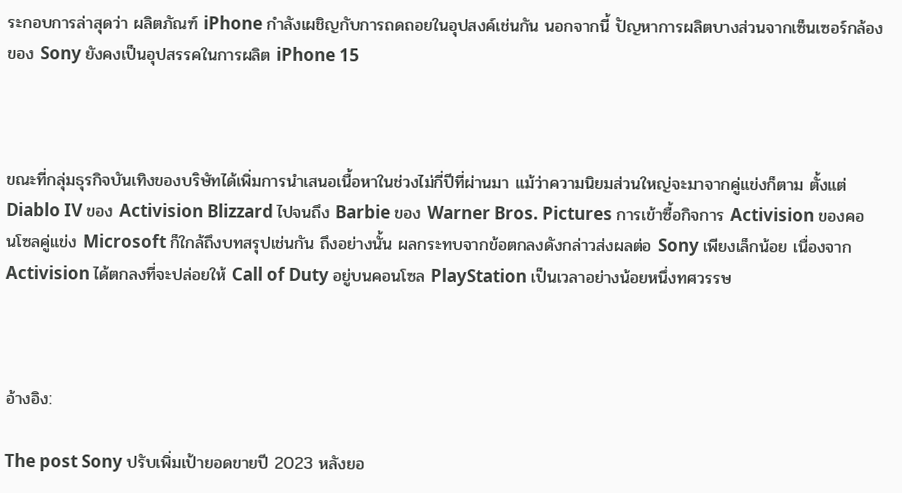ระกอบการล่าสุดว่า ผลิตภัณฑ์ iPhone กำลังเผชิญกับการถดถอยในอุปสงค์เช่นกัน นอกจากนี้ ปัญหาการผลิตบางส่วนจากเซ็นเซอร์กล้องของ Sony ยังคงเป็นอุปสรรคในการผลิต iPhone 15



ขณะที่กลุ่มธุรกิจบันเทิงของบริษัทได้เพิ่มการนำเสนอเนื้อหาในช่วงไม่กี่ปีที่ผ่านมา แม้ว่าความนิยมส่วนใหญ่จะมาจากคู่แข่งก็ตาม ตั้งแต่ Diablo IV ของ Activision Blizzard ไปจนถึง Barbie ของ Warner Bros. Pictures การเข้าซื้อกิจการ Activision ของคอนโซลคู่แข่ง Microsoft ก็ใกล้ถึงบทสรุปเช่นกัน ถึงอย่างนั้น ผลกระทบจากข้อตกลงดังกล่าวส่งผลต่อ Sony เพียงเล็กน้อย เนื่องจาก Activision ได้ตกลงที่จะปล่อยให้ Call of Duty อยู่บนคอนโซล PlayStation เป็นเวลาอย่างน้อยหนึ่งทศวรรษ



อ้างอิง:

The post Sony ปรับเพิ่มเป้ายอดขายปี 2023 หลังยอ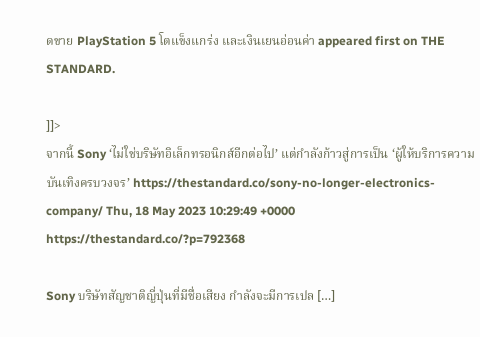ดขาย PlayStation 5 โตแข็งแกร่ง และเงินเยนอ่อนค่า appeared first on THE STANDARD.

]]>
จากนี้ Sony ‘ไม่ใช่บริษัทอิเล็กทรอนิกส์อีกต่อไป’ แต่กำลังก้าวสู่การเป็น ‘ผู้ให้บริการความบันเทิงครบวงจร’ https://thestandard.co/sony-no-longer-electronics-company/ Thu, 18 May 2023 10:29:49 +0000 https://thestandard.co/?p=792368

Sony บริษัทสัญชาติญี่ปุ่นที่มีชื่อเสียง กำลังจะมีการเปล […]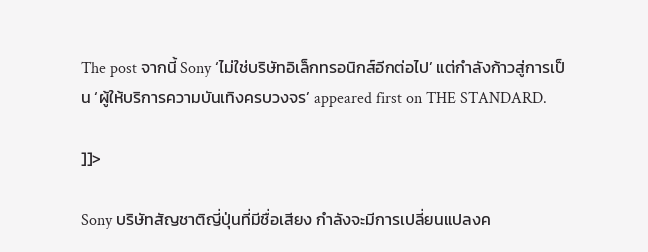The post จากนี้ Sony ‘ไม่ใช่บริษัทอิเล็กทรอนิกส์อีกต่อไป’ แต่กำลังก้าวสู่การเป็น ‘ผู้ให้บริการความบันเทิงครบวงจร’ appeared first on THE STANDARD.

]]>

Sony บริษัทสัญชาติญี่ปุ่นที่มีชื่อเสียง กำลังจะมีการเปลี่ยนแปลงค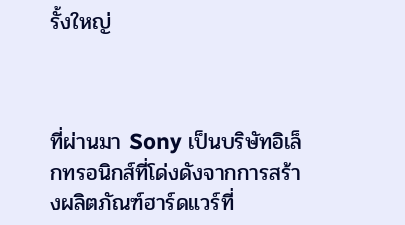รั้งใหญ่



ที่ผ่านมา Sony เป็นบริษัทอิเล็กทรอนิกส์ที่โด่งดังจากการสร้างผลิตภัณฑ์ฮาร์ดแวร์ที่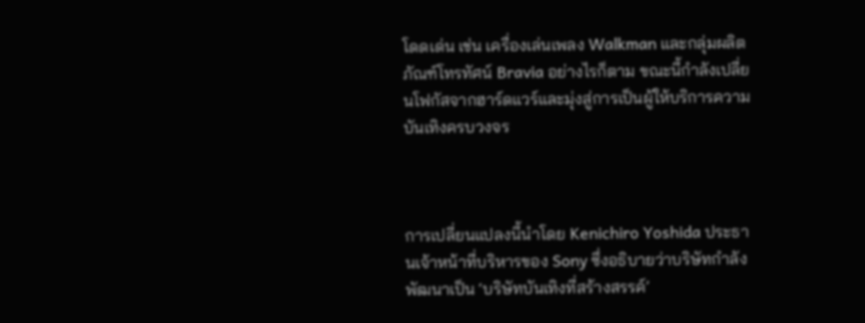โดดเด่น เช่น เครื่องเล่นเพลง Walkman และกลุ่มผลิตภัณฑ์โทรทัศน์ Bravia อย่างไรก็ตาม ขณะนี้กำลังเปลี่ยนโฟกัสจากฮาร์ดแวร์และมุ่งสู่การเป็นผู้ให้บริการความบันเทิงครบวงจร



การเปลี่ยนแปลงนี้นำโดย Kenichiro Yoshida ประธานเจ้าหน้าที่บริหารของ Sony ซึ่งอธิบายว่าบริษัทกำลังพัฒนาเป็น ‘บริษัทบันเทิงที่สร้างสรรค์’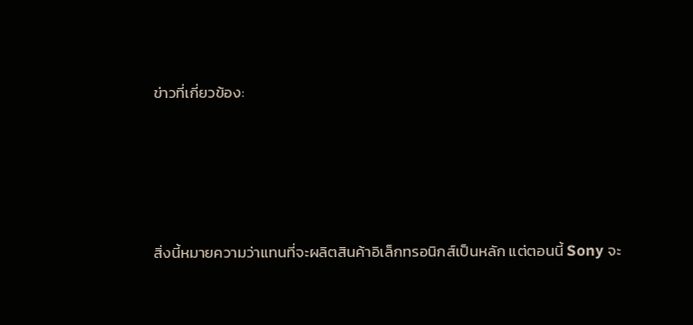ข่าวที่เกี่ยวข้อง:




สิ่งนี้หมายความว่าแทนที่จะผลิตสินค้าอิเล็กทรอนิกส์เป็นหลัก แต่ตอนนี้ Sony จะ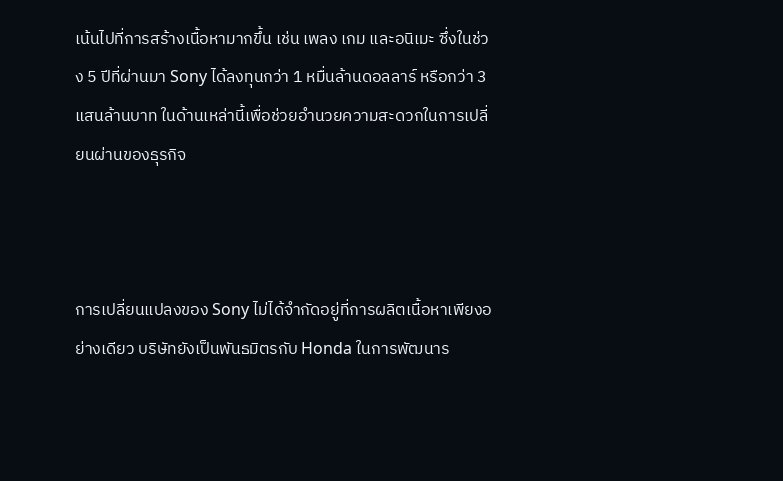เน้นไปที่การสร้างเนื้อหามากขึ้น เช่น เพลง เกม และอนิเมะ ซึ่งในช่วง 5 ปีที่ผ่านมา Sony ได้ลงทุนกว่า 1 หมื่นล้านดอลลาร์ หรือกว่า 3 แสนล้านบาท ในด้านเหล่านี้เพื่อช่วยอำนวยความสะดวกในการเปลี่ยนผ่านของธุรกิจ



การเปลี่ยนแปลงของ Sony ไม่ได้จำกัดอยู่ที่การผลิตเนื้อหาเพียงอย่างเดียว บริษัทยังเป็นพันธมิตรกับ Honda ในการพัฒนาร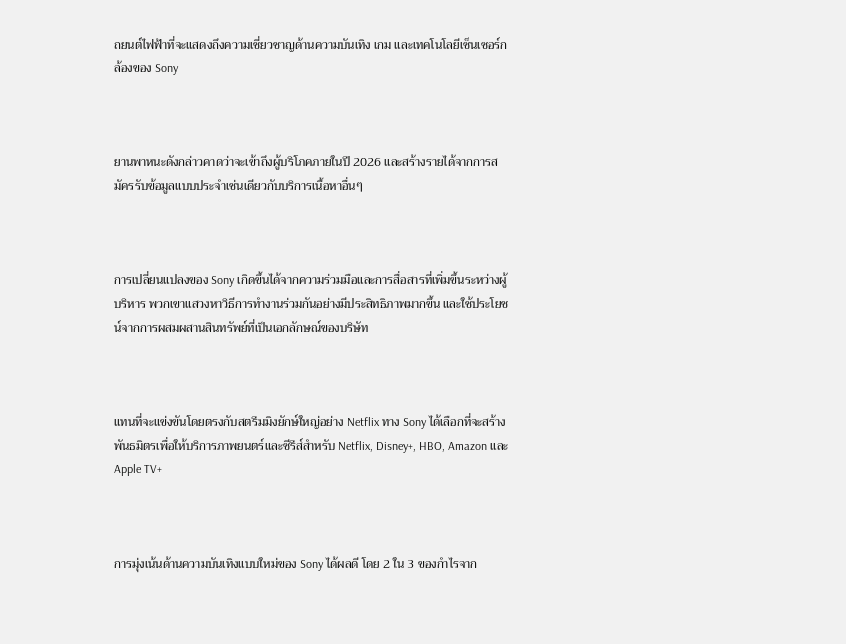ถยนต์ไฟฟ้าที่จะแสดงถึงความเชี่ยวชาญด้านความบันเทิง เกม และเทคโนโลยีเซ็นเซอร์กล้องของ Sony



ยานพาหนะดังกล่าวคาดว่าจะเข้าถึงผู้บริโภคภายในปี 2026 และสร้างรายได้จากการสมัครรับข้อมูลแบบประจำเช่นเดียวกับบริการเนื้อหาอื่นๆ



การเปลี่ยนแปลงของ Sony เกิดขึ้นได้จากความร่วมมือและการสื่อสารที่เพิ่มขึ้นระหว่างผู้บริหาร พวกเขาแสวงหาวิธีการทำงานร่วมกันอย่างมีประสิทธิภาพมากขึ้น และใช้ประโยชน์จากการผสมผสานสินทรัพย์ที่เป็นเอกลักษณ์ของบริษัท



แทนที่จะแข่งขันโดยตรงกับสตรีมมิงยักษ์ใหญ่อย่าง Netflix ทาง Sony ได้เลือกที่จะสร้างพันธมิตรเพื่อให้บริการภาพยนตร์และซีรีส์สำหรับ Netflix, Disney+, HBO, Amazon และ Apple TV+



การมุ่งเน้นด้านความบันเทิงแบบใหม่ของ Sony ได้ผลดี โดย 2 ใน 3 ของกำไรจาก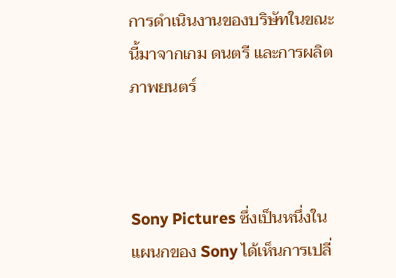การดำเนินงานของบริษัทในขณะนี้มาจากเกม ดนตรี และการผลิตภาพยนตร์



Sony Pictures ซึ่งเป็นหนึ่งในแผนกของ Sony ได้เห็นการเปลี่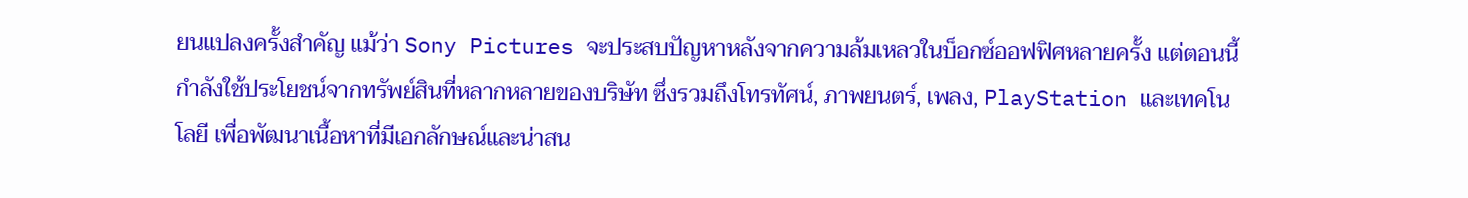ยนแปลงครั้งสำคัญ แม้ว่า Sony Pictures จะประสบปัญหาหลังจากความล้มเหลวในบ็อกซ์ออฟฟิศหลายครั้ง แต่ตอนนี้กำลังใช้ประโยชน์จากทรัพย์สินที่หลากหลายของบริษัท ซึ่งรวมถึงโทรทัศน์, ภาพยนตร์, เพลง, PlayStation และเทคโนโลยี เพื่อพัฒนาเนื้อหาที่มีเอกลักษณ์และน่าสน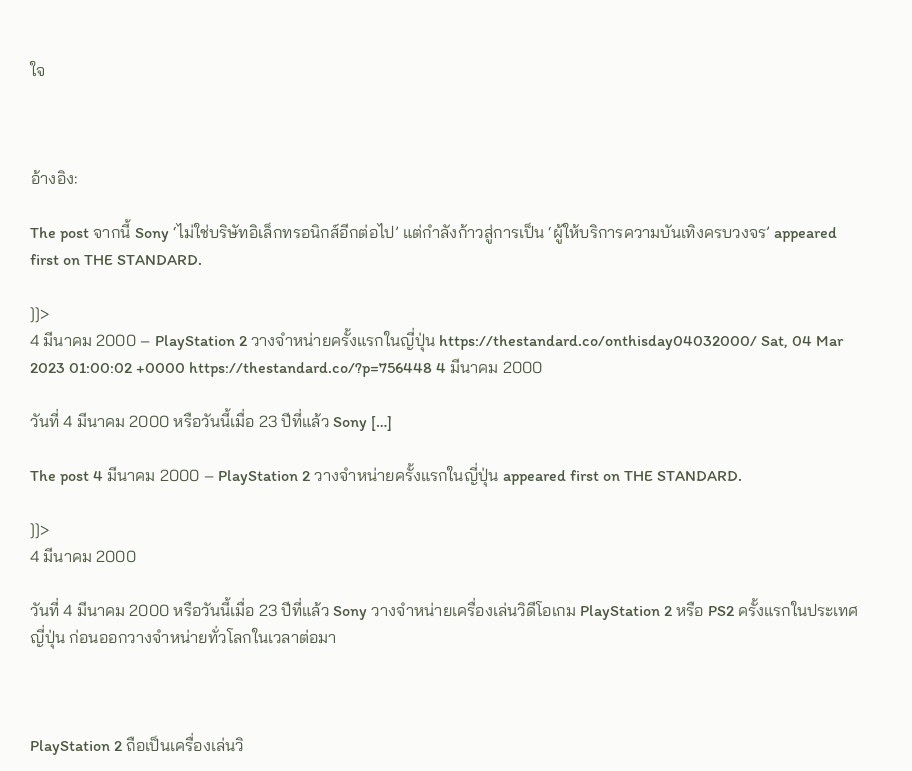ใจ



อ้างอิง:

The post จากนี้ Sony ‘ไม่ใช่บริษัทอิเล็กทรอนิกส์อีกต่อไป’ แต่กำลังก้าวสู่การเป็น ‘ผู้ให้บริการความบันเทิงครบวงจร’ appeared first on THE STANDARD.

]]>
4 มีนาคม 2000 – PlayStation 2 วางจำหน่ายครั้งแรกในญี่ปุ่น https://thestandard.co/onthisday04032000/ Sat, 04 Mar 2023 01:00:02 +0000 https://thestandard.co/?p=756448 4 มีนาคม 2000

วันที่ 4 มีนาคม 2000 หรือวันนี้เมื่อ 23 ปีที่แล้ว Sony […]

The post 4 มีนาคม 2000 – PlayStation 2 วางจำหน่ายครั้งแรกในญี่ปุ่น appeared first on THE STANDARD.

]]>
4 มีนาคม 2000

วันที่ 4 มีนาคม 2000 หรือวันนี้เมื่อ 23 ปีที่แล้ว Sony วางจำหน่ายเครื่องเล่นวิดีโอเกม PlayStation 2 หรือ PS2 ครั้งแรกในประเทศญี่ปุ่น ก่อนออกวางจำหน่ายทั่วโลกในเวลาต่อมา



PlayStation 2 ถือเป็นเครื่องเล่นวิ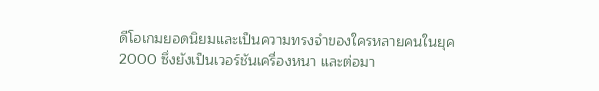ดีโอเกมยอดนิยมและเป็นความทรงจำของใครหลายคนในยุค 2000 ซึ่งยังเป็นเวอร์ชันเครื่องหนา และต่อมา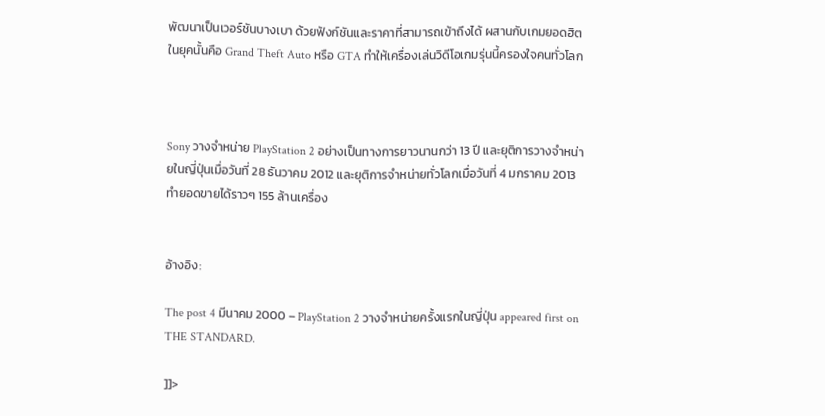พัฒนาเป็นเวอร์ชันบางเบา ด้วยฟังก์ชันและราคาที่สามารถเข้าถึงได้ ผสานกับเกมยอดฮิตในยุคนั้นคือ Grand Theft Auto หรือ GTA ทำให้เครื่องเล่นวิดีโอเกมรุ่นนี้ครองใจคนทั่วโลก



Sony วางจำหน่าย PlayStation 2 อย่างเป็นทางการยาวนานกว่า 13 ปี และยุติการวางจำหน่ายในญี่ปุ่นเมื่อวันที่ 28 ธันวาคม 2012 และยุติการจำหน่ายทั่วโลกเมื่อวันที่ 4 มกราคม 2013 ทำยอดขายได้ราวๆ 155 ล้านเครื่อง


อ้างอิง:

The post 4 มีนาคม 2000 – PlayStation 2 วางจำหน่ายครั้งแรกในญี่ปุ่น appeared first on THE STANDARD.

]]>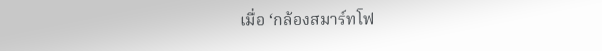เมื่อ ‘กล้องสมาร์ทโฟ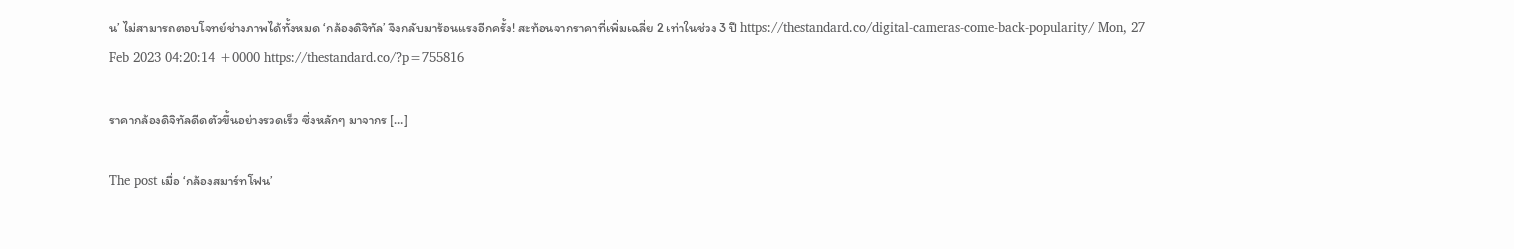น’ ไม่สามารถตอบโจทย์ช่างภาพได้ทั้งหมด ‘กล้องดิจิทัล’ จึงกลับมาร้อนแรงอีกครั้ง! สะท้อนจากราคาที่เพิ่มเฉลี่ย 2 เท่าในช่วง 3 ปี https://thestandard.co/digital-cameras-come-back-popularity/ Mon, 27 Feb 2023 04:20:14 +0000 https://thestandard.co/?p=755816

ราคากล้องดิจิทัลดีดตัวขึ้นอย่างรวดเร็ว ซึ่งหลักๆ มาจากร […]

The post เมื่อ ‘กล้องสมาร์ทโฟน’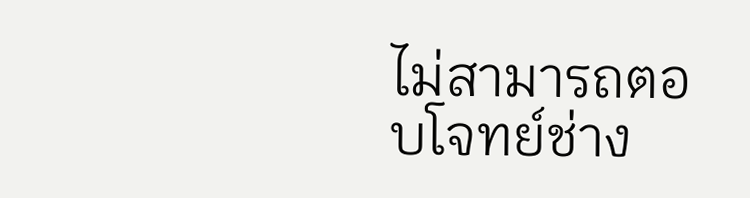ไม่สามารถตอบโจทย์ช่าง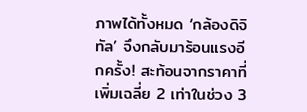ภาพได้ทั้งหมด ‘กล้องดิจิทัล’ จึงกลับมาร้อนแรงอีกครั้ง! สะท้อนจากราคาที่เพิ่มเฉลี่ย 2 เท่าในช่วง 3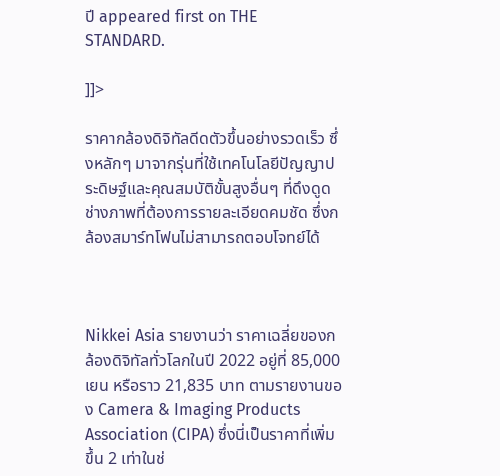ปี appeared first on THE STANDARD.

]]>

ราคากล้องดิจิทัลดีดตัวขึ้นอย่างรวดเร็ว ซึ่งหลักๆ มาจากรุ่นที่ใช้เทคโนโลยีปัญญาประดิษฐ์และคุณสมบัติขั้นสูงอื่นๆ ที่ดึงดูดช่างภาพที่ต้องการรายละเอียดคมชัด ซึ่งกล้องสมาร์ทโฟนไม่สามารถตอบโจทย์ได้



Nikkei Asia รายงานว่า ราคาเฉลี่ยของกล้องดิจิทัลทั่วโลกในปี 2022 อยู่ที่ 85,000 เยน หรือราว 21,835 บาท ตามรายงานของ Camera & Imaging Products Association (CIPA) ซึ่งนี่เป็นราคาที่เพิ่มขึ้น 2 เท่าในช่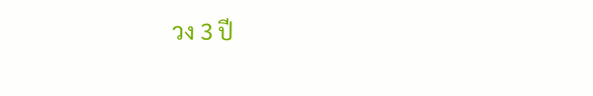วง 3 ปี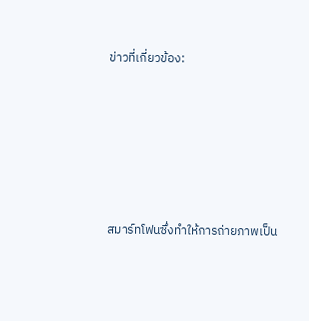ข่าวที่เกี่ยวข้อง:






สมาร์ทโฟนซึ่งทำให้การถ่ายภาพเป็น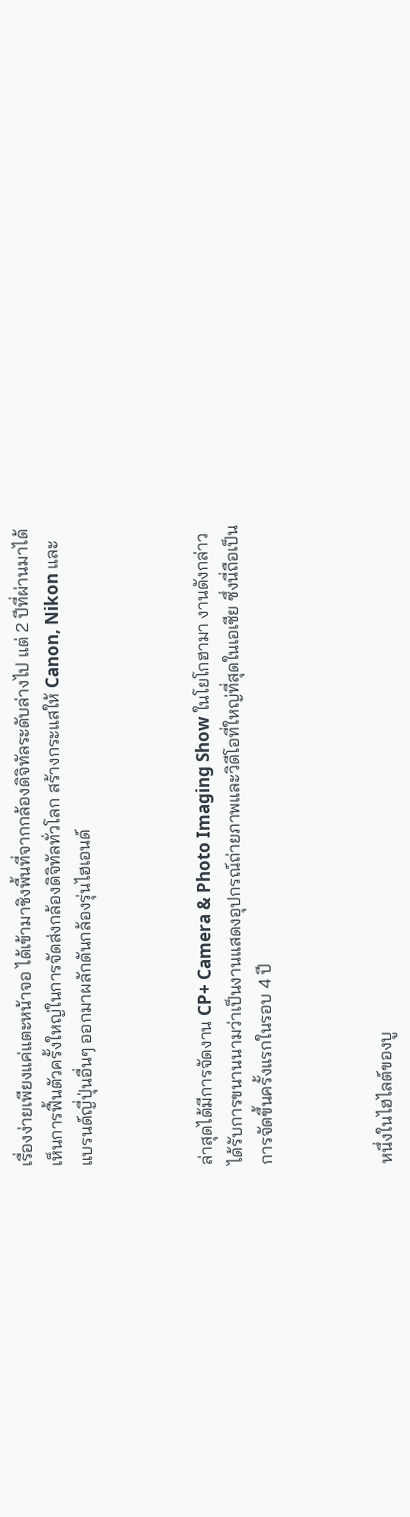เรื่องง่ายเพียงแค่แตะหน้าจอ ได้เข้ามาชิงพื้นที่จากกล้องดิจิทัลระดับล่างไป แต่ 2 ปีที่ผ่านมาได้เห็นการฟื้นตัวครั้งใหญ่ในการจัดส่งกล้องดิจิทัลทั่วโลก สร้างกระแสให้ Canon, Nikon และแบรนด์ญี่ปุ่นอื่นๆ ออกมาผลักดันกล้องรุ่นไฮเอนด์



ล่าสุดได้มีการจัดงาน CP+ Camera & Photo Imaging Show ในโยโกฮามา งานดังกล่าวได้รับการขนานนามว่าเป็นงานแสดงอุปกรณ์ถ่ายภาพและวิดีโอที่ใหญ่ที่สุดในเอเชีย ซึ่งนี่ถือเป็นการจัดขึ้นครั้งแรกในรอบ 4 ปี



หนึ่งในไฮไลต์ของบู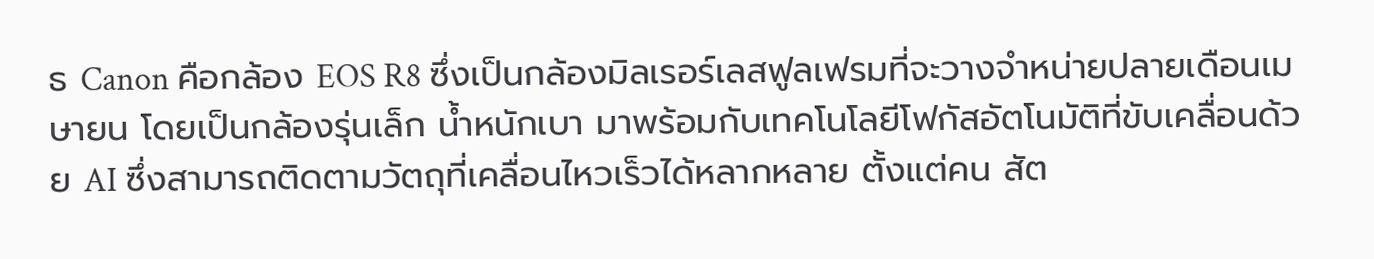ธ Canon คือกล้อง EOS R8 ซึ่งเป็นกล้องมิลเรอร์เลสฟูลเฟรมที่จะวางจำหน่ายปลายเดือนเมษายน โดยเป็นกล้องรุ่นเล็ก น้ำหนักเบา มาพร้อมกับเทคโนโลยีโฟกัสอัตโนมัติที่ขับเคลื่อนด้วย AI ซึ่งสามารถติดตามวัตถุที่เคลื่อนไหวเร็วได้หลากหลาย ตั้งแต่คน สัต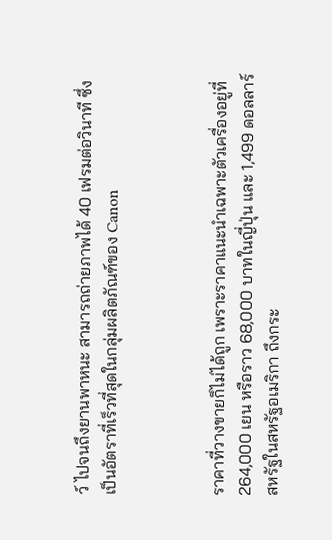ว์ ไปจนถึงยานพาหนะ สามารถถ่ายภาพได้ 40 เฟรมต่อวินาที ซึ่งเป็นอัตราที่เร็วที่สุดในกลุ่มผลิตภัณฑ์ของ Canon



ราคาที่วางขายก็ไม่ได้ถูก เพราะราคาแนะนำเฉพาะตัวเครื่องอยู่ที่ 264,000 เยน หรือราว 68,000 บาทในญี่ปุ่น และ 1,499 ดอลลาร์สหรัฐในสหรัฐอเมริกา ถึงกระ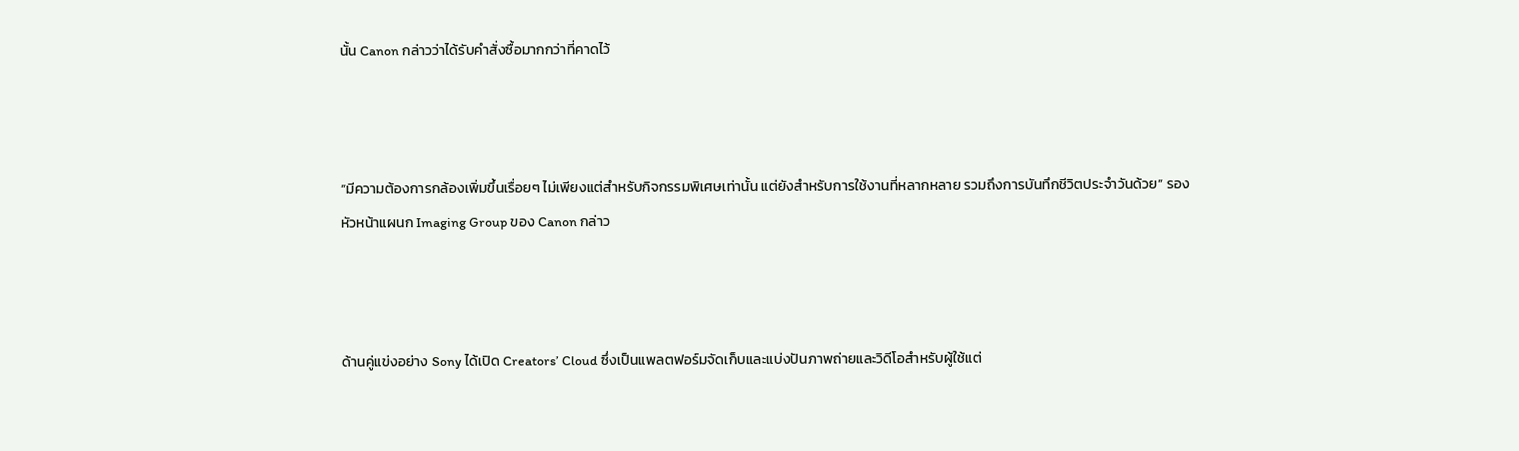นั้น Canon กล่าวว่าได้รับคำสั่งซื้อมากกว่าที่คาดไว้



“มีความต้องการกล้องเพิ่มขึ้นเรื่อยๆ ไม่เพียงแต่สำหรับกิจกรรมพิเศษเท่านั้น แต่ยังสำหรับการใช้งานที่หลากหลาย รวมถึงการบันทึกชีวิตประจำวันด้วย” รองหัวหน้าแผนก Imaging Group ของ Canon กล่าว



ด้านคู่แข่งอย่าง Sony ได้เปิด Creators’ Cloud ซึ่งเป็นแพลตฟอร์มจัดเก็บและแบ่งปันภาพถ่ายและวิดีโอสำหรับผู้ใช้แต่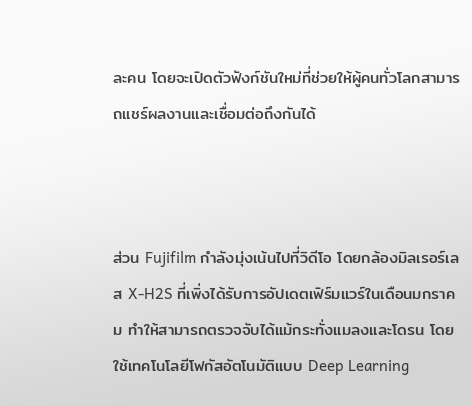ละคน โดยจะเปิดตัวฟังก์ชันใหม่ที่ช่วยให้ผู้คนทั่วโลกสามารถแชร์ผลงานและเชื่อมต่อถึงกันได้



ส่วน Fujifilm กำลังมุ่งเน้นไปที่วิดีโอ โดยกล้องมิลเรอร์เลส X-H2S ที่เพิ่งได้รับการอัปเดตเฟิร์มแวร์ในเดือนมกราคม ทำให้สามารถตรวจจับได้แม้กระทั่งแมลงและโดรน โดยใช้เทคโนโลยีโฟกัสอัตโนมัติแบบ Deep Learning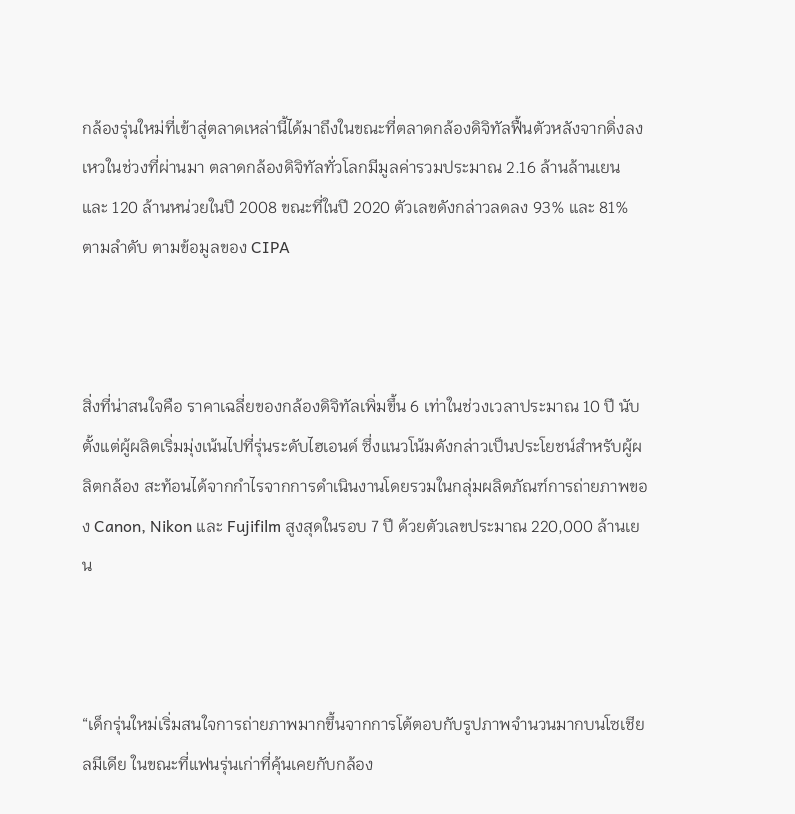กล้องรุ่นใหม่ที่เข้าสู่ตลาดเหล่านี้ได้มาถึงในขณะที่ตลาดกล้องดิจิทัลฟื้นตัวหลังจากดิ่งลงเหวในช่วงที่ผ่านมา ตลาดกล้องดิจิทัลทั่วโลกมีมูลค่ารวมประมาณ 2.16 ล้านล้านเยน และ 120 ล้านหน่วยในปี 2008 ขณะที่ในปี 2020 ตัวเลขดังกล่าวลดลง 93% และ 81% ตามลำดับ ตามข้อมูลของ CIPA



สิ่งที่น่าสนใจคือ ราคาเฉลี่ยของกล้องดิจิทัลเพิ่มขึ้น 6 เท่าในช่วงเวลาประมาณ 10 ปี นับตั้งแต่ผู้ผลิตเริ่มมุ่งเน้นไปที่รุ่นระดับไฮเอนด์ ซึ่งแนวโน้มดังกล่าวเป็นประโยชน์สำหรับผู้ผลิตกล้อง สะท้อนได้จากกำไรจากการดำเนินงานโดยรวมในกลุ่มผลิตภัณฑ์การถ่ายภาพของ Canon, Nikon และ Fujifilm สูงสุดในรอบ 7 ปี ด้วยตัวเลขประมาณ 220,000 ล้านเยน



“เด็กรุ่นใหม่เริ่มสนใจการถ่ายภาพมากขึ้นจากการโต้ตอบกับรูปภาพจำนวนมากบนโซเชียลมีเดีย ในขณะที่แฟนรุ่นเก่าที่คุ้นเคยกับกล้อง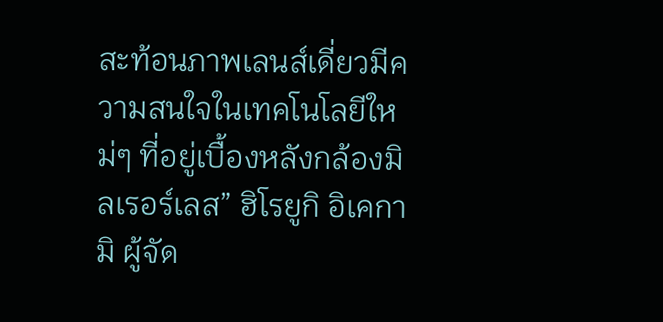สะท้อนภาพเลนส์เดี่ยวมีความสนใจในเทคโนโลยีใหม่ๆ ที่อยู่เบื้องหลังกล้องมิลเรอร์เลส” ฮิโรยูกิ อิเคกามิ ผู้จัด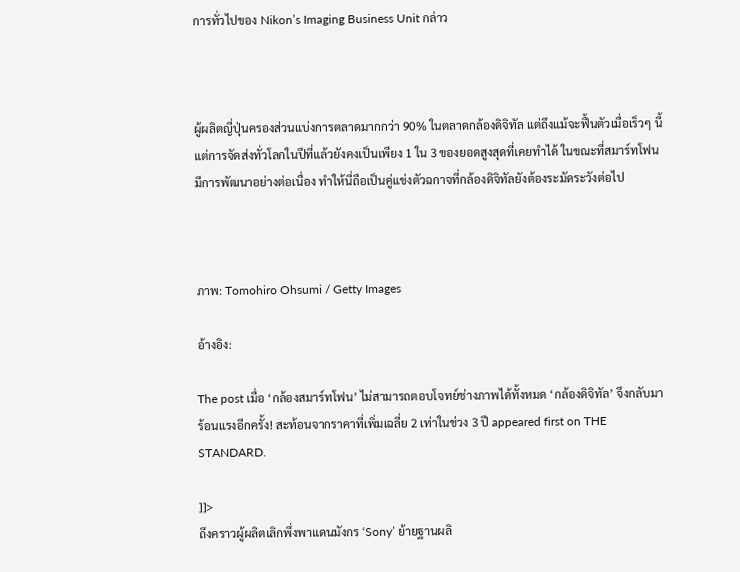การทั่วไปของ Nikon’s Imaging Business Unit กล่าว



ผู้ผลิตญี่ปุ่นครองส่วนแบ่งการตลาดมากกว่า 90% ในตลาดกล้องดิจิทัล แต่ถึงแม้จะฟื้นตัวเมื่อเร็วๆ นี้ แต่การจัดส่งทั่วโลกในปีที่แล้วยังคงเป็นเพียง 1 ใน 3 ของยอดสูงสุดที่เคยทำได้ ในขณะที่สมาร์ทโฟนมีการพัฒนาอย่างต่อเนื่อง ทำให้นี่ถือเป็นคู่แข่งตัวฉกาจที่กล้องดิจิทัลยังต้องระมัดระวังต่อไป



ภาพ: Tomohiro Ohsumi / Getty Images

อ้างอิง:

The post เมื่อ ‘กล้องสมาร์ทโฟน’ ไม่สามารถตอบโจทย์ช่างภาพได้ทั้งหมด ‘กล้องดิจิทัล’ จึงกลับมาร้อนแรงอีกครั้ง! สะท้อนจากราคาที่เพิ่มเฉลี่ย 2 เท่าในช่วง 3 ปี appeared first on THE STANDARD.

]]>
ถึงคราวผู้ผลิตเลิกพึ่งพาแดนมังกร ‘Sony’ ย้ายฐานผลิ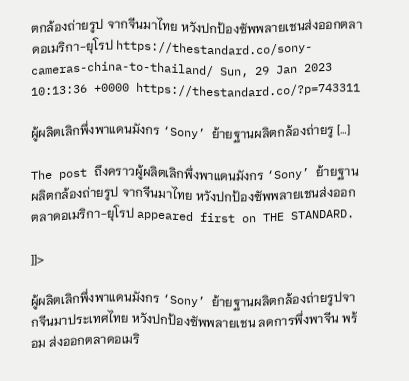ตกล้องถ่ายรูป จากจีนมาไทย หวังปกป้องซัพพลายเชนส่งออกตลาดอเมริกา-ยุโรป https://thestandard.co/sony-cameras-china-to-thailand/ Sun, 29 Jan 2023 10:13:36 +0000 https://thestandard.co/?p=743311

ผู้ผลิตเลิกพึ่งพาแดนมังกร ‘Sony’ ย้ายฐานผลิตกล้องถ่ายรู […]

The post ถึงคราวผู้ผลิตเลิกพึ่งพาแดนมังกร ‘Sony’ ย้ายฐานผลิตกล้องถ่ายรูป จากจีนมาไทย หวังปกป้องซัพพลายเชนส่งออกตลาดอเมริกา-ยุโรป appeared first on THE STANDARD.

]]>

ผู้ผลิตเลิกพึ่งพาแดนมังกร ‘Sony’ ย้ายฐานผลิตกล้องถ่ายรูปจากจีนมาประเทศไทย หวังปกป้องซัพพลายเชน ลดการพึ่งพาจีน พร้อม ส่งออกตลาดอเมริ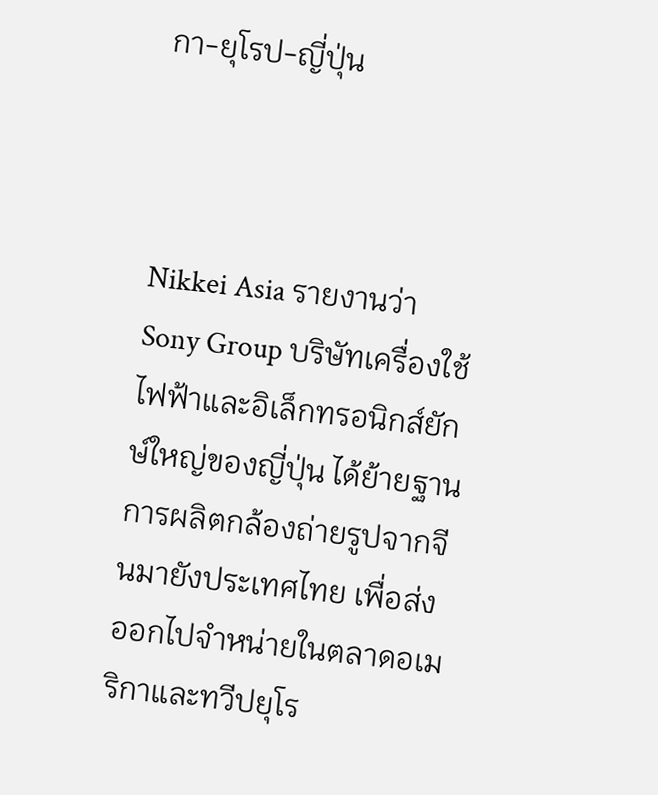กา-ยุโรป-ญี่ปุ่น



Nikkei Asia รายงานว่า Sony Group บริษัทเครื่องใช้ไฟฟ้าและอิเล็กทรอนิกส์ยักษ์ใหญ่ของญี่ปุ่น ได้ย้ายฐานการผลิตกล้องถ่ายรูปจากจีนมายังประเทศไทย เพื่อส่งออกไปจำหน่ายในตลาดอเมริกาและทวีปยุโร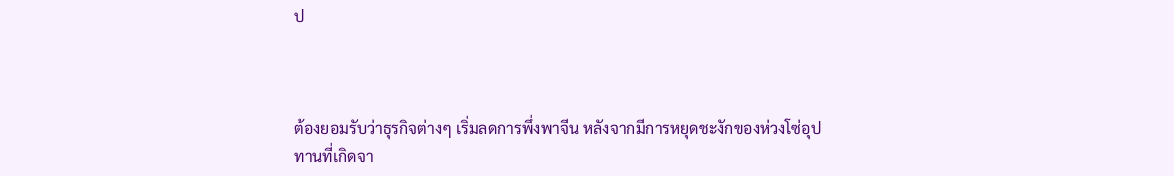ป



ต้องยอมรับว่าธุรกิจต่างๆ เริ่มลดการพึ่งพาจีน หลังจากมีการหยุดชะงักของห่วงโซ่อุปทานที่เกิดจา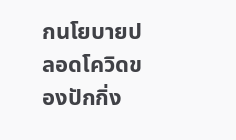กนโยบายปลอดโควิดของปักกิ่ง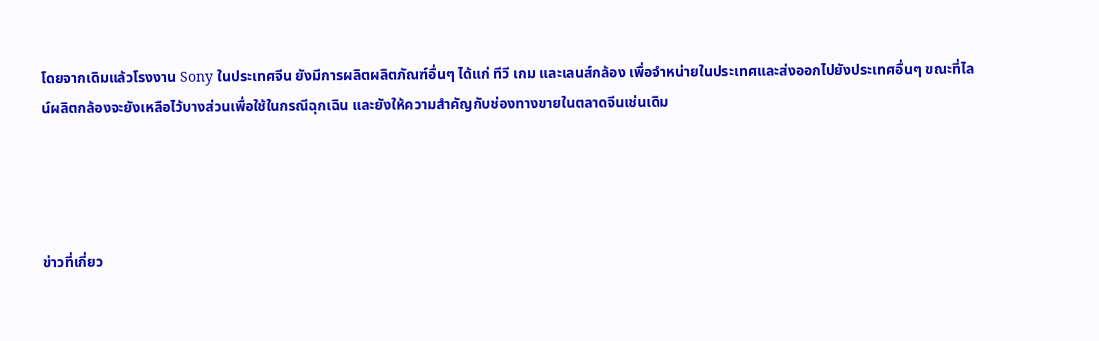โดยจากเดิมแล้วโรงงาน Sony ในประเทศจีน ยังมีการผลิตผลิตภัณฑ์อื่นๆ ได้แก่ ทีวี เกม และเลนส์กล้อง เพื่อจำหน่ายในประเทศและส่งออกไปยังประเทศอื่นๆ ขณะที่ไลน์ผลิตกล้องจะยังเหลือไว้บางส่วนเพื่อใช้ในกรณีฉุกเฉิน และยังให้ความสำคัญกับช่องทางขายในตลาดจีนเช่นเดิม




ข่าวที่เกี่ยว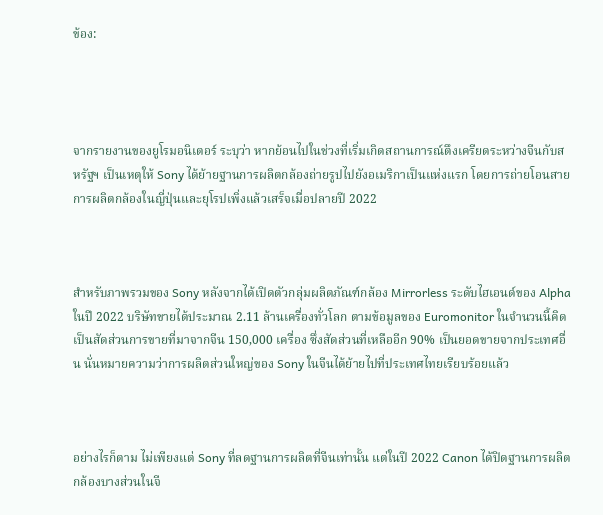ข้อง:




จากรายงานของยูโรมอนิเตอร์ ระบุว่า หากย้อนไปในช่วงที่เริ่มเกิดสถานการณ์ตึงเครียดระหว่างจีนกับสหรัฐฯ เป็นเหตุให้ Sony ได้ย้ายฐานการผลิตกล้องถ่ายรูปไปยังอเมริกาเป็นแห่งแรก โดยการถ่ายโอนสายการผลิตกล้องในญี่ปุ่นและยุโรปเพิ่งแล้วเสร็จเมื่อปลายปี 2022



สำหรับภาพรวมของ Sony หลังจากได้เปิดตัวกลุ่มผลิตภัณฑ์กล้อง Mirrorless ระดับไฮเอนด์ของ Alpha ในปี 2022 บริษัทขายได้ประมาณ 2.11 ล้านเครื่องทั่วโลก ตามข้อมูลของ Euromonitor ในจำนวนนี้คิดเป็นสัดส่วนการขายที่มาจากจีน 150,000 เครื่อง ซึ่งสัดส่วนที่เหลืออีก 90% เป็นยอดขายจากประเทศอื่น นั่นหมายความว่าการผลิตส่วนใหญ่ของ Sony ในจีนได้ย้ายไปที่ประเทศไทยเรียบร้อยแล้ว



อย่างไรก็ตาม ไม่เพียงแต่ Sony ที่ลดฐานการผลิตที่จีนเท่านั้น แต่ในปี 2022 Canon ได้ปิดฐานการผลิตกล้องบางส่วนในจี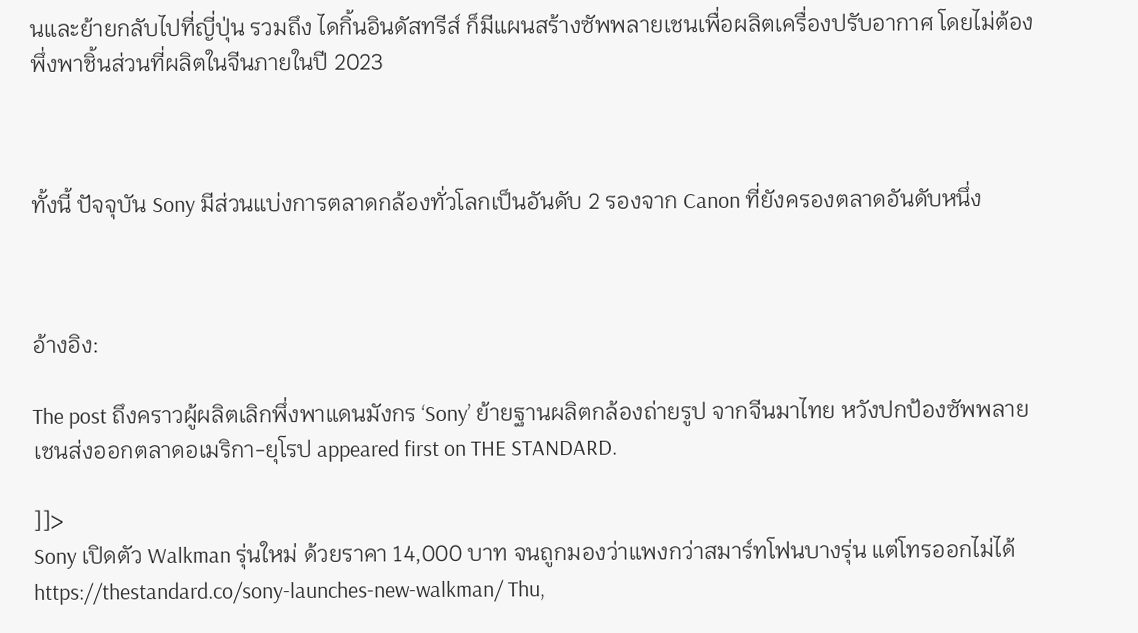นและย้ายกลับไปที่ญี่ปุ่น รวมถึง ไดกิ้นอินดัสทรีส์ ก็มีแผนสร้างซัพพลายเชนเพื่อผลิตเครื่องปรับอากาศ โดยไม่ต้องพึ่งพาชิ้นส่วนที่ผลิตในจีนภายในปี 2023



ทั้งนี้ ปัจจุบัน Sony มีส่วนแบ่งการตลาดกล้องทั่วโลกเป็นอันดับ 2 รองจาก Canon ที่ยังครองตลาดอันดับหนึ่ง



อ้างอิง:

The post ถึงคราวผู้ผลิตเลิกพึ่งพาแดนมังกร ‘Sony’ ย้ายฐานผลิตกล้องถ่ายรูป จากจีนมาไทย หวังปกป้องซัพพลายเชนส่งออกตลาดอเมริกา-ยุโรป appeared first on THE STANDARD.

]]>
Sony เปิดตัว Walkman รุ่นใหม่ ด้วยราคา 14,000 บาท จนถูกมองว่าแพงกว่าสมาร์ทโฟนบางรุ่น แต่โทรออกไม่ได้ https://thestandard.co/sony-launches-new-walkman/ Thu,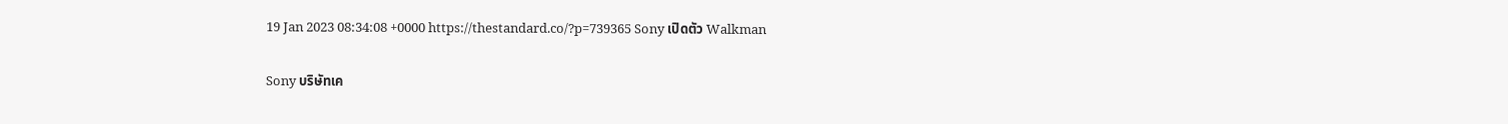19 Jan 2023 08:34:08 +0000 https://thestandard.co/?p=739365 Sony เปิดตัว Walkman

Sony บริษัทเค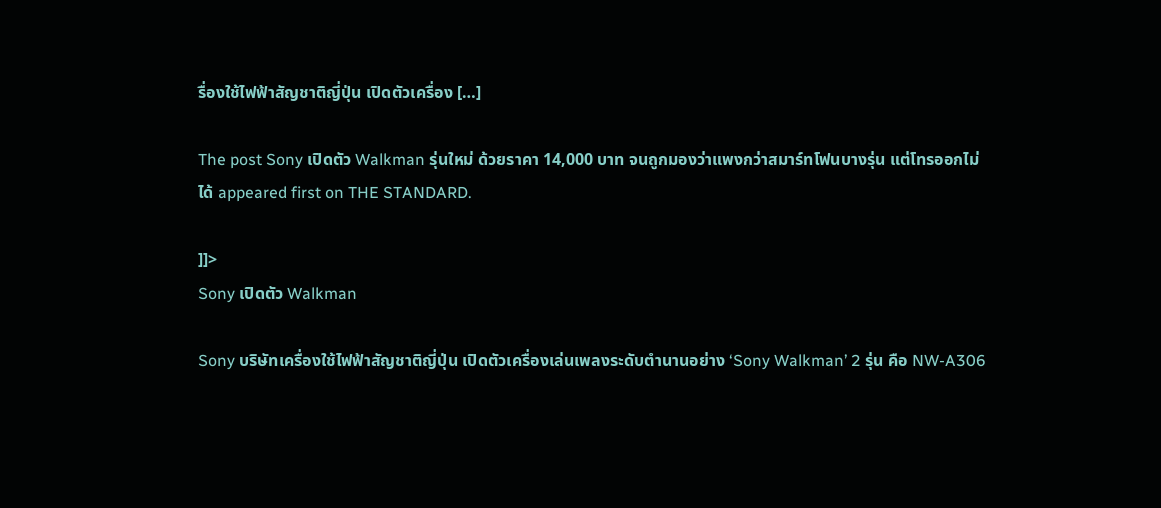รื่องใช้ไฟฟ้าสัญชาติญี่ปุ่น เปิดตัวเครื่อง […]

The post Sony เปิดตัว Walkman รุ่นใหม่ ด้วยราคา 14,000 บาท จนถูกมองว่าแพงกว่าสมาร์ทโฟนบางรุ่น แต่โทรออกไม่ได้ appeared first on THE STANDARD.

]]>
Sony เปิดตัว Walkman

Sony บริษัทเครื่องใช้ไฟฟ้าสัญชาติญี่ปุ่น เปิดตัวเครื่องเล่นเพลงระดับตำนานอย่าง ‘Sony Walkman’ 2 รุ่น คือ NW-A306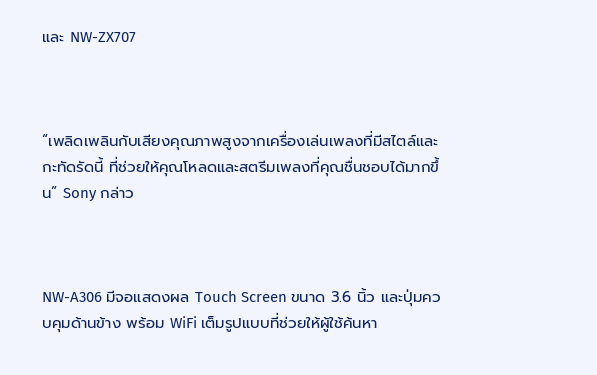และ NW-ZX707



“เพลิดเพลินกับเสียงคุณภาพสูงจากเครื่องเล่นเพลงที่มีสไตล์และกะทัดรัดนี้ ที่ช่วยให้คุณโหลดและสตรีมเพลงที่คุณชื่นชอบได้มากขึ้น” Sony กล่าว



NW-A306 มีจอแสดงผล Touch Screen ขนาด 3.6 นิ้ว และปุ่มควบคุมด้านข้าง พร้อม WiFi เต็มรูปแบบที่ช่วยให้ผู้ใช้ค้นหา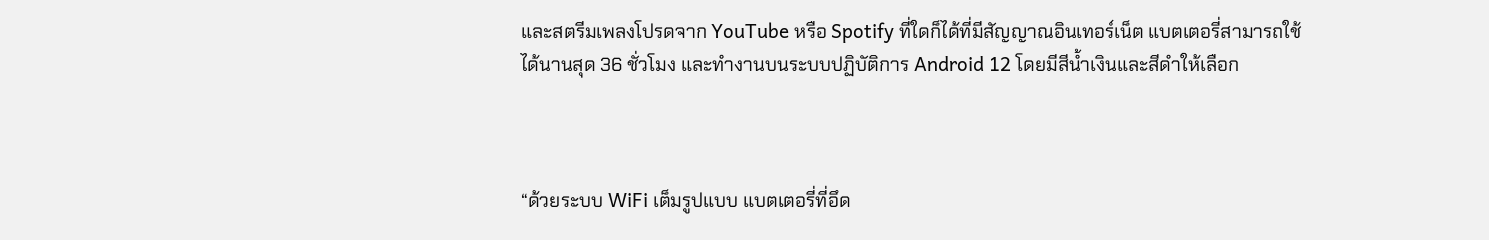และสตรีมเพลงโปรดจาก YouTube หรือ Spotify ที่ใดก็ได้ที่มีสัญญาณอินเทอร์เน็ต แบตเตอรี่สามารถใช้ได้นานสุด 36 ชั่วโมง และทำงานบนระบบปฏิบัติการ Android 12 โดยมีสีน้ำเงินและสีดำให้เลือก



“ด้วยระบบ WiFi เต็มรูปแบบ แบตเตอรี่ที่อึด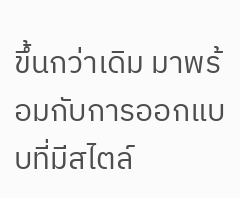ขึ้นกว่าเดิม มาพร้อมกับการออกแบบที่มีสไตล์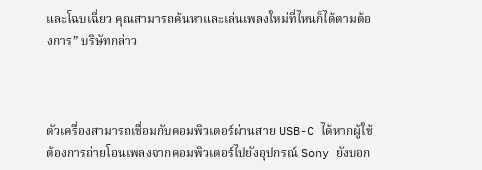และโฉบเฉี่ยว คุณสามารถค้นหาและเล่นเพลงใหม่ที่ไหนก็ได้ตามต้องการ” บริษัทกล่าว



ตัวเครื่องสามารถเชื่อมกับคอมพิวเตอร์ผ่านสาย USB-C ได้หากผู้ใช้ต้องการถ่ายโอนเพลงจากคอมพิวเตอร์ไปยังอุปกรณ์ Sony ยังบอก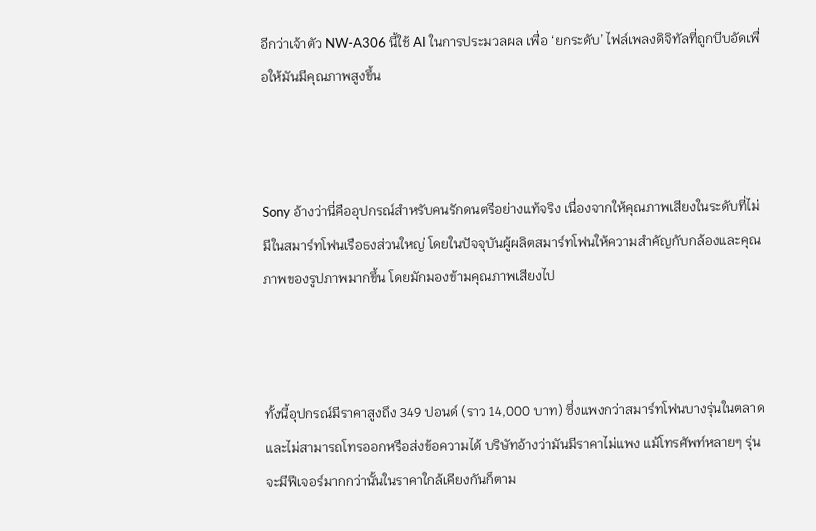อีกว่าเจ้าตัว NW-A306 นี้ใช้ AI ในการประมวลผล เพื่อ ‘ยกระดับ’ ไฟล์เพลงดิจิทัลที่ถูกบีบอัดเพื่อให้มันมีคุณภาพสูงขึ้น



Sony อ้างว่านี่คืออุปกรณ์สำหรับคนรักดนตรีอย่างแท้จริง เนื่องจากให้คุณภาพเสียงในระดับที่ไม่มีในสมาร์ทโฟนเรือธงส่วนใหญ่ โดยในปัจจุบันผู้ผลิตสมาร์ทโฟนให้ความสำคัญกับกล้องและคุณภาพของรูปภาพมากขึ้น โดยมักมองข้ามคุณภาพเสียงไป



ทั้งนี้อุปกรณ์มีราคาสูงถึง 349 ปอนด์ (ราว 14,000 บาท) ซึ่งแพงกว่าสมาร์ทโฟนบางรุ่นในตลาด และไม่สามารถโทรออกหรือส่งข้อความได้ บริษัทอ้างว่ามันมีราคาไม่แพง แม้โทรศัพท์หลายๆ รุ่นจะมีฟีเจอร์มากกว่านั้นในราคาใกล้เคียงกันก็ตาม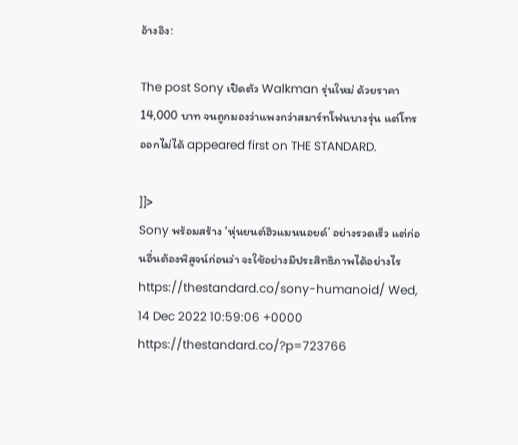อ้างอิง:

The post Sony เปิดตัว Walkman รุ่นใหม่ ด้วยราคา 14,000 บาท จนถูกมองว่าแพงกว่าสมาร์ทโฟนบางรุ่น แต่โทรออกไม่ได้ appeared first on THE STANDARD.

]]>
Sony พร้อมสร้าง ‘หุ่นยนต์ฮิวแมนนอยด์’ อย่างรวดเร็ว แต่ก่อนอื่นต้องพิสูจน์ก่อนว่า จะใช้อย่างมีประสิทธิภาพได้อย่างไร https://thestandard.co/sony-humanoid/ Wed, 14 Dec 2022 10:59:06 +0000 https://thestandard.co/?p=723766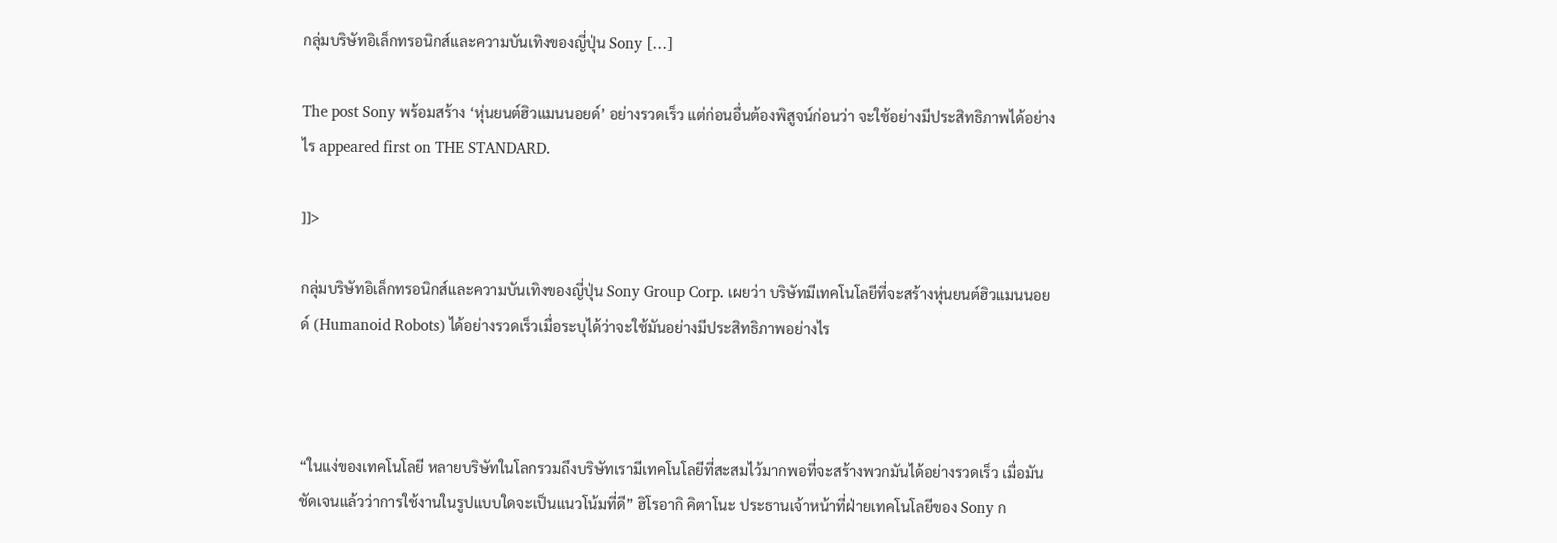กลุ่มบริษัทอิเล็กทรอนิกส์และความบันเทิงของญี่ปุ่น Sony […]

The post Sony พร้อมสร้าง ‘หุ่นยนต์ฮิวแมนนอยด์’ อย่างรวดเร็ว แต่ก่อนอื่นต้องพิสูจน์ก่อนว่า จะใช้อย่างมีประสิทธิภาพได้อย่างไร appeared first on THE STANDARD.

]]>

กลุ่มบริษัทอิเล็กทรอนิกส์และความบันเทิงของญี่ปุ่น Sony Group Corp. เผยว่า บริษัทมีเทคโนโลยีที่จะสร้างหุ่นยนต์ฮิวแมนนอยด์ (Humanoid Robots) ได้อย่างรวดเร็วเมื่อระบุได้ว่าจะใช้มันอย่างมีประสิทธิภาพอย่างไร



“ในแง่ของเทคโนโลยี หลายบริษัทในโลกรวมถึงบริษัทเรามีเทคโนโลยีที่สะสมไว้มากพอที่จะสร้างพวกมันได้อย่างรวดเร็ว เมื่อมันชัดเจนแล้วว่าการใช้งานในรูปแบบใดจะเป็นแนวโน้มที่ดี” ฮิโรอากิ คิตาโนะ ประธานเจ้าหน้าที่ฝ่ายเทคโนโลยีของ Sony ก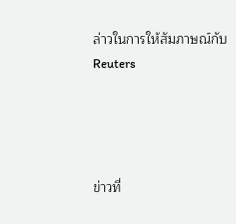ล่าวในการให้สัมภาษณ์กับ Reuters




ข่าวที่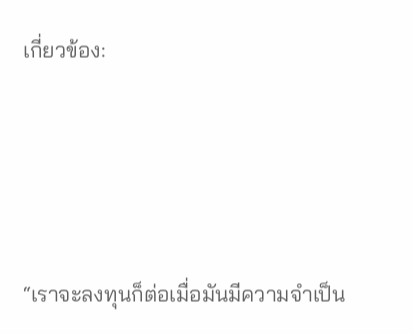เกี่ยวข้อง:




“เราจะลงทุนก็ต่อเมื่อมันมีความจำเป็น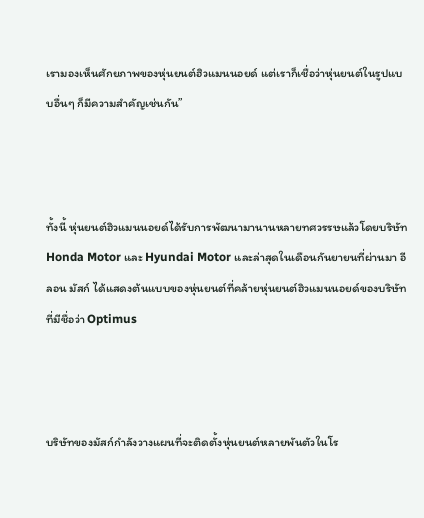เรามองเห็นศักยภาพของหุ่นยนต์ฮิวแมนนอยด์ แต่เราก็เชื่อว่าหุ่นยนต์ในรูปแบบอื่นๆ ก็มีความสำคัญเช่นกัน”



ทั้งนี้ หุ่นยนต์ฮิวแมนนอยด์ได้รับการพัฒนามานานหลายทศวรรษแล้วโดยบริษัท Honda Motor และ Hyundai Motor และล่าสุดในเดือนกันยายนที่ผ่านมา อีลอน มัสก์ ได้แสดงต้นแบบของหุ่นยนต์ที่คล้ายหุ่นยนต์ฮิวแมนนอยด์ของบริษัทที่มีชื่อว่า Optimus



บริษัทของมัสก์กำลังวางแผนที่จะติดตั้งหุ่นยนต์หลายพันตัวในโร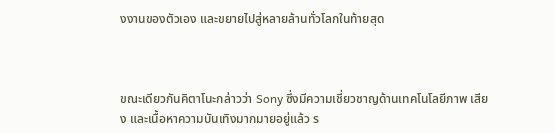งงานของตัวเอง และขยายไปสู่หลายล้านทั่วโลกในท้ายสุด



ขณะเดียวกันคิตาโนะกล่าวว่า Sony ซึ่งมีความเชี่ยวชาญด้านเทคโนโลยีภาพ เสียง และเนื้อหาความบันเทิงมากมายอยู่แล้ว ร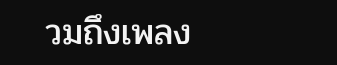วมถึงเพลง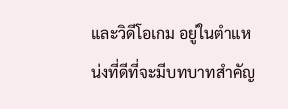และวิดีโอเกม อยู่ในตำแหน่งที่ดีที่จะมีบทบาทสำคัญ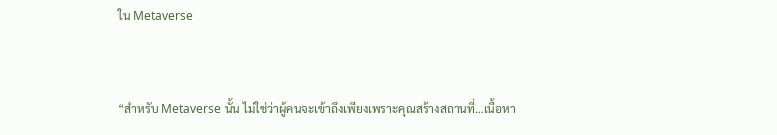ใน Metaverse



“สำหรับ Metaverse นั้น ไม่ใช่ว่าผู้คนจะเข้าถึงเพียงเพราะคุณสร้างสถานที่…เนื้อหา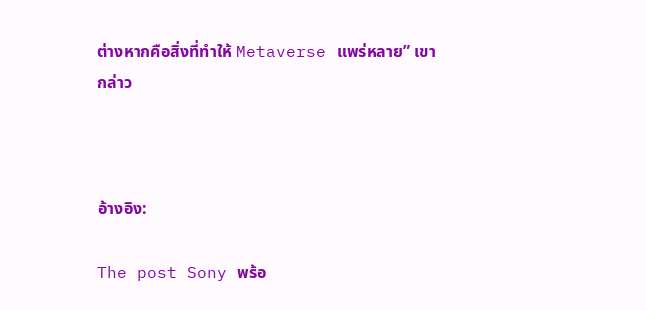ต่างหากคือสิ่งที่ทำให้ Metaverse แพร่หลาย” เขากล่าว



อ้างอิง:

The post Sony พร้อ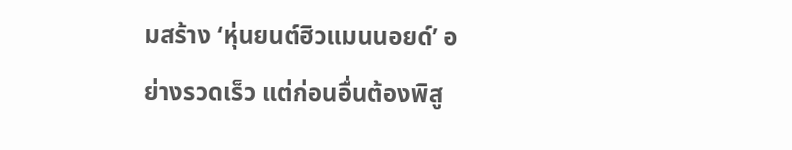มสร้าง ‘หุ่นยนต์ฮิวแมนนอยด์’ อย่างรวดเร็ว แต่ก่อนอื่นต้องพิสู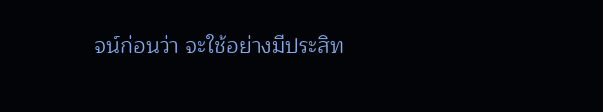จน์ก่อนว่า จะใช้อย่างมีประสิท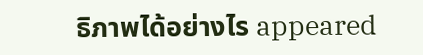ธิภาพได้อย่างไร appeared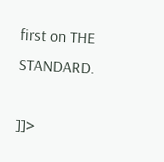first on THE STANDARD.

]]>